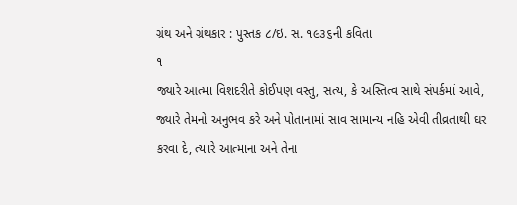ગ્રંથ અને ગ્રંથકાર : પુસ્તક ૮/ઇ. સ. ૧૯૩૬ની કવિતા
૧
જ્યારે આત્મા વિશદરીતે કોઈપણ વસ્તુ, સત્ય, કે અસ્તિત્વ સાથે સંપર્કમાં આવે, જ્યારે તેમનો અનુભવ કરે અને પોતાનામાં સાવ સામાન્ય નહિ એવી તીવ્રતાથી ઘર કરવા દે, ત્યારે આત્માના અને તેના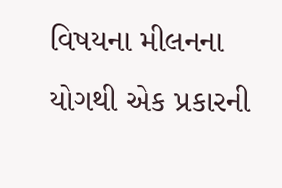વિષયના મીલનના યોગથી એક પ્રકારની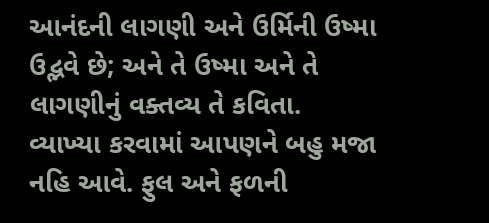આનંદની લાગણી અને ઉર્મિની ઉષ્મા ઉદ્ભવે છે; અને તે ઉષ્મા અને તે લાગણીનું વક્તવ્ય તે કવિતા.
વ્યાખ્યા કરવામાં આપણને બહુ મજા નહિ આવે. ફુલ અને ફળની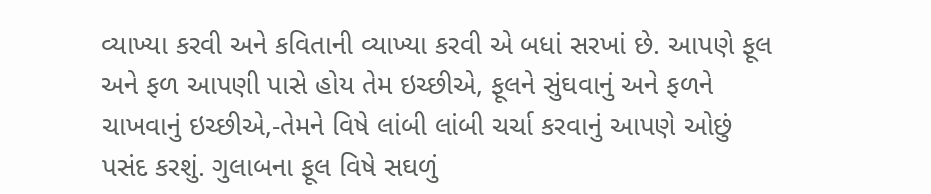વ્યાખ્યા કરવી અને કવિતાની વ્યાખ્યા કરવી એ બધાં સરખાં છે. આપણે ફૂલ અને ફળ આપણી પાસે હોય તેમ ઇચ્છીએ, ફૂલને સુંઘવાનું અને ફળને ચાખવાનું ઇચ્છીએ,-તેમને વિષે લાંબી લાંબી ચર્ચા કરવાનું આપણે ઓછું પસંદ કરશું. ગુલાબના ફૂલ વિષે સઘળું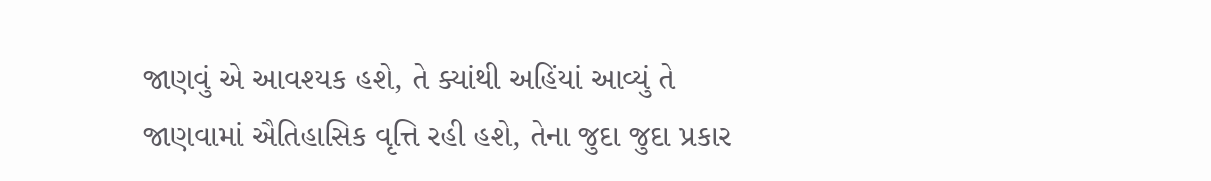જાણવું એ આવશ્યક હશે, તે ક્યાંથી અહિંયાં આવ્યું તે જાણવામાં ઐતિહાસિક વૃત્તિ રહી હશે, તેના જુદા જુદા પ્રકાર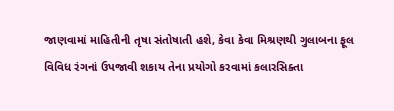જાણવામાં માહિતીની તૃષા સંતોષાતી હશે, કેવા કેવા મિશ્રણથી ગુલાબના ફૂલ વિવિધ રંગનાં ઉપજાવી શકાય તેના પ્રયોગો કરવામાં કલારસિક્તા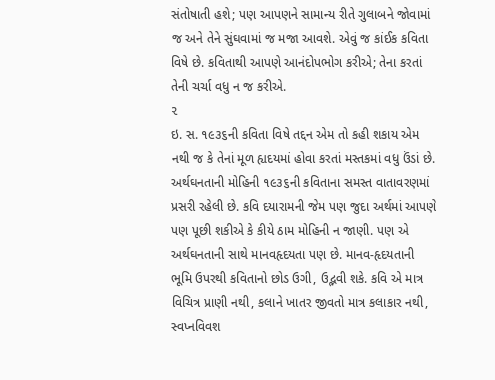સંતોષાતી હશે; પણ આપણને સામાન્ય રીતે ગુલાબને જોવામાં જ અને તેને સુંઘવામાં જ મજા આવશે. એવું જ કાંઈક કવિતા વિષે છે. કવિતાથી આપણે આનંદોપભોગ કરીએ; તેના કરતાં તેની ચર્ચા વધુ ન જ કરીએ.
૨
ઇ. સ. ૧૯૩૬ની કવિતા વિષે તદ્દન એમ તો કહી શકાય એમ નથી જ કે તેનાં મૂળ હ્યદયમાં હોવા કરતાં મસ્તકમાં વધુ ઉંડાં છે. અર્થઘનતાની મોહિની ૧૯૩૬ની કવિતાના સમસ્ત વાતાવરણમાં પ્રસરી રહેલી છે. કવિ દયારામની જેમ પણ જુદા અર્થમાં આપણે પણ પૂછી શકીએ કે કીયે ઠામ મોહિની ન જાણી. પણ એ અર્થઘનતાની સાથે માનવહૃદયતા પણ છે. માનવ-હૃદયતાની ભૂમિ ઉપરથી કવિતાનો છોડ ઉગી, ઉદ્ભવી શકે. કવિ એ માત્ર વિચિત્ર પ્રાણી નથી, કલાને ખાતર જીવતો માત્ર કલાકાર નથી, સ્વપ્નવિવશ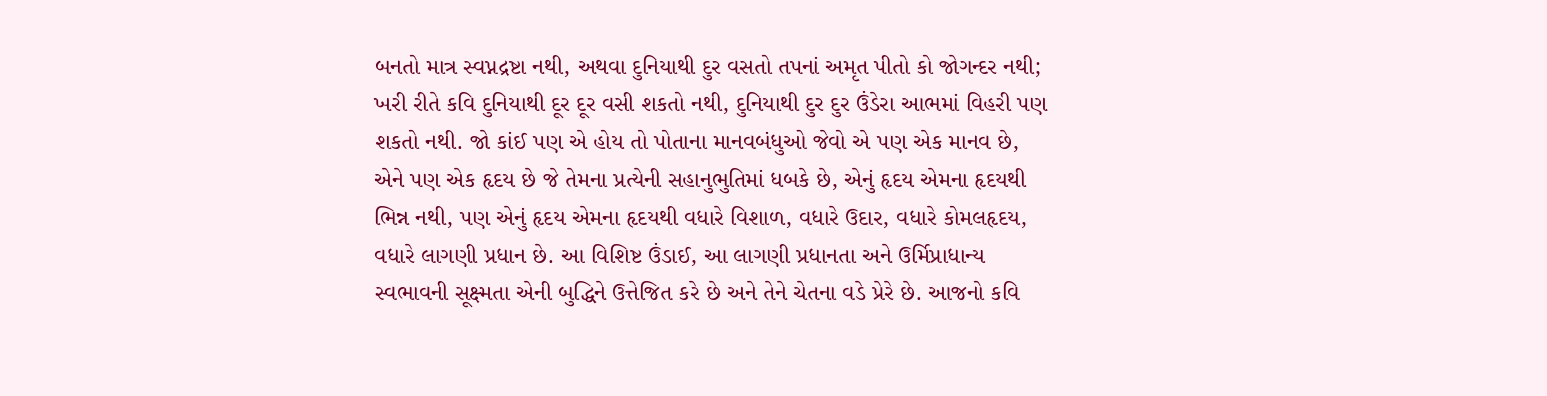બનતો માત્ર સ્વપ્નદ્રષ્ટા નથી, અથવા દુનિયાથી દુર વસતો તપનાં અમૃત પીતો કો જોગન્દર નથી; ખરી રીતે કવિ દુનિયાથી દૂર દૂર વસી શકતો નથી, દુનિયાથી દુર દુર ઉંડેરા આભમાં વિહરી પણ શકતો નથી. જો કાંઈ પણ એ હોય તો પોતાના માનવબંધુઓ જેવો એ પણ એક માનવ છે, એને પણ એક હૃદય છે જે તેમના પ્રત્યેની સહાનુભુતિમાં ધબકે છે, એનું હૃદય એમના હૃદયથી ભિન્ન નથી, પણ એનું હૃદય એમના હૃદયથી વધારે વિશાળ, વધારે ઉદાર, વધારે કોમલહૃદય, વધારે લાગણી પ્રધાન છે. આ વિશિષ્ટ ઉંડાઈ, આ લાગણી પ્રધાનતા અને ઉર્મિપ્રાધાન્ય સ્વભાવની સૂક્ષ્મતા એની બુદ્ધિને ઉત્તેજિત કરે છે અને તેને ચેતના વડે પ્રેરે છે. આજનો કવિ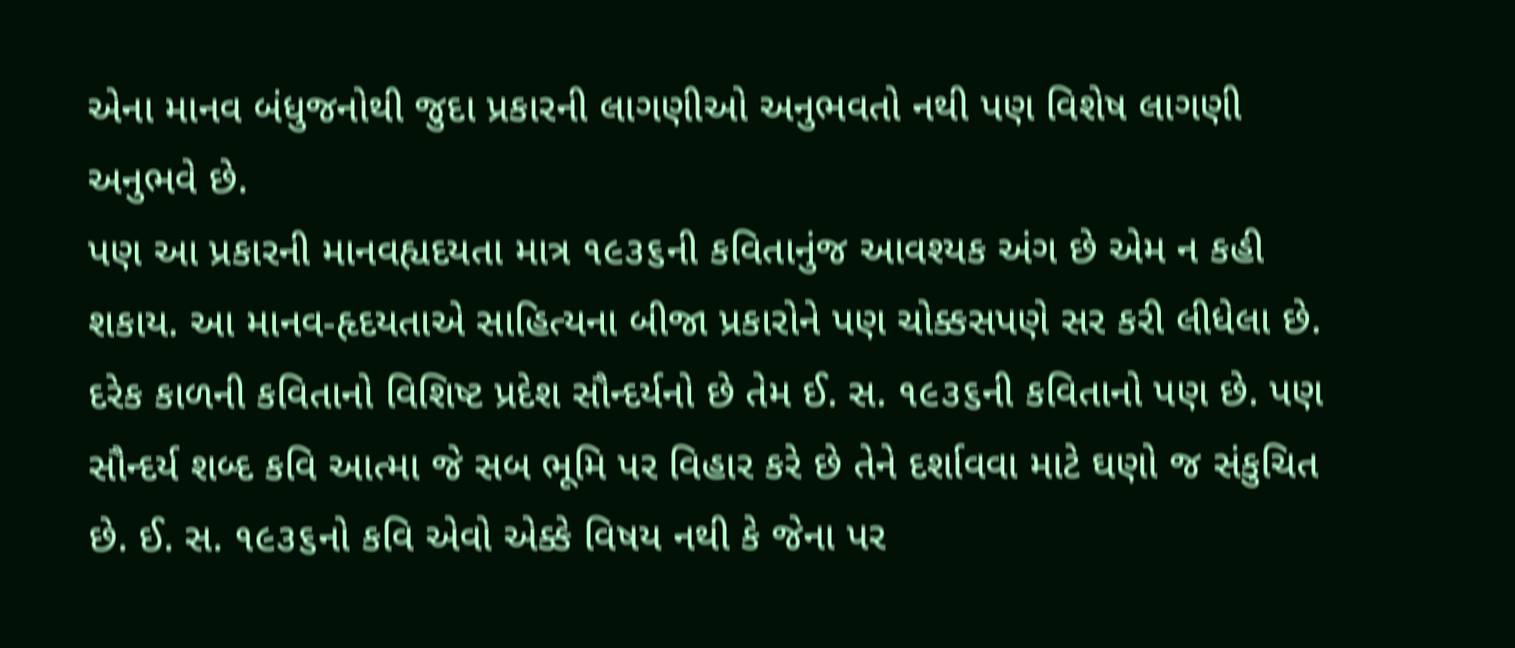એના માનવ બંધુજનોથી જુદા પ્રકારની લાગણીઓ અનુભવતો નથી પણ વિશેષ લાગણી અનુભવે છે.
પણ આ પ્રકારની માનવહ્યદયતા માત્ર ૧૯૩૬ની કવિતાનુંજ આવશ્યક અંગ છે એમ ન કહી શકાય. આ માનવ-હૃદયતાએ સાહિત્યના બીજા પ્રકારોને પણ ચોક્કસપણે સર કરી લીધેલા છે.
દરેક કાળની કવિતાનો વિશિષ્ટ પ્રદેશ સૌન્દર્યનો છે તેમ ઈ. સ. ૧૯૩૬ની કવિતાનો પણ છે. પણ સૌન્દર્ય શબ્દ કવિ આત્મા જે સબ ભૂમિ પર વિહાર કરે છે તેને દર્શાવવા માટે ઘણો જ સંકુચિત છે. ઈ. સ. ૧૯૩૬નો કવિ એવો એક્કે વિષય નથી કે જેના પર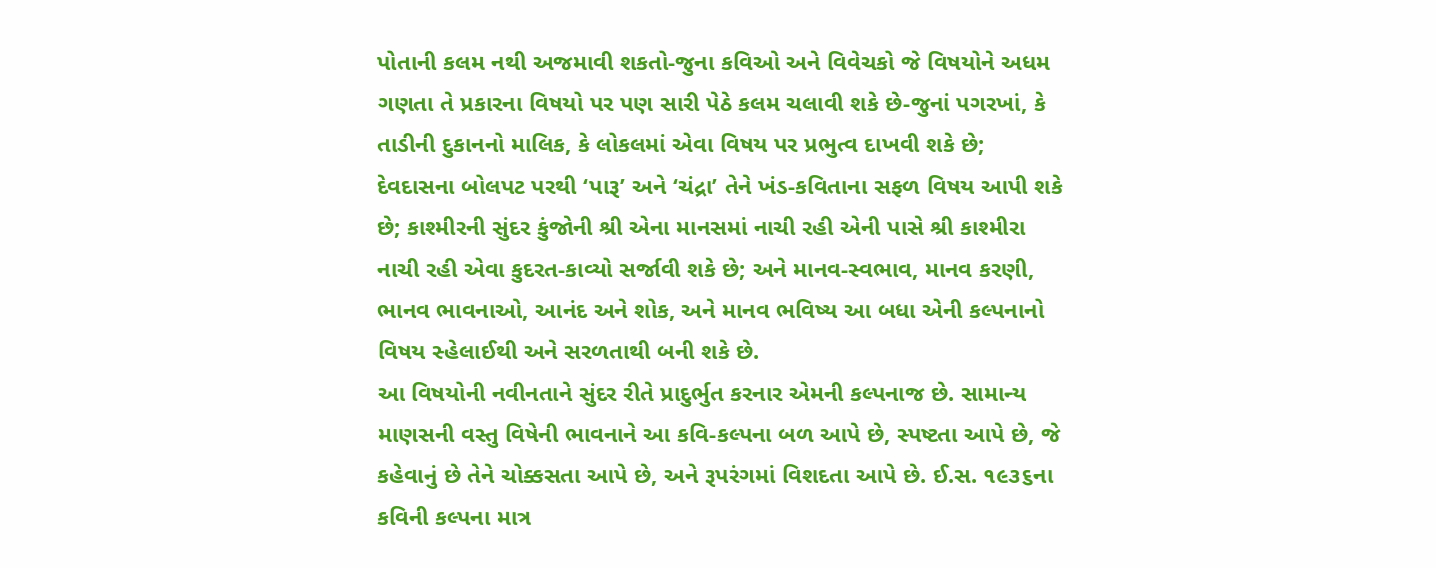પોતાની કલમ નથી અજમાવી શકતો-જુના કવિઓ અને વિવેચકો જે વિષયોને અધમ ગણતા તે પ્રકારના વિષયો પર પણ સારી પેઠે કલમ ચલાવી શકે છે-જુનાં પગરખાં, કે તાડીની દુકાનનો માલિક, કે લોકલમાં એવા વિષય પર પ્રભુત્વ દાખવી શકે છે; દેવદાસના બોલપટ પરથી ‘પારૂ’ અને ‘ચંદ્રા’ તેને ખંડ-કવિતાના સફળ વિષય આપી શકે છે; કાશ્મીરની સુંદર કુંજોની શ્રી એના માનસમાં નાચી રહી એની પાસે શ્રી કાશ્મીરા નાચી રહી એવા કુદરત-કાવ્યો સર્જાવી શકે છે; અને માનવ-સ્વભાવ, માનવ કરણી, ભાનવ ભાવનાઓ, આનંદ અને શોક, અને માનવ ભવિષ્ય આ બધા એની કલ્પનાનો વિષય સ્હેલાઈથી અને સરળતાથી બની શકે છે.
આ વિષયોની નવીનતાને સુંદર રીતે પ્રાદુર્ભુત કરનાર એમની કલ્પનાજ છે. સામાન્ય માણસની વસ્તુ વિષેની ભાવનાને આ કવિ-કલ્પના બળ આપે છે, સ્પષ્ટતા આપે છે, જે કહેવાનું છે તેને ચોક્કસતા આપે છે, અને રૂપરંગમાં વિશદતા આપે છે. ઈ.સ. ૧૯૩૬ના કવિની કલ્પના માત્ર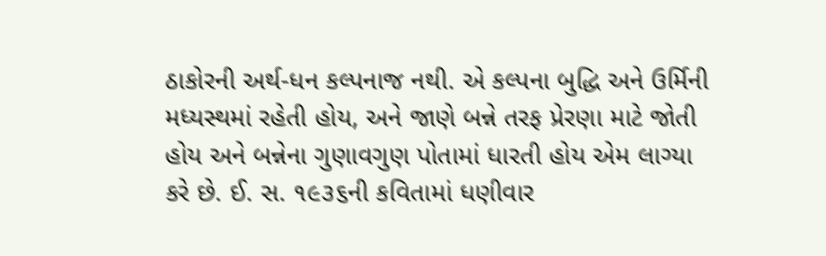ઠાકોરની અર્થ-ધન કલ્પનાજ નથી. એ કલ્પના બુદ્ધિ અને ઉર્મિની મધ્યસ્થમાં રહેતી હોય, અને જાણે બન્ને તરફ પ્રેરણા માટે જોતી હોય અને બન્નેના ગુણાવગુણ પોતામાં ધારતી હોય એમ લાગ્યા કરે છે. ઈ. સ. ૧૯૩૬ની કવિતામાં ધણીવાર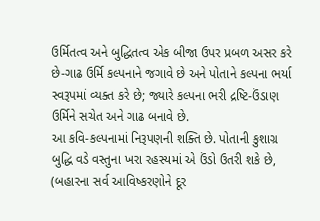ઉર્મિતત્વ અને બુદ્ધિતત્વ એક બીજા ઉપર પ્રબળ અસર કરે છે-ગાઢ ઉર્મિ કલ્પનાને જગાવે છે અને પોતાને કલ્પના ભર્યા સ્વરૂપમાં વ્યક્ત કરે છે; જ્યારે કલ્પના ભરી દ્રષ્ટિ-ઉંડાણ ઉર્મિને સચેત અને ગાઢ બનાવે છે.
આ કવિ-કલ્પનામાં નિરૂપણની શક્તિ છે. પોતાની કુશાગ્ર બુદ્ધિ વડે વસ્તુના ખરા રહસ્યમાં એ ઉંડો ઉતરી શકે છે, (બહારના સર્વ આવિષ્કરણોને દૂર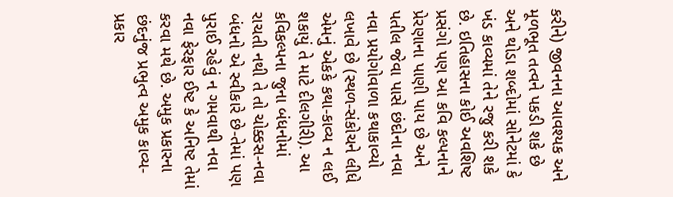કરીને) જીવનના આવશ્યક અને મૂળભૂત તત્વને પકડી શકે છે અને થોડા શબ્દોમાં સોનેટમાં કે ખંડ કાવ્યમાં તેને રજુ કરી શકે છે. ઇતિહાસના કોઈ અવશિષ્ટ પ્રસંગો પણ આ કવિ કલ્પનાને પ્રેરણાના પાણી પાય છે અને પતીલ જેવા પાસે છંદોના નવા નવા પ્રયોગોવાળા કથાકાવ્યો લખાવે છે (સ્થળ-સંકોચને લીધે એમનું એકકે કથા-કાવ્ય ન લઈ શકાયું તે માટે દીલગીરી). આ કવિકલ્પના જુના બંધનોમાં રાચતી નથી તે તો ચોક્કસ-નવા બંધનો એ સ્વીકારે છે-તેમાં પણ પુરાઈ રહેવું ન ગમવાથી નવા નવા ફેરફાર ઈષ્ટ કે અનિષ્ટ તેમાં કરવા મથે છે. અમુક પ્રકારના છંદનુંજ પ્રભુત્વ અમુક કાવ્ય-પ્રકાર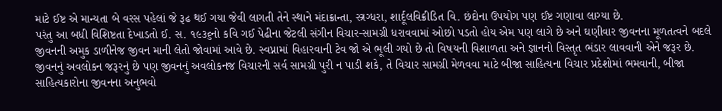માટે ઈષ્ટ એ માન્યતા બે વરસ પહેલાં જે રૂઢ થઈ ગયા જેવી લાગતી તેને સ્થાને મંદાક્રાન્તા, સ્ત્રગ્ધરા, શાર્દૂલવિક્રીડિત વિ. છંદોના ઉપયોગ પણ ઈષ્ટ ગણાવા લાગ્યા છે.
પરંતુ આ બધી વિશિષ્ટતા દેખાડતો ઈ. સ. ૧૯૩૬નો કવિ ગઈ પેઢીના જેટલી સંગીન વિચાર-સામગ્રી ધરાવવામાં ઓછો પડતો હોય એમ પણ લાગે છે અને ઘણીવાર જીવનના મૂળતત્વને બદલે જીવનની અમુક ડાળીનેજ જીવન માની લેતો જોવામાં આવે છે. સ્વપ્નામાં વિહારવાની ટેવ જો એ ભૂલી ગયો છે તો વિષયની વિશાળતા અને જ્ઞાનનો વિસ્તૃત ભંડાર લાવવાની એને જરૂર છે. જીવનનું અવલોકન જરૂરનું છે પણ જીવનનું અવલોકનજ વિચારની સર્વ સામગ્રી પુરી ન પાડી શકે, તે વિચાર સામગ્રી મેળવવા માટે બીજા સાહિત્યના વિચાર પ્રદેશોમાં ભમવાની, બીજા સાહિત્યકારોના જીવનના અનુભવો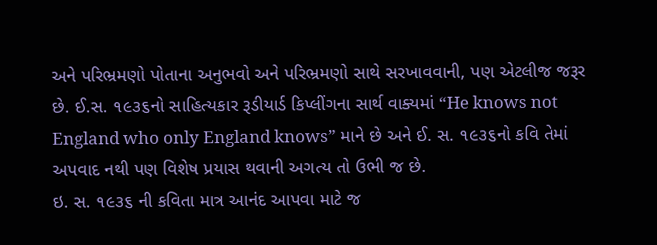અને પરિભ્રમણો પોતાના અનુભવો અને પરિભ્રમણો સાથે સરખાવવાની, પણ એટલીજ જરૂર છે. ઈ.સ. ૧૯૩૬નો સાહિત્યકાર રૂડીયાર્ડ કિપ્લીંગના સાર્થ વાક્યમાં “He knows not England who only England knows” માને છે અને ઈ. સ. ૧૯૩૬નો કવિ તેમાં અપવાદ નથી પણ વિશેષ પ્રયાસ થવાની અગત્ય તો ઉભી જ છે.
ઇ. સ. ૧૯૩૬ ની કવિતા માત્ર આનંદ આપવા માટે જ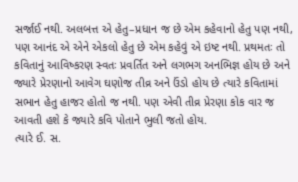સર્જાઈ નથી. અલબત્ત એ હેતુ–પ્રધાન જ છે એમ કહેવાનો હેતુ પણ નથી, પણ આનંદ એ એને એકલો હેતુ છે એમ કહેવું એ ઇષ્ટ નથી. પ્રથમતઃ તો કવિતાનું આવિષ્કરણ સ્વતઃ પ્રવર્તિત અને લગભગ અનભિજ્ઞ હોય છે અને જ્યારે પ્રેરણાનો આવેગ ઘણોજ તીવ્ર અને ઉંડો હોય છે ત્યારે કવિતામાં સભાન હેતુ હાજર હોતો જ નથી. પણ એવી તીવ્ર પ્રેરણા કોક વાર જ આવતી હશે કે જ્યારે કવિ પોતાને ભુલી જતો હોય.
ત્યારે ઈ. સ.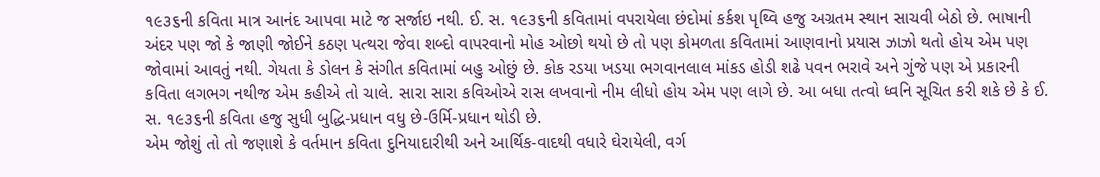૧૯૩૬ની કવિતા માત્ર આનંદ આપવા માટે જ સર્જાઇ નથી. ઈ. સ. ૧૯૩૬ની કવિતામાં વપરાયેલા છંદોમાં કર્કશ પૃથ્વિ હજુ અગ્રતમ સ્થાન સાચવી બેઠો છે. ભાષાની અંદર પણ જો કે જાણી જોઈને કઠણ પત્થરા જેવા શબ્દો વાપરવાનો મોહ ઓછો થયો છે તો ૫ણ કોમળતા કવિતામાં આણવાનો પ્રયાસ ઝાઝો થતો હોય એમ પણ જોવામાં આવતું નથી. ગેયતા કે ડોલન કે સંગીત કવિતામાં બહુ ઓછું છે. કોક રડયા ખડયા ભગવાનલાલ માંકડ હોડી શઢે પવન ભરાવે અને ગુંજે પણ એ પ્રકારની કવિતા લગભગ નથીજ એમ કહીએ તો ચાલે. સારા સારા કવિઓએ રાસ લખવાનો નીમ લીધો હોય એમ પણ લાગે છે. આ બધા તત્વો ધ્વનિ સૂચિત કરી શકે છે કે ઈ. સ. ૧૯૩૬ની કવિતા હજુ સુધી બુદ્ધિ-પ્રધાન વધુ છે-ઉર્મિ-પ્રધાન થોડી છે.
એમ જોશું તો તો જણાશે કે વર્તમાન કવિતા દુનિયાદારીથી અને આર્થિક-વાદથી વધારે ઘેરાયેલી, વર્ગ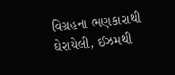વિગ્રહના ભણકારાથી ઘેરાયેલી, ઈઝમથી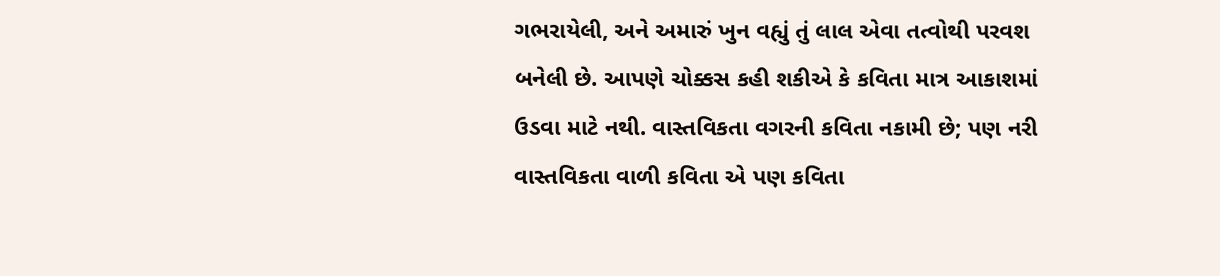ગભરાયેલી, અને અમારું ખુન વહ્યું તું લાલ એવા તત્વોથી પરવશ બનેલી છે. આપણે ચોક્કસ કહી શકીએ કે કવિતા માત્ર આકાશમાં ઉડવા માટે નથી. વાસ્તવિકતા વગરની કવિતા નકામી છે; પણ નરી વાસ્તવિકતા વાળી કવિતા એ પણ કવિતા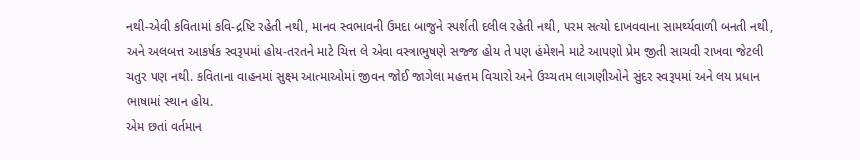નથી-એવી કવિતામાં કવિ-દ્રષ્ટિ રહેતી નથી, માનવ સ્વભાવની ઉમદા બાજુને સ્પર્શતી દલીલ રહેતી નથી, ૫રમ સત્યો દાખવવાના સામર્થ્યવાળી બનતી નથી, અને અલબત્ત આકર્ષક સ્વરૂપમાં હોય-તરતને માટે ચિત્ત લે એવા વસ્ત્રાભુષણે સજ્જ હોય તે પણ હંમેશને માટે આપણો પ્રેમ જીતી સાચવી રાખવા જેટલી ચતુર પણ નથી. કવિતાના વાહનમાં સુક્ષ્મ આત્માઓમાં જીવન જોઈ જાગેલા મહત્તમ વિચારો અને ઉચ્ચતમ લાગણીઓને સુંદર સ્વરૂપમાં અને લય પ્રધાન ભાષામાં સ્થાન હોય.
એમ છતાં વર્તમાન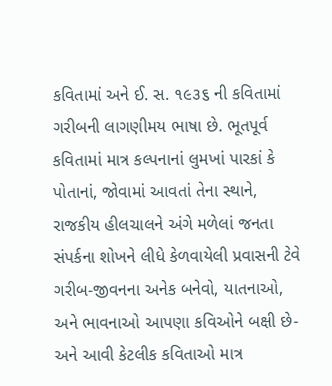કવિતામાં અને ઈ. સ. ૧૯૩૬ ની કવિતામાં ગરીબની લાગણીમય ભાષા છે. ભૂતપૂર્વ કવિતામાં માત્ર કલ્પનાનાં લુમખાં પારકાં કે પોતાનાં, જોવામાં આવતાં તેના સ્થાને, રાજકીય હીલચાલને અંગે મળેલાં જનતા સંપર્કના શોખને લીધે કેળવાયેલી પ્રવાસની ટેવે ગરીબ-જીવનના અનેક બનેવો, યાતનાઓ, અને ભાવનાઓ આપણા કવિઓને બક્ષી છે-અને આવી કેટલીક કવિતાઓ માત્ર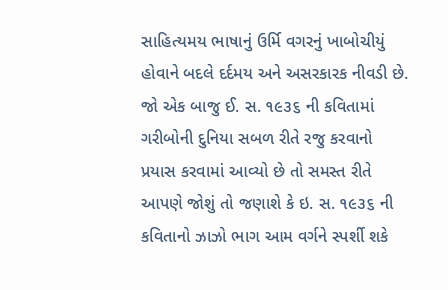સાહિત્યમય ભાષાનું ઉર્મિ વગરનું ખાબોચીયું હોવાને બદલે દર્દમય અને અસરકારક નીવડી છે.
જો એક બાજુ ઈ. સ. ૧૯૩૬ ની કવિતામાં ગરીબોની દુનિયા સબળ રીતે રજુ કરવાનો પ્રયાસ કરવામાં આવ્યો છે તો સમસ્ત રીતે આપણે જોશું તો જણાશે કે ઇ. સ. ૧૯૩૬ ની કવિતાનો ઝાઝો ભાગ આમ વર્ગને સ્પર્શી શકે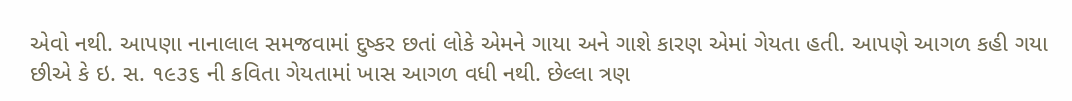એવો નથી. આપણા નાનાલાલ સમજવામાં દુષ્કર છતાં લોકે એમને ગાયા અને ગાશે કારણ એમાં ગેયતા હતી. આપણે આગળ કહી ગયા છીએ કે ઇ. સ. ૧૯૩૬ ની કવિતા ગેયતામાં ખાસ આગળ વધી નથી. છેલ્લા ત્રણ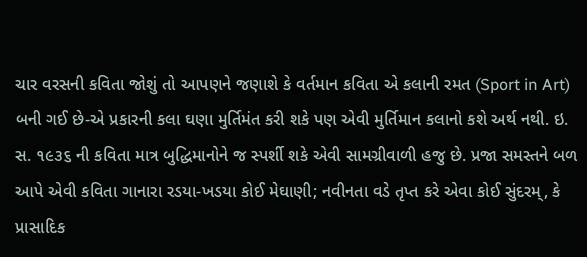ચાર વરસની કવિતા જોશું તો આપણને જણાશે કે વર્તમાન કવિતા એ કલાની રમત (Sport in Art) બની ગઈ છે-એ પ્રકારની કલા ઘણા મુર્તિમંત કરી શકે પણ એવી મુર્તિમાન કલાનો કશે અર્થ નથી. ઇ. સ. ૧૯૩૬ ની કવિતા માત્ર બુદ્ધિમાનોને જ સ્પર્શી શકે એવી સામગ્રીવાળી હજુ છે. પ્રજા સમસ્તને બળ આપે એવી કવિતા ગાનારા રડયા-ખડયા કોઈ મેઘાણી; નવીનતા વડે તૃપ્ત કરે એવા કોઈ સુંદરમ્, કે પ્રાસાદિક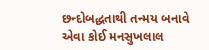છન્દોબદ્ધતાથી તન્મય બનાવે એવા કોઈ મનસુખલાલ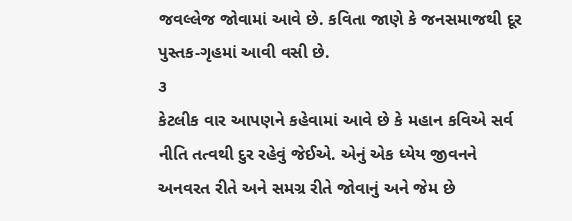જવલ્લેજ જોવામાં આવે છે. કવિતા જાણે કે જનસમાજથી દૂર પુસ્તક-ગૃહમાં આવી વસી છે.
૩
કેટલીક વાર આપણને કહેવામાં આવે છે કે મહાન કવિએ સર્વ નીતિ તત્વથી દુર રહેવું જેઈએ. એનું એક ધ્યેય જીવનને અનવરત રીતે અને સમગ્ર રીતે જોવાનું અને જેમ છે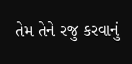તેમ તેને રજુ કરવાનું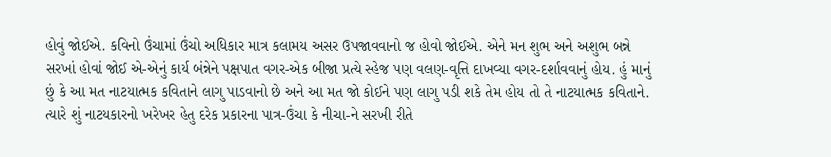હોવું જોઈએ. કવિનો ઉંચામાં ઉંચો અધિકાર માત્ર કલામય અસર ઉપજાવવાનો જ હોવો જોઈએ. એને મન શુભ અને અશુભ બન્ને સરખાં હોવાં જોઈ એ-એનું કાર્ય બંન્નેને પક્ષપાત વગર-એક બીજા પ્રત્યે સ્હેજ પણ વલણ-વૃત્તિ દાખવ્યા વગર-દર્શાવવાનું હોય. હું માનું છું કે આ મત નાટયાત્મક કવિતાને લાગુ પાડવાનો છે અને આ મત જો કોઈને પણ લાગુ પડી શકે તેમ હોય તો તે નાટયાત્મક કવિતાને.
ત્યારે શું નાટયકારનો ખરેખર હેતુ દરેક પ્રકારના પાત્ર-ઉંચા કે નીચા-ને સરખી રીતે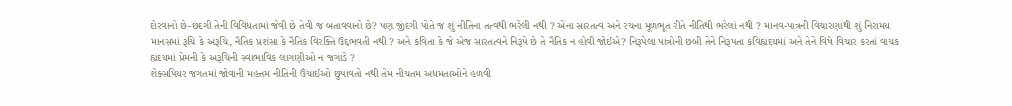દોરવાનો છે-છંદગી તેની વિવિધતામાં જેવી છે તેવી જ બતાવવાનો છે? પણ જીંદગી પોતે જ શું નીતિના તત્વથી ભરેલી નથી ? એના સારતત્વ અને રચના મૂળભૂત રીતે નીતિથી ભરેલાં નથી ? માનવ-પાત્રની વિચારણાથી શું નિરામય માનસમાં રૂચિ કે અરૂચિ, નૈતિક પ્રશંસા કે નૈતિક વિરક્તિ ઉદ્દભવતી નથી ? અને કવિતા કે જે એજ સારતત્વને નિરૂપે છે તે નૈતિક ન હોવી જોઈએ? નિરૂપેલા પાત્રોની છબી તેને નિરૂપતા કવિહ્યદયમાં અને તેને વિષે વિચાર કરતાં વાચક હ્યદયમાં પ્રેમની કે અરૂચિની સ્વાભાવિક લાગણીઓ ન જગાડે ?
શેક્સપિયર જગતમાં જોવાની મહત્તમ નીતિની ઉંચાઈઓ છુપાવતો નથી તેમ નીચતમ અધમતાઓને હળવી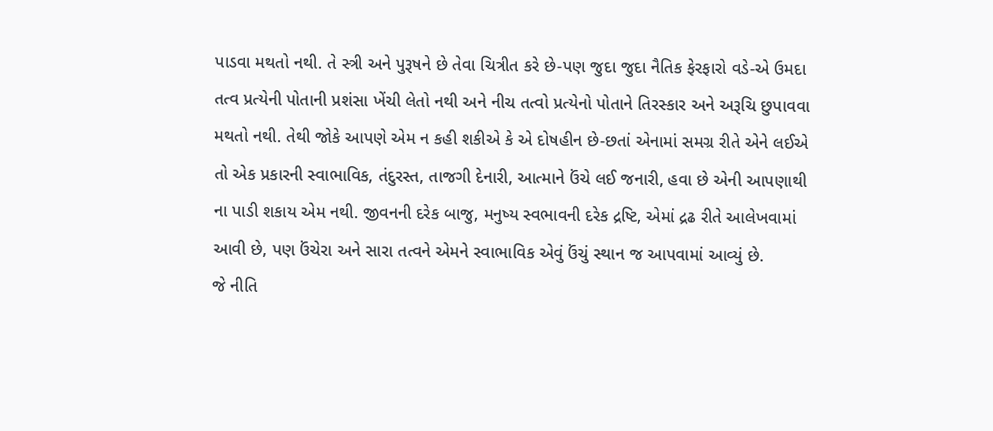પાડવા મથતો નથી. તે સ્ત્રી અને પુરૂષને છે તેવા ચિત્રીત કરે છે-પણ જુદા જુદા નૈતિક ફેરફારો વડે-એ ઉમદા તત્વ પ્રત્યેની પોતાની પ્રશંસા ખેંચી લેતો નથી અને નીચ તત્વો પ્રત્યેનો પોતાને તિરસ્કાર અને અરૂચિ છુપાવવા મથતો નથી. તેથી જોકે આપણે એમ ન કહી શકીએ કે એ દોષહીન છે-છતાં એનામાં સમગ્ર રીતે એને લઈએ તો એક પ્રકારની સ્વાભાવિક, તંદુરસ્ત, તાજગી દેનારી, આત્માને ઉંચે લઈ જનારી, હવા છે એની આપણાથી ના પાડી શકાય એમ નથી. જીવનની દરેક બાજુ, મનુષ્ય સ્વભાવની દરેક દ્રષ્ટિ, એમાં દ્રઢ રીતે આલેખવામાં આવી છે, પણ ઉંચેરા અને સારા તત્વને એમને સ્વાભાવિક એવું ઉંચું સ્થાન જ આપવામાં આવ્યું છે.
જે નીતિ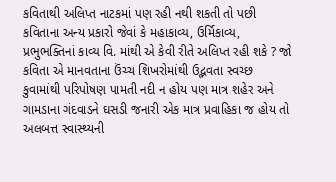કવિતાથી અલિપ્ત નાટકમાં પણ રહી નથી શકતી તો પછી કવિતાના અન્ય પ્રકારો જેવાં કે મહાકાવ્ય, ઉર્મિકાવ્ય, પ્રભુભક્તિનાં કાવ્ય વિ. માંથી એ કેવી રીતે અલિપ્ત રહી શકે ? જો કવિતા એ માનવતાના ઉંચ્ચ શિખરોમાંથી ઉદ્ભવતા સ્વચ્છ કુવામાંથી પરિપોષણ પામતી નદી ન હોય પણ માત્ર શહેર અને ગામડાના ગંદવાડને ઘસડી જનારી એક માત્ર પ્રવાહિકા જ હોય તો અલબત્ત સ્વાસ્થ્યની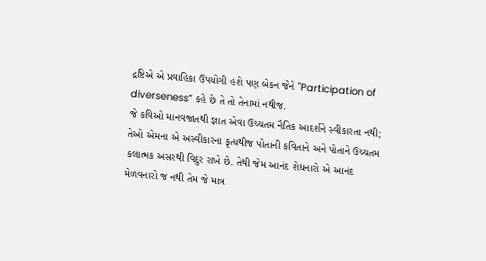દ્રષ્ટિએ એ પ્રવાહિકા ઉપયોગી હશે પણ બેકન જેને "Participation of diverseness” કહે છે તે તો તેનામાં નથીજ.
જે કવિઓ માનવજાતથી જ્ઞાત એવા ઉચ્ચતમ નૈતિક આદર્શને સ્વીકારતા નથી; તેઓ એમના એ અસ્વીકારના કૃત્યથીજ પોતાની કવિતાને અને પોતાને ઉચ્ચતમ કલાત્મક અસરથી વિદુર રાખે છે. તેથી જેમ આનંદ શેધનારો એ આનંદ મેળવનારો જ નથી તેમ જે માત્ર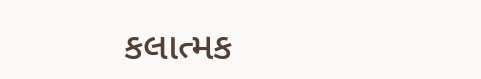કલાત્મક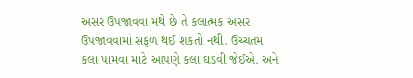અસર ઉપજાવવા મથે છે તે કલાત્મક અસર ઉપજાવવામાં સફળ થઈ શકતો નથી. ઉચ્ચતમ કલા પામવા માટે આપણે કલા ઘડવી જેઈએ. અને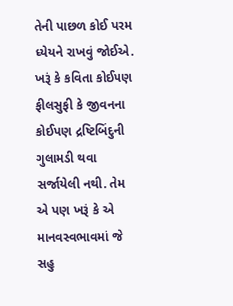તેની પાછળ કોઈ પરમ ધ્યેયને રાખવું જોઈએ. ખરૂં કે કવિતા કોઈ૫ણ ફીલસુફી કે જીવનના કોઈપણ દ્રષ્ટિબિંદુની ગુલામડી થવા સર્જાયેલી નથી. તેમ એ પણ ખરૂં કે એ માનવસ્વભાવમાં જે સહુ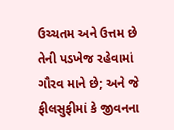ઉચ્ચતમ અને ઉત્તમ છે તેની પડખેજ રહેવામાં ગૌરવ માને છે; અને જે ફીલસુફીમાં કે જીવનના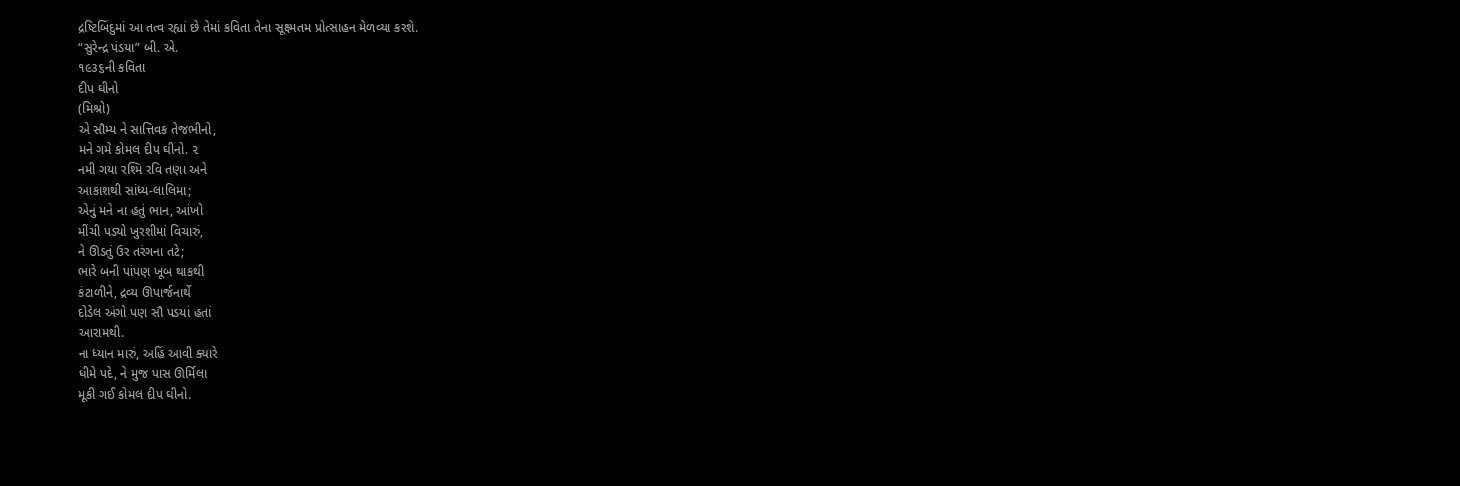દ્રષ્ટિબિંદુમાં આ તત્વ રહ્યાં છે તેમાં કવિતા તેના સૂક્ષ્મતમ પ્રોત્સાહન મેળવ્યા કરશે.
“સુરેન્દ્ર પંડયા” બી. એ.
૧૯૩૬ની કવિતા
દીપ ઘીનો
(મિશ્રો)
એ સૌમ્ય ને સાત્તિવક તેજભીનો,
મને ગમે કોમલ દીપ ઘીનો. ૨
નમી ગયા રશ્મિ રવિ તણા અને
આકાશથી સાંધ્ય-લાલિમા;
એનું મને ના હતું ભાન, આંખો
મીંચી પડ્યો ખુરશીમાં વિચારું,
ને ઊડતું ઉર તરંગના તટે;
ભારે બની પાંપણ ખૂબ થાકથી
કંટાળીને, દ્રવ્ય ઊપાર્જનાર્થે
દોડેલ અંગો પણ સૌ પડયાં હતાં
આરામથી.
ના ધ્યાન મારું, અહિં આવી ક્યારે
ધીમે પદે, ને મુજ પાસ ઊર્મિલા
મૂકી ગઈ કોમલ દીપ ઘીનો.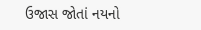ઉજાસ જોતાં નયનો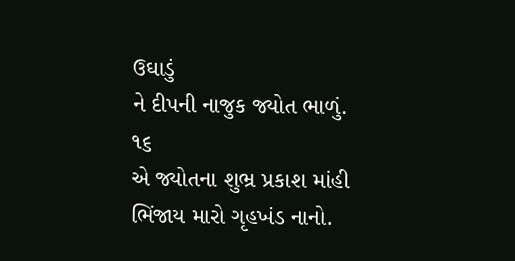ઉઘાડું
ને દીપની નાજુક જ્યોત ભાળું. ૧૬
એ જ્યોતના શુભ્ર પ્રકાશ માંહી
ભિંજાય મારો ગૃહખંડ નાનો.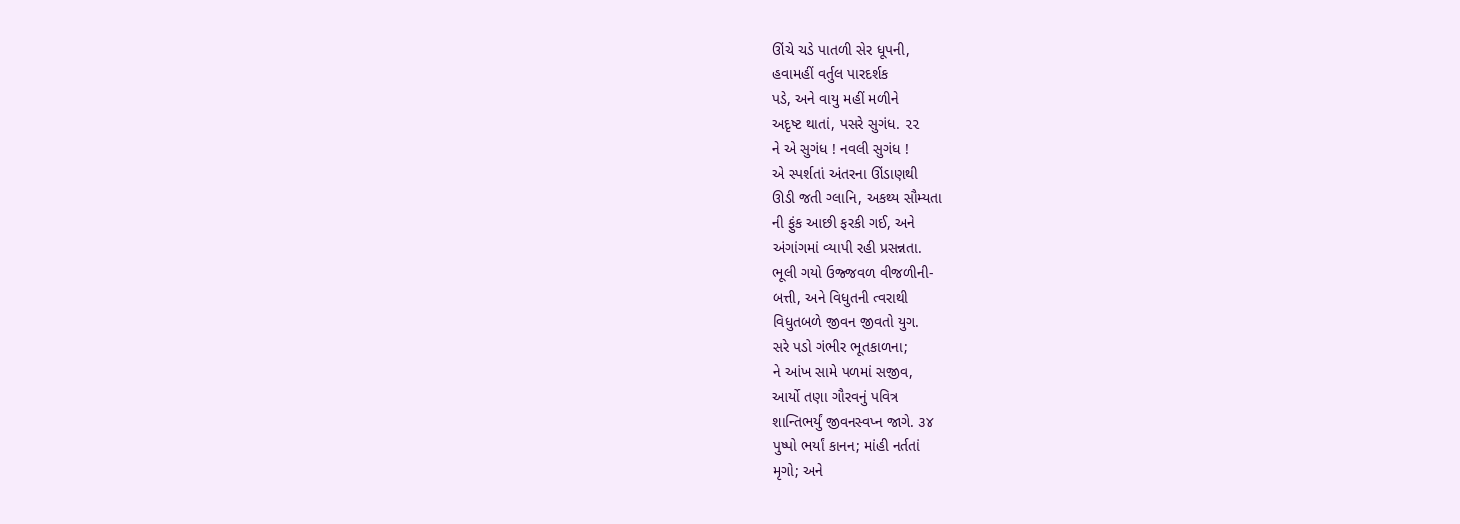ઊંચે ચડે પાતળી સેર ધૂપની,
હવામહીં વર્તુલ પારદર્શક
પડે, અને વાયુ મહીં મળીને
અદૃષ્ટ થાતાં, પસરે સુગંધ. ૨૨
ને એ સુગંધ ! નવલી સુગંધ !
એ સ્પર્શતાં અંતરના ઊંડાણથી
ઊડી જતી ગ્લાનિ, અકથ્ય સૌમ્યતા
ની ફુંક આછી ફરકી ગઈ, અને
અંગાંગમાં વ્યાપી રહી પ્રસન્નતા.
ભૂલી ગયો ઉજ્જવળ વીજળીની-
બત્તી, અને વિધુતની ત્વરાથી
વિધુતબળે જીવન જીવતો યુગ.
સરે પડો ગંભીર ભૂતકાળના;
ને આંખ સામે પળમાં સજીવ,
આર્યો તણા ગૌરવનું પવિત્ર
શાન્તિભર્યું જીવનસ્વપ્ન જાગે. ૩૪
પુષ્પો ભર્યાં કાનન; માંહી નર્તતાં
મૃગો; અને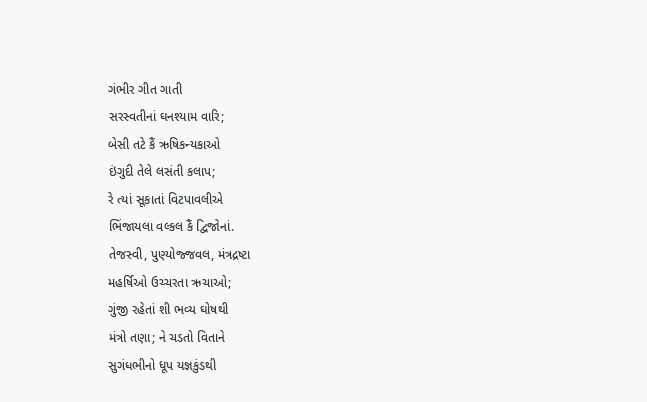ગંભીર ગીત ગાતી
સરસ્વતીનાં ઘનશ્યામ વારિ;
બેસી તટે કૈં ઋષિકન્યકાઓ
ઇંગુદી તેલે લસંતી કલાપ;
રે ત્યાં સૂકાતાં વિટપાવલીએ
ભિંજાયલા વલ્કલ કૈં દ્વિજોનાં.
તેજસ્વી, પુણ્યોજ્જવલ, મંત્રદ્રષ્ટા
મહર્ષિઓ ઉચ્ચરતા ઋચાઓ;
ગુંજી રહેતાં શી ભવ્ય ઘોષથી
મંત્રો તણા; ને ચડતો વિતાને
સુગંધભીનો ધૂપ યજ્ઞકુંડથી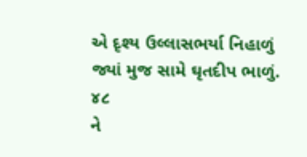એ દૃશ્ય ઉલ્લાસભર્યા નિહાળું
જ્યાં મુજ સામે ઘૃતદીપ ભાળું. ૪૮
ને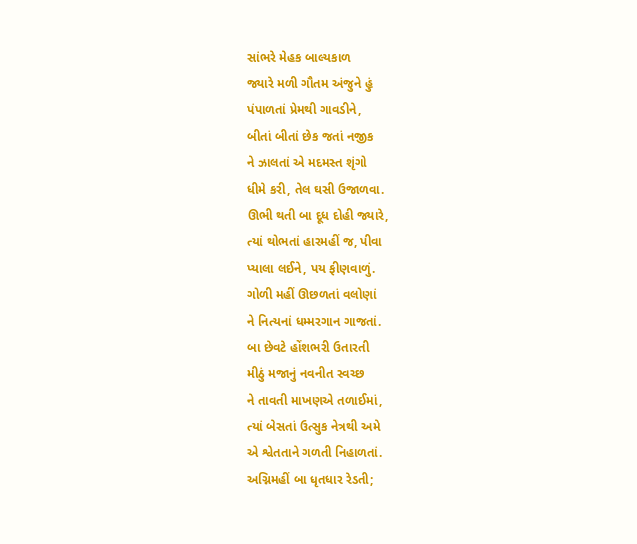સાંભરે મેહક બાલ્યકાળ
જ્યારે મળી ગૌતમ અંજુને હું
પંપાળતાં પ્રેમથી ગાવડીને,
બીતાં બીતાં છેક જતાં નજીક
ને ઝાલતાં એ મદમસ્ત શૃંગો
ધીમે કરી, તેલ ઘસી ઉજાળવા.
ઊભી થતી બા દૂધ દોહી જ્યારે,
ત્યાં થોભતાં હારમહીં જ, પીવા
પ્યાલા લઈને, પય ફીણવાળું.
ગોળી મહીં ઊછળતાં વલોણાં
ને નિત્યનાં ધમ્મરગાન ગાજતાં.
બા છેવટે હોંશભરી ઉતારતી
મીઠું મજાનું નવનીત સ્વચ્છ
ને તાવતી માખણએ તળાઈમાં,
ત્યાં બેસતાં ઉત્સુક નેત્રથી અમે
એ શ્વેતતાને ગળતી નિહાળતાં.
અગ્નિમહીં બા ધૃતધાર રેડતી;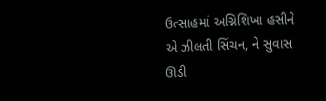ઉત્સાહમાં અગ્નિશિખા હસીને
એ ઝીલતી સિંચન, ને સુવાસ
ઊડી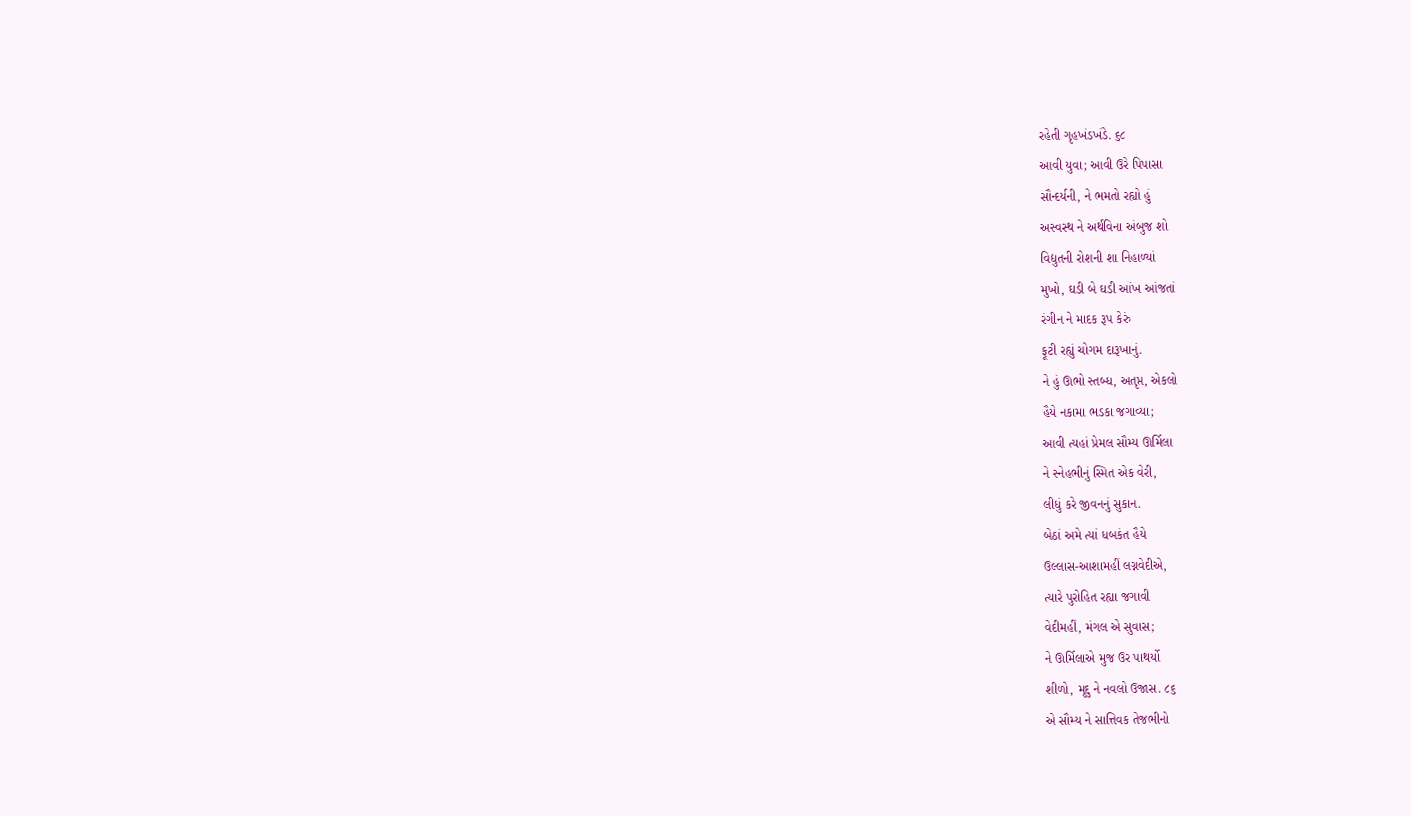રહેતી ગૃહખંડખંડે. ૬૮
આવી યુવા; આવી ઉરે પિપાસા
સૌન્દર્યની, ને ભમતો રહ્યો હું
અસ્વસ્થ ને અર્થવિના અંબુજ શો
વિદ્યુતની રોશની શા નિહાળ્યાં
મુખો, ઘડી બે ઘડી આંખ આંજતાં
રંગીન ને માદક રૂપ કેરું
ફૂટી રહ્યું ચોગમ દારૂખાનું.
ને હું ઊભો સ્તબ્ધ, અતૃપ્ત, એકલો
હૈયે નકામા ભડકા જગાવ્યા;
આવી ત્યહાં પ્રેમલ સૌમ્ય ઊર્મિલા
ને સ્નેહભીનું સ્મિત એક વેરી,
લીધું કરે જીવનનું સુકાન.
બેઠાં અમે ત્યાં ધબકંત હૈયે
ઉલ્લાસ-આશામહીં લગ્નવેદીએ,
ત્યારે પુરોહિત રહ્યા જગાવી
વેદીમહીં, મંગલ એ સુવાસ;
ને ઊર્મિલાએ મુજ ઉર પાથર્યો
શીળો, મૃદુ ને નવલો ઉજાસ. ૮૬
એ સૌમ્ય ને સાત્તિવક તેજભીનો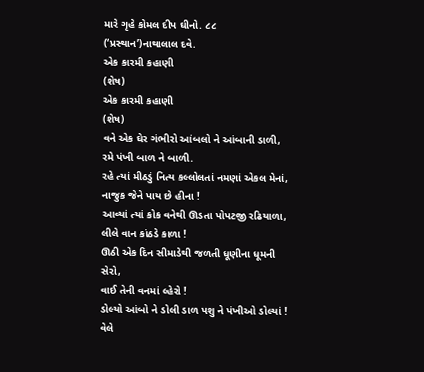મારે ગૃહે કોમલ દીપ ઘીનો. ૮૮
(‘પ્રસ્થાન’)નાથાલાલ દવે.
એક કારમી કહાણી
(શેષ)
એક કારમી કહાણી
(શેષ)
વને એક ઘેર ગંભીરો આંબલો ને આંબાની ડાળી,
રમે પંખી બાળ ને બાળી.
રહે ત્યાં મીઠડું નિત્ય કલ્લોલતાં નમણાં એકલ મેનાં,
નાજુક જેને પાય છે હીના !
આવ્યાં ત્યાં કોક વનેથી ઊડતા પોપટજી રઢિયાળા,
લીલે વાન કાંઠડે કાળા !
ઊઠી એક દિન સીમાડેથી જળતી ધૂણીના ધૂમની સેરો,
વાઈ તેની વનમાં લ્હેરો !
ડોલ્યો આંબો ને ડોલી ડાળ પશુ ને પંખીઓ ડોલ્યાં !
વેલે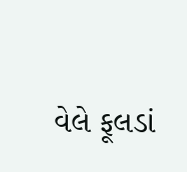વેલે ફૂલડાં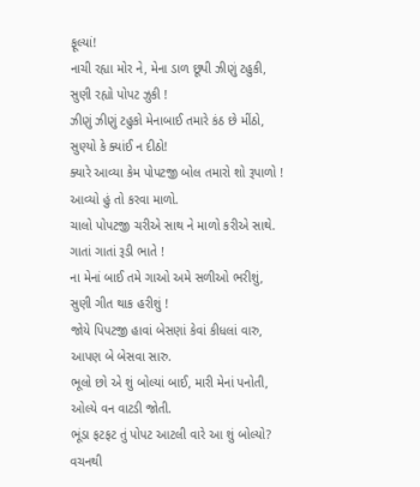ફૂલ્યાં!
નાચી રહ્યા મોર ને, મેના ડાળ છૂપી ઝીણું ટહુકી,
સુણી રહ્યો પોપટ ઝુકી !
ઝીણું ઝીણું ટહુકો મેનાબાઈ તમારે કંઠ છે મીંઠો,
સુણ્યો કે ક્યાંઈ ન દીઠો!
ક્યારે આવ્યા કેમ પોપટજી બોલ તમારો શો રૂપાળો !
આવ્યો હું તો કરવા માળો.
ચાલો પોપટજી ચરીએ સાથ ને માળો કરીએ સાથે.
ગાતાં ગાતાં રૂડી ભાતે !
ના મેનાં બાઈ તમે ગાઓ અમે સળીઓ ભરીશું,
સુણી ગીત થાક હરીશું !
જોયે પિપટજી હાવાં બેસણાં કેવાં કીધલાં વારુ,
આપણ બે બેસવા સારુ.
ભૂલો છો એ શું બોલ્યાં બાઈ, મારી મેનાં પનોતી,
ઓલ્યે વન વાટડી જોતી.
ભૂંડા ફટફટ તું પોપટ આટલી વારે આ શું બોલ્યો?
વચનથી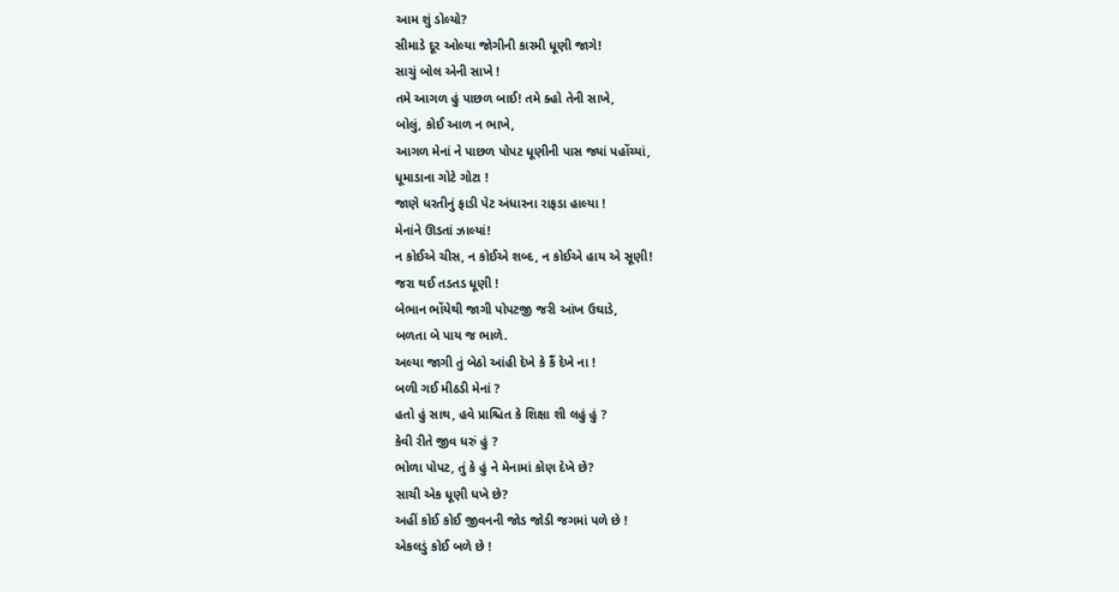આમ શું ડોલ્યો?
સીમાડે દૂર ઓલ્યા જોગીની કારમી ધૂણી જાગે!
સાચું બોલ એની સાખે !
તમે આગળ હું પાછળ બાઈ! તમે ક્હો તેની સાખે,
બોલું, કોઈ આળ ન ભાખે,
આગળ મેનાં ને પાછળ પોપટ ધૂણીની પાસ જ્યાં પહોંચ્યાં,
ધૂમાડાના ગોટે ગોટા !
જાણે ધરતીનું ફાડી પેટ અંધારના રાફડા હાલ્યા !
મેનાંને ઊડતાં ઝાલ્યાં!
ન કોઈએ ચીસ, ન કોઈએ શબ્દ, ન કોઈએ હાય એ સૂણી!
જરા થઈ તડતડ ધૂણી !
બેભાન ભોંયેથી જાગી પોપટજી જરી આંખ ઉઘાડે,
બળતા બે પાય જ ભાળે.
અલ્યા જાગી તું બેઠો આંહી દેખે કે કૈં દેખે ના !
બળી ગઈ મીઠડી મેનાં ?
હતો હું સાથ, હવે પ્રાશ્ચિત કે શિક્ષા શી લહું હું ?
કેવી રીતે જીવ ધરું હું ?
ભોળા પોપટ, તું કે હું ને મેનામાં કોણ દેખે છે?
સાચી એક ધૂણી ધખે છે?
અહીં કોઈ કોઈ જીવનની જોડ જોડી જગમાં પળે છે !
એકલડું કોઈ બળે છે !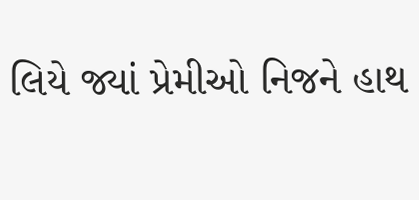લિયે જ્યાં પ્રેમીઓ નિજને હાથ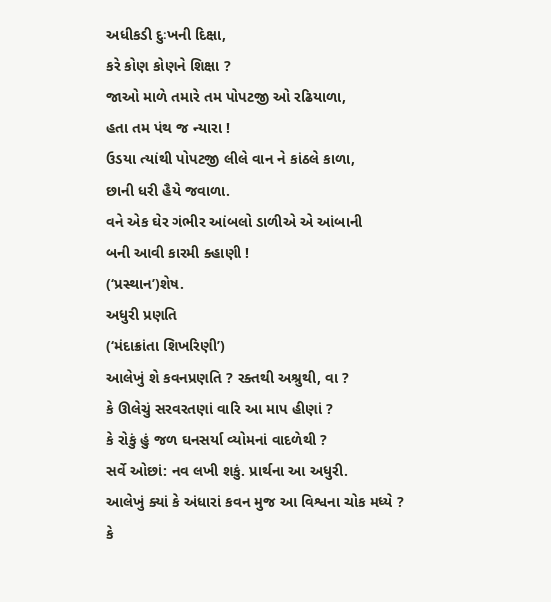અધીકડી દુઃખની દિક્ષા,
કરે કોણ કોણને શિક્ષા ?
જાઓ માળે તમારે તમ પોપટજી ઓ રઢિયાળા,
હતા તમ પંથ જ ન્યારા !
ઉડયા ત્યાંથી પોપટજી લીલે વાન ને કાંઠલે કાળા,
છાની ધરી હૈયે જવાળા.
વને એક ઘેર ગંભીર આંબલો ડાળીએ એ આંબાની
બની આવી કારમી ક્હાણી !
(‘પ્રસ્થાન’)શેષ.
અધુરી પ્રણતિ
(‘મંદાક્રાંતા શિખરિણી’)
આલેખું શે કવનપ્રણતિ ? રક્તથી અશ્રુથી, વા ?
કે ઊલેચું સરવરતણાં વારિ આ માપ હીણાં ?
કે રોકું હું જળ ઘનસર્યા વ્યોમનાં વાદળેથી ?
સર્વે ઓછાં: નવ લખી શકું. પ્રાર્થના આ અધુરી.
આલેખું ક્યાં કે અંધારાં કવન મુજ આ વિશ્વના ચોક મધ્યે ?
કે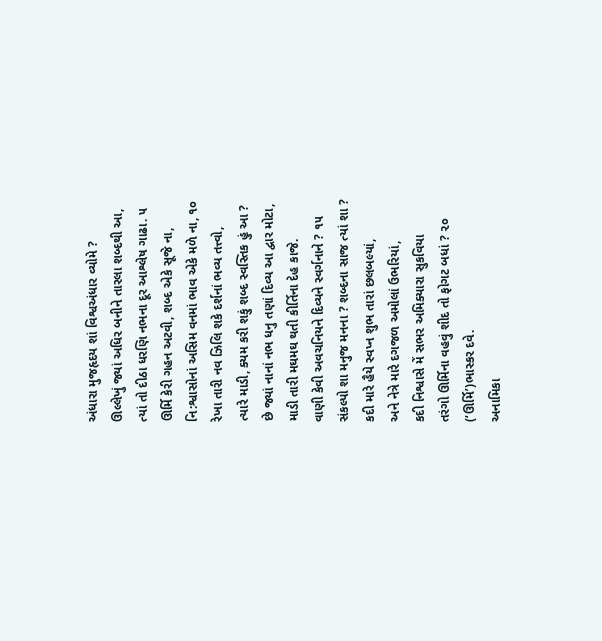અંધારા મુજહૃદય શાં વિશ્વઅંધાર વ્યોમે ?
ઊલ્લેખું જ્યાં અધિર બનીને તારલા શબ્દથી આ,
ત્યાં તો દીઠા ધરણિ નભના દૂર આશ્લેષ ગાઢા. ૫
ઊર્મિ કેરી ગહન અટવી, શબ્દ એકે સૂજે ના,
નિ:શ્વાસોનાં અસિમ વનમાં ભાવ એકે મળે ના, ૧૦
રેખા તારી નવ ઝિલિ શકે દર્શનાં ભવ્ય તત્ત્વો,
ત્યારે માડી, ક્યમ કરી શકું શબ્દ સ્વસ્તિક હું આ ?
છે જ્યાં નાનાં નભ ધનુ તણાં દિવ્ય આ દ્વાર મોટા,
માડી તારી મઘમઘ થતી કીર્તિના દેહ કાજે.
વાણી કેવી અવચનિયને દિવ્યને સ્વર્ગનાને ? ૧૫
સંકલ્પો શા મનુજ મનના ? શબ્દના સાજ ત્યાં શા ?
કદી મારે હૈયે સ્વપ્ન શુભ તારાં છલબલ્યાં,
અને નેત્રે મારે દગજળ અમોલાં ઉભરિયાં,
કદી નિશ્વાસે મેં સભર અમિક્યારા સુકવિયા
તરંગો ઊર્મિના વહવું શીદ તો ફોગટ બધાં ? ૨૦
(‘ઊર્મિ’)ભાસ્કર દવે.
અનામિકા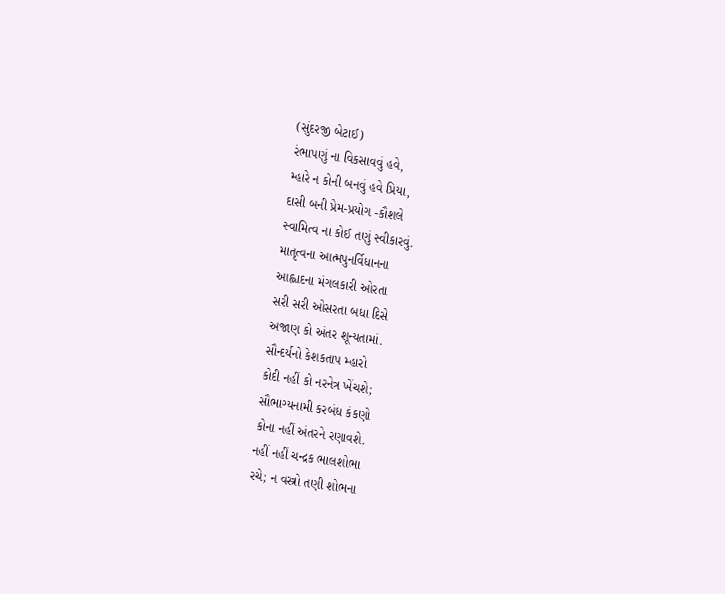(સુંદરજી બેટાઈ)
રંભાપણું ના વિકસાવવું હવે,
મ્હારે ન કોની બનવું હવે પ્રિયા,
દાસી બની પ્રેમ-પ્રયોગ -કૌશલે
સ્વામિત્વ ના કોઈ તણું સ્વીકારવું.
માતૃત્વના આત્મપુનર્વિધાનના
આહ્લાદના મંગલકારી ઓરતા
સરી સરી ઓસરતા બધા દિસે
અજાણ કો અંતર શૂન્યતામાં.
સૌન્દર્યનો કેશકતાપ મ્હારો
કોદી નહીં કો નરનેત્ર ખેંચશે;
સૌભાગ્યનામી કરબંધ કંકણો
કોના નહીં અંતરને રણાવશે.
નહીં નહીં ચન્દ્રક ભાલશોભા
રચે; ન વસ્ત્રો તણી શોભના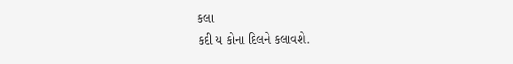કલા
કદી ય કોના દિલને કલાવશે.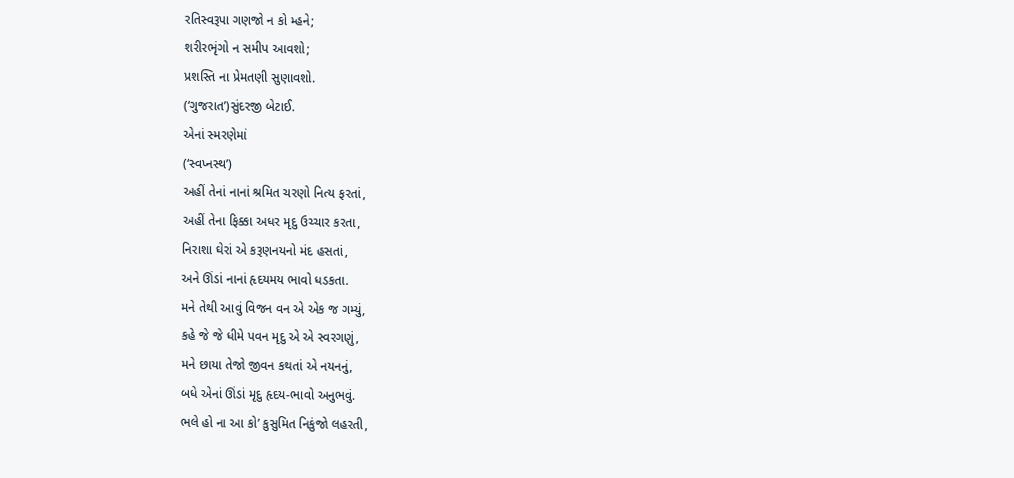રતિસ્વરૂપા ગણજો ન કો મ્હને;
શરીરભૃંગો ન સમીપ આવશો;
પ્રશસ્તિ ના પ્રેમતણી સુણાવશો.
(‘ગુજરાત’)સુંદરજી બેટાઈ.
એનાં સ્મરણેમાં
(‘સ્વપ્નસ્થ’)
અહીં તેનાં નાનાં શ્રમિત ચરણો નિત્ય ફરતાં,
અહીં તેના ફિક્કા અધર મૃદુ ઉચ્ચાર કરતા,
નિરાશા ઘેરાં એ કરૂણનયનો મંદ હસતાં,
અને ઊંડાં નાનાં હૃદયમય ભાવો ધડકતા.
મને તેથી આવું વિજન વન એ એક જ ગમ્યું,
કહે જે જે ધીમે પવન મૃદુ એ એ સ્વરગણું,
મને છાયા તેજો જીવન કથતાં એ નયનનું,
બધે એનાં ઊંડાં મૃદુ હૃદય-ભાવો અનુભવું.
ભલે હો ના આ કો’ કુસુમિત નિકુંજો લહરતી,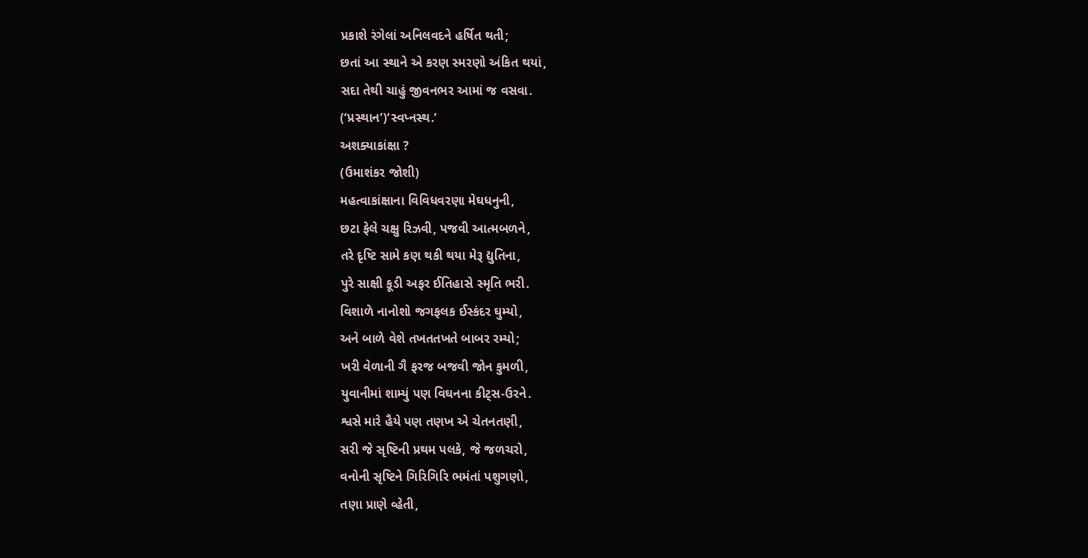પ્રકાશે રંગેલાં અનિલવદને હર્ષિત થતી;
છતાં આ સ્થાને એ કરણ સ્મરણો અંકિત થયાં,
સદા તેથી ચાહું જીવનભર આમાં જ વસવા.
(‘પ્રસ્થાન’)‘સ્વપ્નસ્થ.’
અશક્યાકાંક્ષા ?
(ઉમાશંકર જોશી)
મહત્વાકાંક્ષાના વિવિધવરણા મેઘધનુની,
છટા ફેલે ચક્ષુ રિઝવી, પજવી આત્મબળને,
તરે દૃષ્ટિ સામે કણ થકી થયા મેરૂ દ્યુતિના,
પુરે સાક્ષી કૂડી અફર ઈતિહાસે સ્મૃતિ ભરી.
વિશાળે નાનોશો જગફલક ઈસ્કંદર ઘુમ્યો,
અને બાળે વેશે તખતતખતે બાબર રમ્યો;
ખરી વેળાની ગૈ ફરજ બજવી જોન કુમળી,
યુવાનીમાં શામ્યું પણ વિઘનના કીટ્સ-ઉરને.
શ્વસે મારે હૈયે પણ તણખ એ ચેતનતણી,
સરી જે સૃષ્ટિની પ્રથમ પલકે, જે જળચરો,
વનોની સૃષ્ટિને ગિરિગિરિ ભમંતાં પશુગણો,
તણા પ્રાણે વ્હેતી,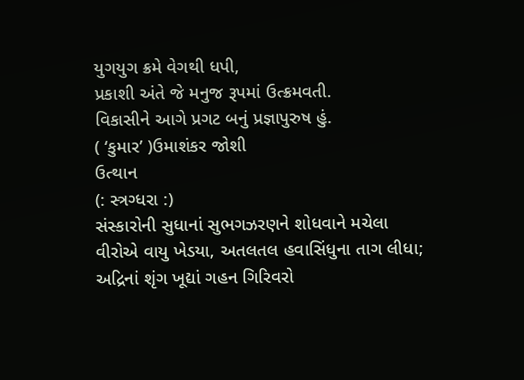યુગયુગ ક્રમે વેગથી ધપી,
પ્રકાશી અંતે જે મનુજ રૂપમાં ઉત્ક્રમવતી.
વિકાસીને આગે પ્રગટ બનું પ્રજ્ઞાપુરુષ હું.
( ‘કુમાર’ )ઉમાશંકર જોશી
ઉત્થાન
(: સ્ત્રગ્ધરા :)
સંસ્કારોની સુધાનાં સુભગઝરણને શોધવાને મચેલા
વીરોએ વાયુ ખેડયા, અતલતલ હવાસિંધુના તાગ લીધા;
અદ્રિનાં શૃંગ ખૂદ્યાં ગહન ગિરિવરો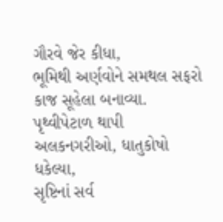ગૌરવે જેર કીધા,
ભૂમિથી અર્ણવોને સમથલ સફરો કાજ સૂહેલા બનાવ્યા.
પૃથ્વીપેટાળ થાપી અલકનગરીઓ, ધાતુકોષો ધકેલ્યા,
સૃષ્ટિનાં સર્વ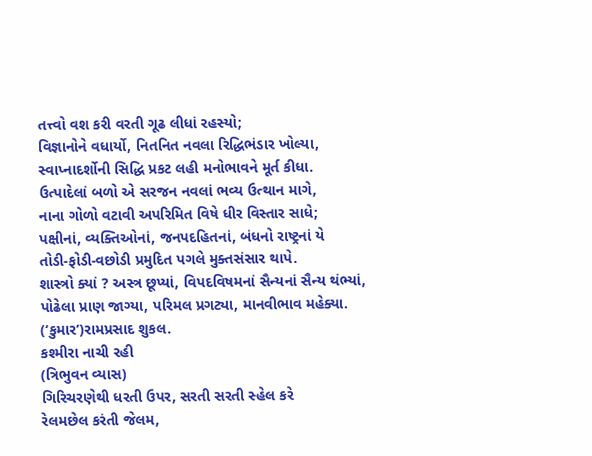તત્ત્વો વશ કરી વરતી ગૂઢ લીધાં રહસ્યો;
વિજ્ઞાનોને વધાર્યો, નિતનિત નવલા રિદ્ધિભંડાર ખોલ્યા,
સ્વાપ્નાદર્શોની સિદ્ધિ પ્રકટ લહી મનોભાવને મૂર્ત કીધા.
ઉત્પાદેલાં બળો એ સરજન નવલાં ભવ્ય ઉત્થાન માગે,
નાના ગોળો વટાવી અપરિમિત વિષે ધીર વિસ્તાર સાધે;
પક્ષીનાં, વ્યક્તિઓનાં, જનપદહિતનાં, બંધનો રાષ્ટ્રનાં યે
તોડી-ફોડી-વછોડી પ્રમુદિત પગલે મુક્તસંસાર થાપે.
શાસ્ત્રો ક્યાં ? અસ્ત્ર છૂપ્યાં, વિપદવિષમનાં સૈન્યનાં સૈન્ય થંભ્યાં,
પોઢેલા પ્રાણ જાગ્યા, પરિમલ પ્રગટ્યા, માનવીભાવ મહેક્યા.
(‘કુમાર’)રામપ્રસાદ શુકલ.
કશ્મીરા નાચી રહી
(ત્રિભુવન વ્યાસ)
ગિરિચરણેથી ધરતી ઉપર, સરતી સરતી સ્હેલ કરે
રેલમછેલ કરંતી જેલમ,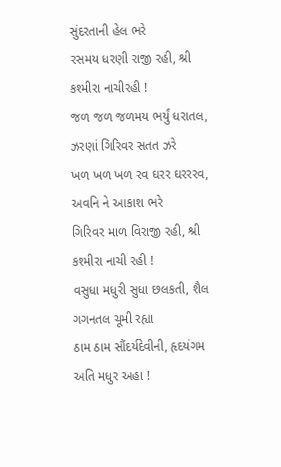સુંદરતાની હેલ ભરે
રસમય ધરણી રાજી રહી, શ્રી કશ્મીરા નાચીરહી !
જળ જળ જળમય ભર્યું ધરાતલ, ઝરણાં ગિરિવર સતત ઝરે
ખળ ખળ ખળ રવ ઘરર ઘરરરવ, અવનિ ને આકાશ ભરે
ગિરિવર માળ વિરાજી રહી, શ્રી કશ્મીરા નાચી રહી !
વસુધા મધુરી સુધા છલકતી, શૈલ ગગનતલ ચૂમી રહ્યા
ઠામ ઠામ સૌંદર્યદેવીની, હૃદયંગમ અતિ મધુર અહા !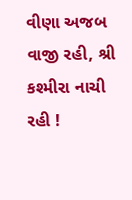વીણા અજબ વાજી રહી, શ્રી કશ્મીરા નાચી રહી !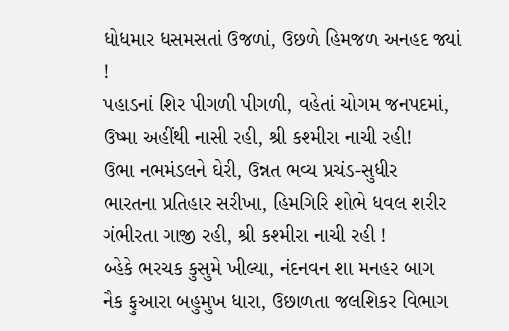ધોધમાર ધસમસતાં ઉજળાં, ઉછળે હિમજળ અનહદ જ્યાં !
પહાડનાં શિર પીગળી પીગળી, વહેતાં ચોગમ જનપદમાં,
ઉષ્મા અહીંથી નાસી રહી, શ્રી કશ્મીરા નાચી રહી!
ઉભા નભમંડલને ઘેરી, ઉન્નત ભવ્ય પ્રચંડ-સુધીર
ભારતના પ્રતિહાર સરીખા, હિમગિરિ શોભે ધવલ શરીર
ગંભીરતા ગાજી રહી, શ્રી કશ્મીરા નાચી રહી !
બ્હેકે ભરચક કુસુમે ખીલ્યા, નંદનવન શા મનહર બાગ
નૈક ફુઆરા બહુમુખ ધારા, ઉછાળતા જલશિકર વિભાગ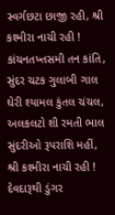સ્વર્ગછટા છાજી રહી, શ્રી કશ્મીરા નાચી રહી !
કાંચનતખ્તસમી તન કાંતિ, સુંદર ચટક ગુલાબી ગાલ
ઘેરી શ્યામલ કુંતલ ચંચલ, અલકલટો શી રમતી ભાલ
સુંદરીઓ રૂપરાશિ મહીં, શ્રી કશ્મીરા નાચી રહી !
દેવદારૂથી ડુંગર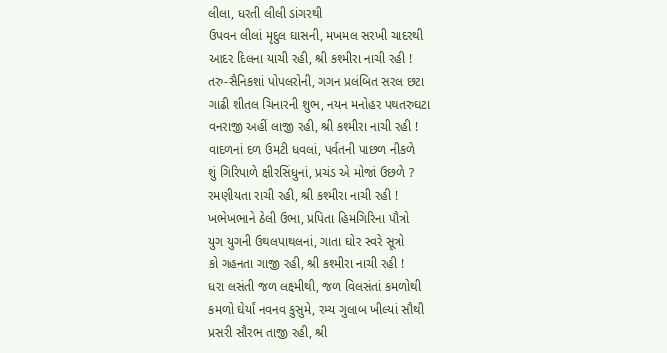લીલા, ધરતી લીલી ડાંગરથી
ઉપવન લીલાં મૃદુલ ઘાસની, મખમલ સરખી ચાદરથી
આદર દિલના યાચી રહી, શ્રી કશ્મીરા નાચી રહી !
તરુ-સૈનિકશાં પોપલરોની, ગગન પ્રલંબિત સરલ છટા
ગાઢી શીતલ ચિનારની શુભ, નયન મનોહર પથતરુઘટા
વનરાજી અહીં લાજી રહી, શ્રી કશ્મીરા નાચી રહી !
વાદળનાં દળ ઉમટી ધવલાં, પર્વતની પાછળ નીકળે
શું ગિરિપાળે ક્ષીરસિંધુનાં, પ્રચંડ એ મોજાં ઉછળે ?
રમણીયતા રાચી રહી, શ્રી કશ્મીરા નાચી રહી !
ખભેખભાને ઠેલી ઉભા, પ્રપિતા હિમગિરિના પૌત્રો
યુગ યુગની ઉથલપાથલનાં, ગાતા ઘોર સ્વરે સૂત્રો
કો ગહનતા ગાજી રહી, શ્રી કશ્મીરા નાચી રહી !
ધરા લસંતી જળ લક્ષ્મીથી, જળ વિલસંતાં કમળોથી
કમળો ઘેર્યાં નવનવ કુસુમે, રમ્ય ગુલાબ ખીલ્યાં સૌથી
પ્રસરી સૌરભ તાજી રહી, શ્રી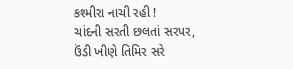કશ્મીરા નાચી રહી !
ચાંદની સરતી છલતાં સરપર, ઉંડી ખીણે તિમિર સરે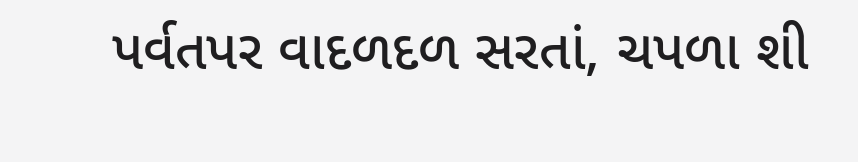પર્વતપર વાદળદળ સરતાં, ચપળા શી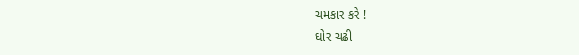ચમકાર કરે !
ઘોર ચઢી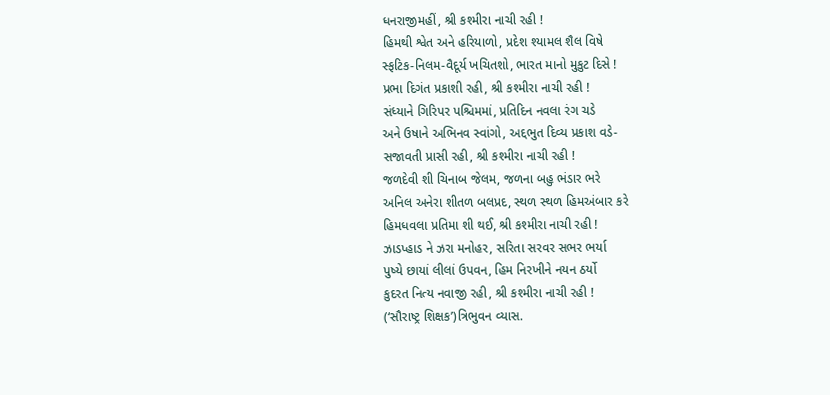ધનરાજીમહીં, શ્રી કશ્મીરા નાચી રહી !
હિમથી શ્વેત અને હરિયાળો, પ્રદેશ શ્યામલ શૈલ વિષે
સ્ફટિક-નિલમ-વૈદૂર્ય ખચિતશો, ભારત માનો મુકુટ દિસે !
પ્રભા દિગંત પ્રકાશી રહી, શ્રી કશ્મીરા નાચી રહી !
સંધ્યાને ગિરિપર પશ્ચિમમાં, પ્રતિદિન નવલા રંગ ચડે
અને ઉષાને અભિનવ સ્વાંગો, અદ્દભુત દિવ્ય પ્રકાશ વડે-
સજાવતી પ્રાસી રહી, શ્રી કશ્મીરા નાચી રહી !
જળદેવી શી ચિનાબ જેલમ, જળના બહુ ભંડાર ભરે
અનિલ અનેરા શીતળ બલપ્રદ, સ્થળ સ્થળ હિમઅંબાર કરે
હિમધવલા પ્રતિમા શી થઈ, શ્રી કશ્મીરા નાચી રહી !
ઝાડપ્હાડ ને ઝરા મનોહર, સરિતા સરવર સભર ભર્યા
પુષ્યે છાયાં લીલાં ઉપવન, હિમ નિરખીને નયન ઠર્યો
કુદરત નિત્ય નવાજી રહી, શ્રી કશ્મીરા નાચી રહી !
(‘સૌરાષ્ટ્ર શિક્ષક’)ત્રિભુવન વ્યાસ.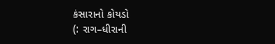કંસારાનો કોયડો
(: રાગ–ધીરાની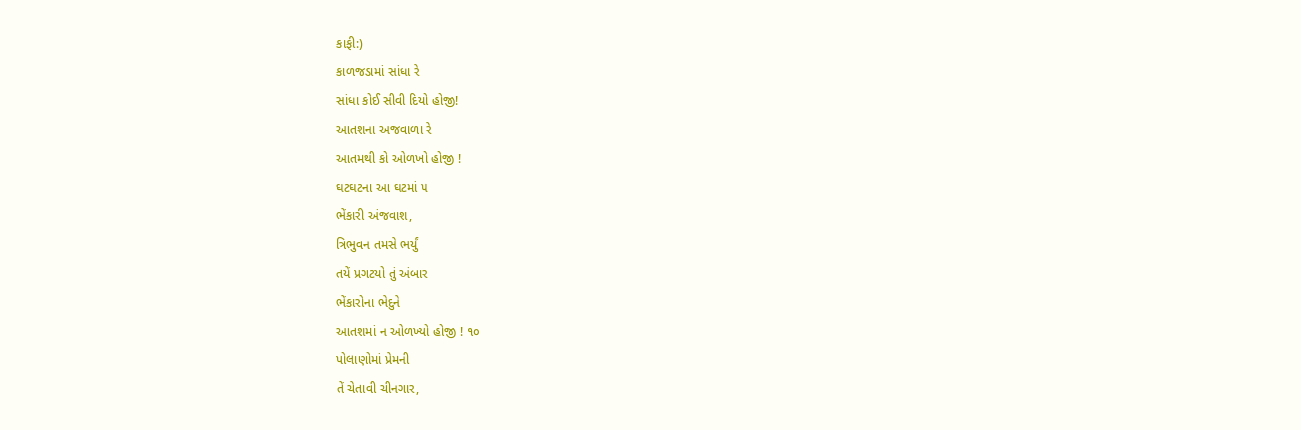કાફી:)
કાળજડામાં સાંધા રે
સાંધા કોઈ સીવી દિયો હોજી!
આતશના અજવાળા રે
આતમથી કો ઓળખો હોજી !
ઘટઘટના આ ઘટમાં ૫
ભેંકારી અંજવાશ,
ત્રિભુવન તમસે ભર્યું
તયેં પ્રગટયો તું અંબાર
ભેંકારોના ભેદુને
આતશમાં ન ઓળખ્યો હોજી ! ૧૦
પોલાણોમાં પ્રેમની
તેં ચેતાવી ચીનગાર,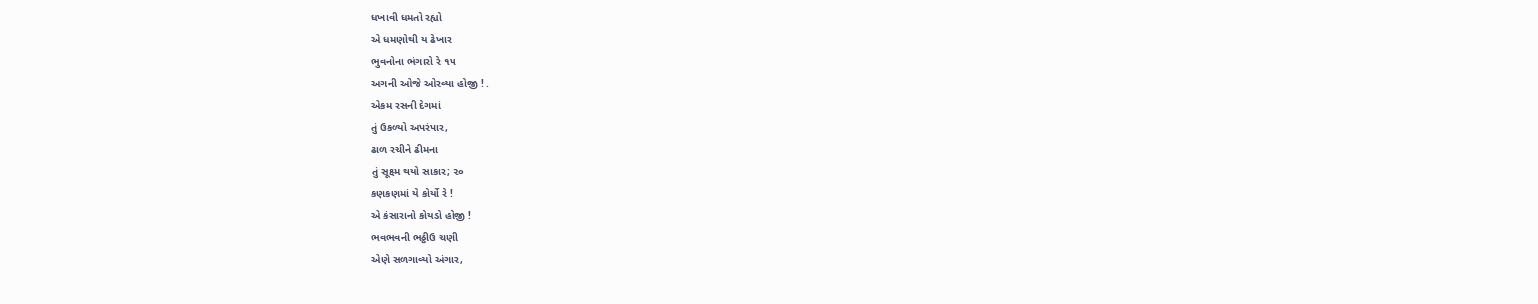ધખાવી ધમતો રહ્યો
એ ધમણોથી ય ઢેખાર
ભુવનોના ભંગારો રે ૧૫
અગની ઓજે ઓરવ્યા હોજી ! .
એકમ રસની દેગમાં
તું ઉકળ્યો અપરંપાર,
ઢાળ રચીને ઢીમના
તું સૂક્ષ્મ થયો સાકાર; ૨૦
કણકણમાં યે કોર્યો રે !
એ કંસારાનો કોયડો હોજી !
ભવભવની ભઠ્ઠીઉ ચણી
એણે સળગાવ્યો અંગાર,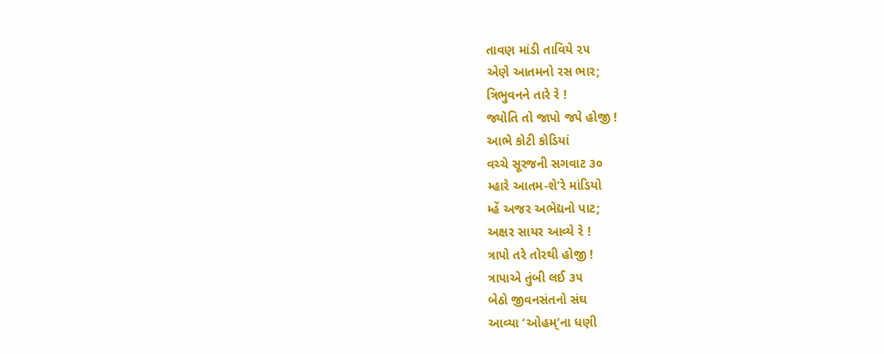તાવણ માંડી તાવિયે ૨૫
એણે આતમનો રસ ભાર;
ત્રિભુવનને તારે રે !
જ્યોતિ તો જાપો જપે હોજી !
આભે કોટી કોડિયાં
વચ્ચે સૂરજની સગવાટ ૩૦
મ્હારે આતમ-શે’રે માંડિયો
મ્હેં અજર અભેદ્યનો પાટ;
અક્ષર સાયર આવ્યે રે !
ત્રાપો તરે તોરથી હોજી !
ત્રાપાએ તુંબી લઈ ૩૫
બેઠો જીવનસંતનો સંઘ
આવ્યા ‘ઓહમ્’ના ધણી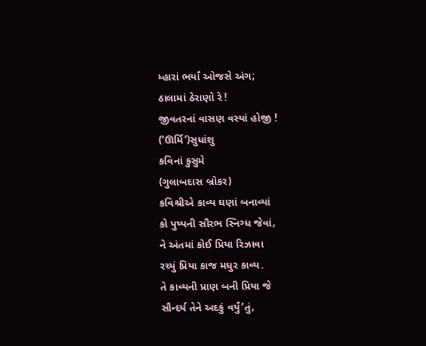મ્હારાં ભર્યાં ઓજસે અંગ;
ઠાલામાં ઠેરાણો રે !
જીવતરનાં વાસણ વસ્યાં હોજી !
(‘ઊર્મિ’)સુધાંશુ
કવિનાં કુસુમે
(ગુલાબદાસ બ્રોકર)
કવિશ્રીએ કાવ્ય ઘણાં બનાવ્યાં
કો પુષ્પની સૌરભ સ્નિગ્ધ જેવાં,
ને અંતમાં કોઈ પ્રિયા રિઝાવા
રચ્યું પ્રિયા કાજ મધુર કાવ્ય.
તે કાવ્યની પ્રાણ બની પ્રિયા જે
સૌન્દર્ય તેને અદકું વર્યું’તું,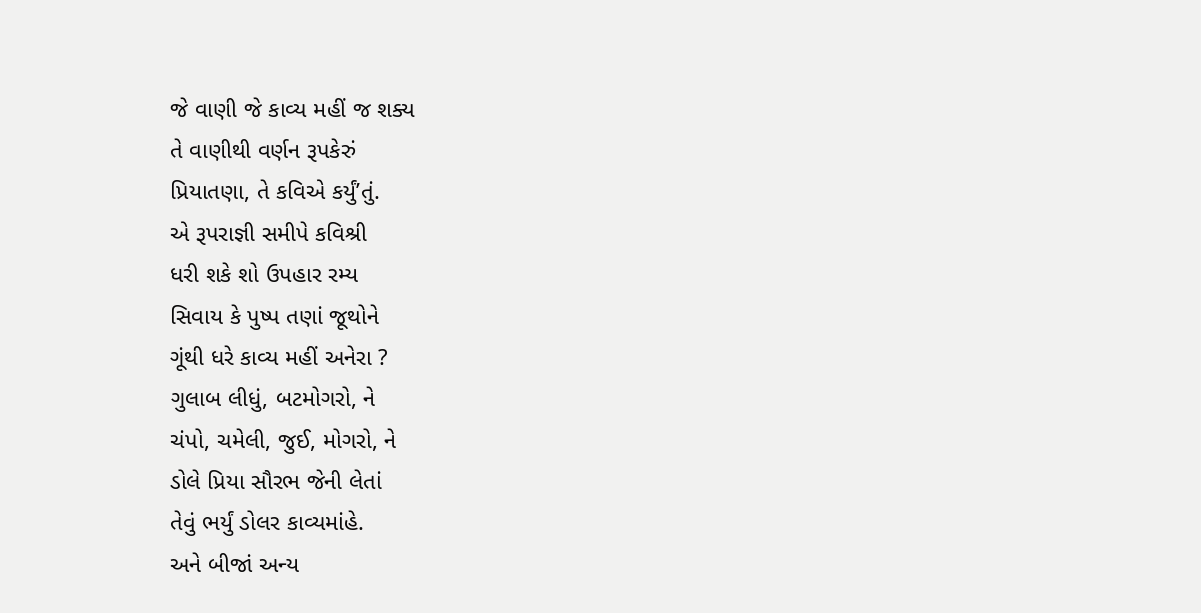જે વાણી જે કાવ્ય મહીં જ શક્ય
તે વાણીથી વર્ણન રૂપકેરું
પ્રિયાતણા, તે કવિએ કર્યું’તું.
એ રૂપરાજ્ઞી સમીપે કવિશ્રી
ધરી શકે શો ઉપહાર રમ્ય
સિવાય કે પુષ્પ તણાં જૂથોને
ગૂંથી ધરે કાવ્ય મહીં અનેરા ?
ગુલાબ લીધું, બટમોગરો, ને
ચંપો, ચમેલી, જુઈ, મોગરો, ને
ડોલે પ્રિયા સૌરભ જેની લેતાં
તેવું ભર્યું ડોલર કાવ્યમાંહે.
અને બીજાં અન્ય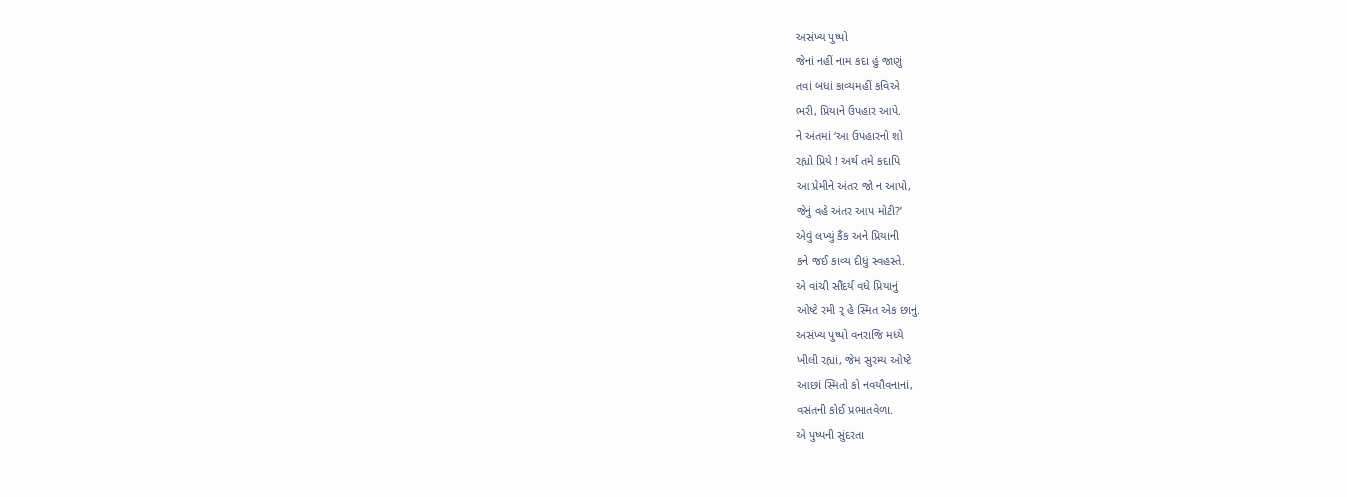અસંખ્ય પુષ્પો
જેનાં નહીં નામ કદા હું જાણું
તવાં બધાં કાવ્યમહીં કવિએ
ભરી, પ્રિયાને ઉપહાર આપે.
ને અંતમાં ‘આ ઉપહારનો શો
રહ્યો પ્રિયે ! અર્થ તમે કદાપિ
આ પ્રેમીને અંતર જો ન આપો,
જેનું વહે અંતર આપ મોટી?’
એવું લખ્યું કૈંક અને પ્રિયાની
કને જઈ કાવ્ય દીધું સ્વહસ્તે.
એ વાંચી સૌંદર્ય વધે પ્રિયાનું
ઓષ્ટે રમી ર્ હે સ્મિત એક છાનું.
અસંખ્ય પુષ્પો વનરાજિ મધ્યે
ખીલી રહ્યાં, જેમ સુરમ્ય ઓષ્ટે
આછાં સ્મિતો કો નવયૌવનાનાં,
વસંતની કોઈ પ્રભાતવેળા.
એ પુષ્પની સુંદરતા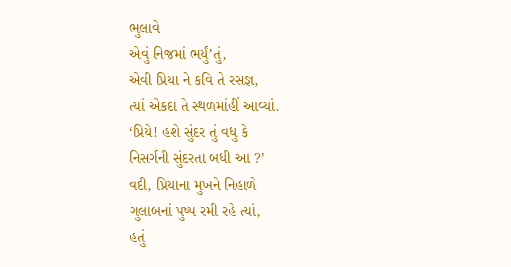ભુલાવે
એવું નિજમાં ભર્યું’તું,
એવી પ્રિયા ને કવિ તે રસજ્ઞ,
ત્યાં એકદા તે સ્થળમાંહીં આવ્યાં.
‘પ્રિયે! હશે સુંદર તું વધુ કે
નિસર્ગની સુંદરતા બધી આ ?’
વદી, પ્રિયાના મુખને નિહાળે
ગુલાબનાં પુષ્પ રમી રહે ત્યાં,
હતું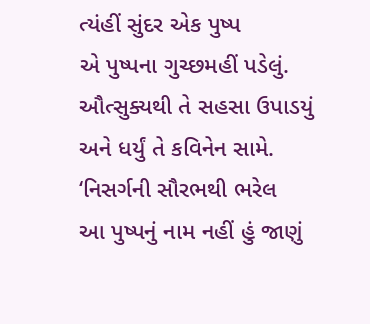ત્યંહીં સુંદર એક પુષ્પ
એ પુષ્પના ગુચ્છમહીં પડેલું.
ઔત્સુક્યથી તે સહસા ઉપાડયું
અને ધર્યું તે કવિનેન સામે.
‘નિસર્ગની સૌરભથી ભરેલ
આ પુષ્પનું નામ નહીં હું જાણું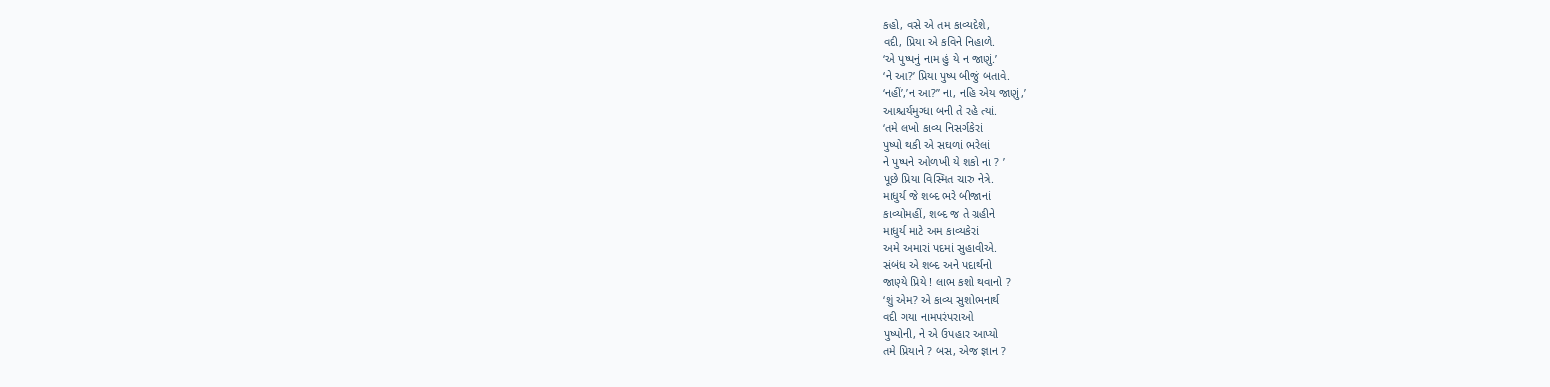કહો, વસે એ તમ કાવ્યદેશે,
વદી, પ્રિયા એ કવિને નિહાળે.
‘એ પુષ્પનું નામ હું યે ન જાણું.’
‘ને આ?’ પ્રિયા પુષ્પ બીજું બતાવે.
‘નહીં’,’ન આ?” ના, નહિ એય જાણું,’
આશ્ચર્યમુગ્ધા બની તે રહે ત્યાં.
‘તમે લખો કાવ્ય નિસર્ગકેરાં
પુષ્પો થકી એ સઘળાં ભરેલાં
ને પુષ્પને ઓળખી યે શકો ના ? ’
પૂછે પ્રિયા વિસ્મિત ચારુ નેત્રે.
માધુર્ય જે શબ્દ ભરે બીજાનાં
કાવ્યોમહીં, શબ્દ જ તે ગ્રહીને
માધુર્ય માટે અમ કાવ્યકેરાં
અમે અમારાં પદમાં સુહાવીએ.
સંબંધ એ શબ્દ અને પદાર્થનો
જાણ્યે પ્રિયે ! લાભ કશો થવાનો ?
‘શું એમ? એ કાવ્ય સુશોભનાર્થ
વદી ગયા નામપરંપરાઓ
પુષ્પોની, ને એ ઉપહાર આપ્યો
તમે પ્રિયાને ? બસ, એજ જ્ઞાન ?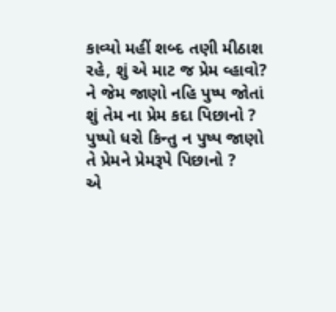કાવ્યો મહીં શબ્દ તણી મીઠાશ
રહે, શું એ માટ જ પ્રેમ વ્હાવો?
ને જેમ જાણો નહિ પુષ્પ જોતાં
શું તેમ ના પ્રેમ કદા પિછાનો ?
પુષ્પો ધરો કિન્તુ ન પુષ્પ જાણો
તે પ્રેમને પ્રેમરૂપે પિછાનો ?
એ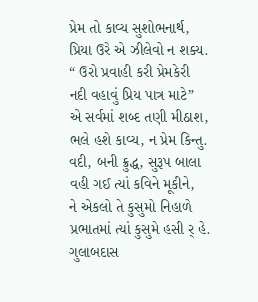પ્રેમ તો કાવ્ય સુશોભનાર્થ,
પ્રિયા ઉરે એ ઝીલેવો ન શક્ય.
“ ઉરો પ્રવાહી કરી પ્રેમકેરી
નદી વહાવું પ્રિય પાત્ર માટે”
એ સર્વમાં શબ્દ તણી મીઠાશ,
ભલે હશે કાવ્ય, ન પ્રેમ કિન્તુ.
વદી, બની ક્રુદ્ધ, સુરૂપ બાલા
વહી ગઈ ત્યાં કવિને મૂકીને,
ને એકલો તે કુસુમો નિહાળે
પ્રભાતમાં ત્યાં કુસુમે હસી ર્ હે.
ગુલાબદાસ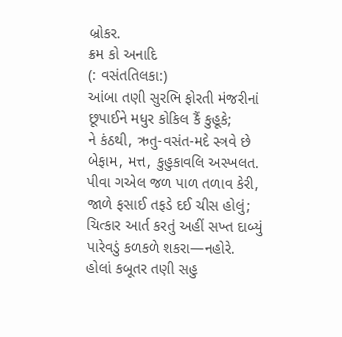બ્રોકર.
ક્રમ કો અનાદિ
(: વસંતતિલકા:)
આંબા તણી સુરભિ ફોરતી મંજરીનાં
છૂપાઈને મધુર કોકિલ કૈં કુહૂકે;
ને કંઠથી, ઋતુ-વસંત-મદે સ્ત્રવે છે
બેફામ, મત્ત, કુહુકાવલિ અસ્ખલત.
પીવા ગએલ જળ પાળ તળાવ કેરી,
જાળે ફસાઈ તફડે દઈ ચીસ હોલું;
ચિત્કાર આર્ત કરતું અહીં સખ્ત દાબ્યું
પારેવડું કળકળે શકરા—નહોરે.
હોલાં કબૂતર તણી સહુ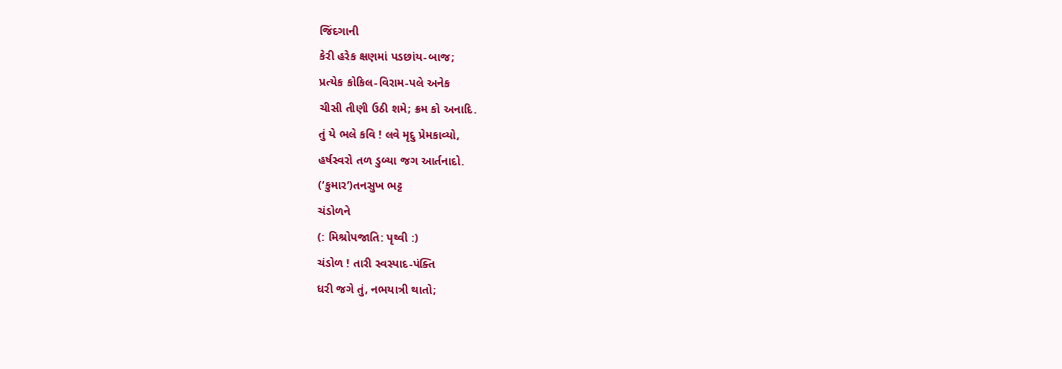જિંદગાની
કેરી હરેક ક્ષણમાં પડછાંય-બાજ;
પ્રત્યેક કોકિલ-વિરામ-પલે અનેક
ચીસી તીણી ઉઠી શમે; ક્રમ કો અનાદિ.
તું યે ભલે કવિ ! લવે મૃદુ પ્રેમકાવ્યો,
હર્ષસ્વરો તળ ડુબ્યા જગ આર્તનાદો.
(‘કુમાર’)તનસુખ ભટ્ટ
ચંડોળને
(: મિશ્રોપજાતિ: પૃથ્વી :)
ચંડોળ ! તારી સ્વસ્પાદ-પંક્તિ
ધરી જગે તું, નભયાત્રી થાતો;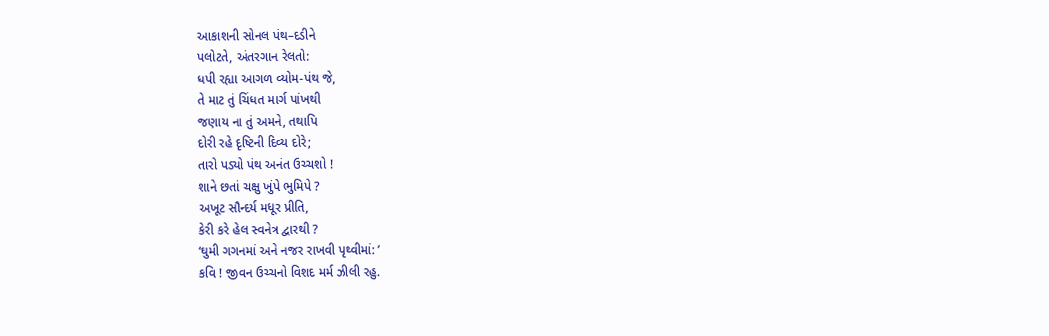આકાશની સોનલ પંથ–દડીને
પલોટતે, અંતરગાન રેલતો:
ધપી રહ્યા આગળ વ્યોમ-પંથ જે,
તે માટ તું ચિંધત માર્ગ પાંખથી
જણાય ના તું અમને, તથાપિ
દોરી રહે દૃષ્ટિની દિવ્ય દોરે;
તારો પડ્યો પંથ અનંત ઉચ્ચશો !
શાને છતાં ચક્ષુ ખુંપે ભુમિપે ?
અખૂટ સૌન્દર્ય મધૂર પ્રીતિ,
કેરી કરે હેલ સ્વનેત્ર દ્વારથી ?
‘ઘુમી ગગનમાં અને નજર રાખવી પૃથ્વીમાં: ’
કવિ ! જીવન ઉચ્ચનો વિશદ મર્મ ઝીલી રહુ.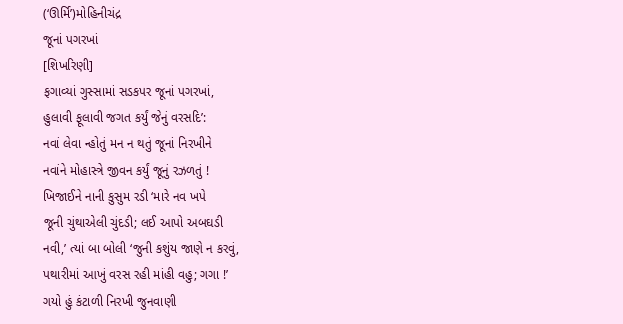(‘ઊર્મિ’)મોહિનીચંદ્ર
જૂનાં પગરખાં
[શિખરિણી]
ફગાવ્યાં ગુસ્સામાં સડકપર જૂનાં પગરખાં,
હુલાવી ફૂલાવી જગત કર્યું જેનું વરસદિ’:
નવાં લેવા ન્હોતું મન ન થતું જૂનાં નિરખીને
નવાંને મોહાસ્ત્રે જીવન કર્યું જૂનું રઝળતું !
ખિજાઈને નાની કુસુમ રડી ‘મારે નવ ખપે
જૂની ચુંથાએલી ચુંદડી; લઈ આપો અબઘડી
નવી,’ ત્યાં બા બોલી ‘જુની કશુંય જાણે ન કરવું,
પથારીમાં આખું વરસ રહી માંહી વહુ; ગગા !’
ગયો હું કંટાળી નિરખી જુનવાણી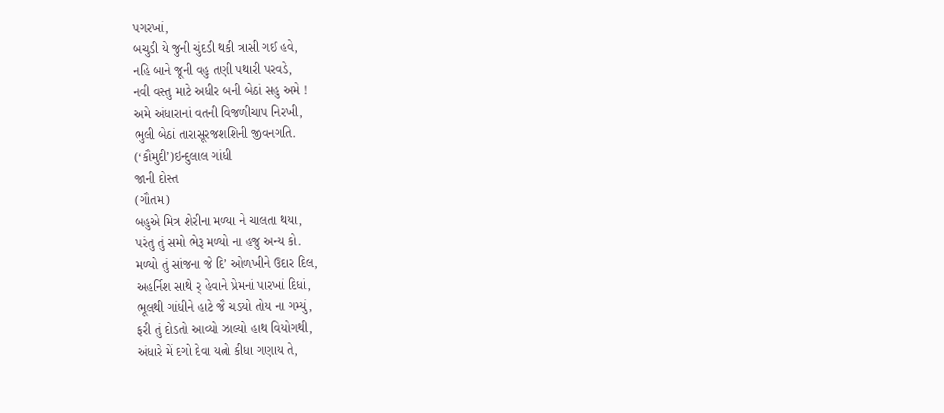પગરખાં,
બચુડી યે જુની ચુંદડી થકી ત્રાસી ગઈ હવે,
નહિ બાને જૂની વહુ તણી પથારી પરવડે,
નવી વસ્તુ માટે અધીર બની બેઠાં સહુ અમે !
અમે અંધારાનાં વતની વિજળીચાપ નિરખી,
ભુલી બેઠાં તારાસૂરજશશિની જીવનગતિ.
(‘કૌમુદી’)ઇન્દુલાલ ગાંધી
જાની દોસ્ત
(ગૌતમ)
બહુએ મિત્ર શેરીના મળ્યા ને ચાલતા થયા,
પરંતુ તું સમો ભેરૂ મળ્યો ના હજુ અન્ય કો.
મળ્યો તું સાંજના જે દિ’ ઓળખીને ઉદાર દિલ,
અહર્નિશ સાથે ર્ હેવાને પ્રેમનાં પારખાં દિધાં,
ભૂલથી ગાંધીને હાટે જૈ ચડયો તોય ના ગમ્યું,
ફરી તું દોડતો આવ્યો ઝાલ્યો હાથ વિયોગથી,
અંધારે મેં દગો દેવા યત્નો કીધા ગણાય તે,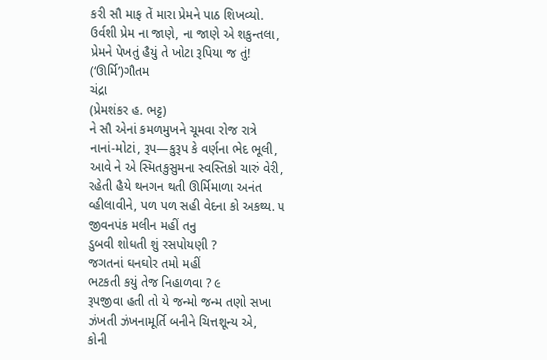કરી સૌ માફ તેં મારા પ્રેમને પાઠ શિખવ્યો.
ઉર્વશી પ્રેમ ના જાણે, ના જાણે એ શકુન્તલા,
પ્રેમને પેખતું હૈયું તે ખોટા રૂપિયા જ તું!
(‘ઊર્મિ’)ગૌતમ
ચંદ્રા
(પ્રેમશંકર હ. ભટ્ટ)
ને સૌ એનાં કમળમુખને ચૂમવા રોજ રાત્રે
નાનાં-મોટાં, રૂપ—કુરૂપ કે વર્ણના ભેદ ભૂલી,
આવે ને એ સ્મિતકુસુમના સ્વસ્તિકો ચારું વેરી,
રહેતી હૈયે થનગન થતી ઊર્મિમાળા અનંત
વ્હીલાવીને, પળ પળ સહી વેદના કો અકથ્ય. ૫
જીવનપંક મલીન મહીં તનુ
ડુબવી શોધતી શું રસપોયણી ?
જગતનાં ઘનઘોર તમો મહીં
ભટકતી કયું તેજ નિહાળવા ? ૯
રૂપજીવા હતી તો યે જન્મો જન્મ તણો સખા
ઝંખતી ઝંખનામૂર્તિ બનીને ચિત્તશૂન્ય એ,
કોની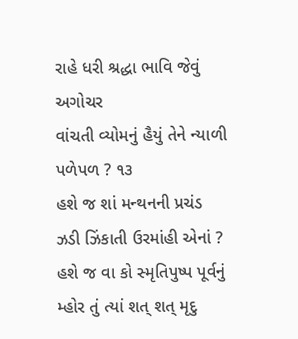રાહે ધરી શ્રદ્ધા ભાવિ જેવું અગોચર
વાંચતી વ્યોમનું હૈયું તેને ન્યાળી પળેપળ ? ૧૩
હશે જ શાં મન્થનની પ્રચંડ
ઝડી ઝિંકાતી ઉરમાંહી એનાં ?
હશે જ વા કો સ્મૃતિપુષ્પ પૂર્વનું
મ્હોર તું ત્યાં શત્ શત્ મૃદુ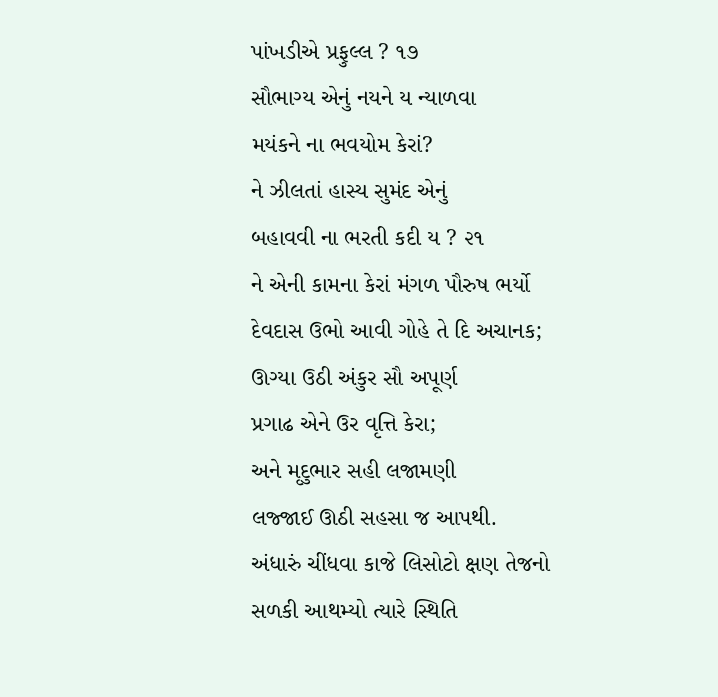પાંખડીએ પ્રફુલ્લ ? ૧૭
સૌભાગ્ય એનું નયને ય ન્યાળવા
મયંકને ના ભવયોમ કેરાં?
ને ઝીલતાં હાસ્ય સુમંદ એનું
બહાવવી ના ભરતી કદી ય ? ૨૧
ને એની કામના કેરાં મંગળ પૌરુષ ભર્યો
દેવદાસ ઉભો આવી ગોહે તે દિ અચાનક;
ઊગ્યા ઉઠી અંકુર સૌ અપૂર્ણ
પ્રગાઢ એને ઉર વૃત્તિ કેરા;
અને મૃદુભાર સહી લજામણી
લજ્જાઈ ઊઠી સહસા જ આપથી.
અંધારું ચીંધવા કાજે લિસોટો ક્ષણ તેજનો
સળકી આથમ્યો ત્યારે સ્થિતિ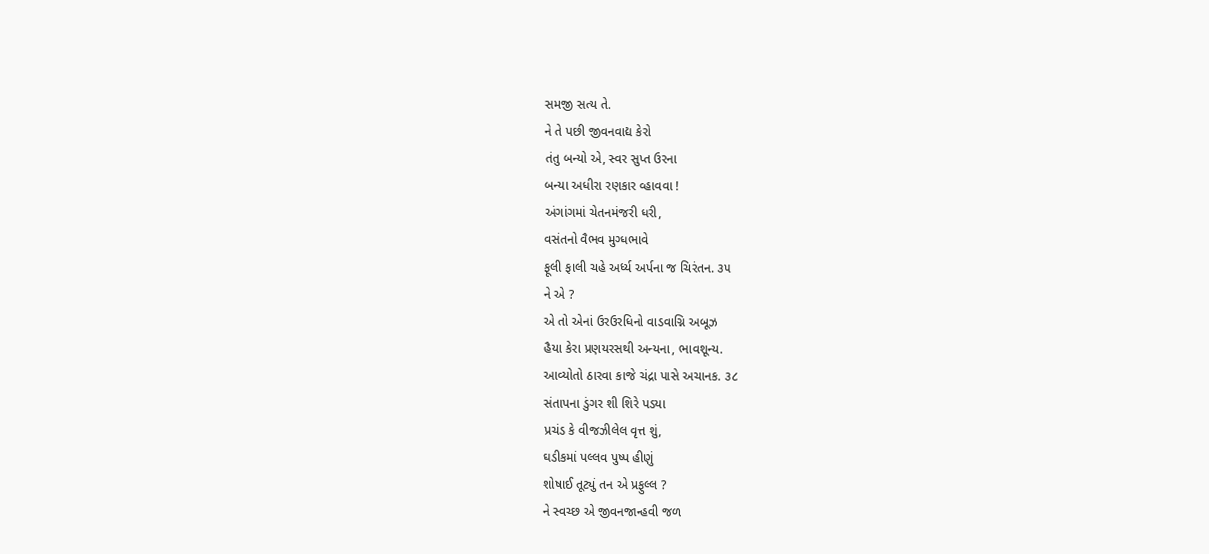સમજી સત્ય તે.
ને તે પછી જીવનવાદ્ય કેરો
તંતુ બન્યો એ, સ્વર સુપ્ત ઉરના
બન્યા અધીરા રણકાર વ્હાવવા !
અંગાંગમાં ચેતનમંજરી ધરી,
વસંતનો વૈભવ મુગ્ધભાવે
ફૂલી ફાલી ચહે અર્ધ્ય અર્પના જ ચિરંતન. ૩૫
ને એ ?
એ તો એનાં ઉરઉરધિનો વાડવાગ્નિ અબૂઝ
હૈયા કેરા પ્રણયરસથી અન્યના, ભાવશૂન્ય.
આવ્યોતો ઠારવા કાજે ચંદ્રા પાસે અચાનક. ૩૮
સંતાપના ડુંગર શી શિરે પડયા
પ્રચંડ કે વીજઝીલેલ વૃત્ત શું,
ઘડીકમાં પલ્લવ પુષ્પ હીણું
શોષાઈ તૂટ્યું તન એ પ્રફુલ્લ ?
ને સ્વચ્છ એ જીવનજાન્હવી જળ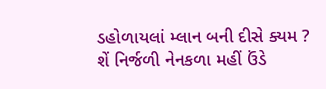ડહોળાયલાં મ્લાન બની દીસે ક્યમ ?
શેં નિર્જળી નેનકળા મહીં ઉંડે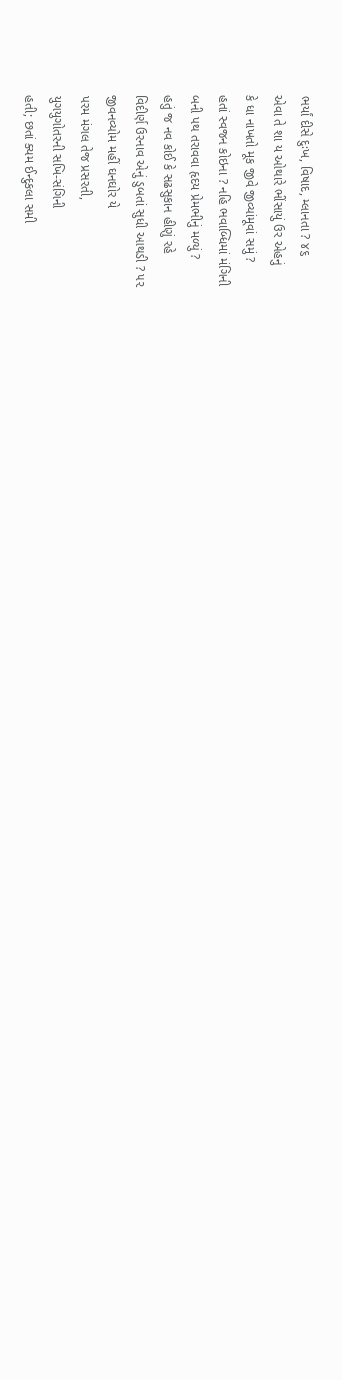ભર્યાં દીસે દુઃખ, વિષાદ, મ્લાનતા ? ૪૬
એવા તે શા ય ઓથારે ભીંસાયું ઉર એહનું
કે ધા નાખતો મૂક જીવે જીવ્યાંમૂવાં સમું ?
હતાં સ્વજન કોઇના ? નહિ ભવાબ્ધિમાં મંગિની
બની પથ તરાવવા હૃદય પ્રેમભીનું મળ્યું ?
હતું જ નવ કોઈ કે સઢસુકાન હીણું રહે
વિદીર્ણ ઉરનાવ એનું ડુબતાં સુધી આથડી ? ૫૨
જીવનવ્યોમ મહીં ઘનઘોર યે
પરમ મંગલ તેજ પ્રસરતી,
યુગયુગોતરની સખિ-સંગિની
હતી; છતાં ક્યમ ઈન્દુકલા સમી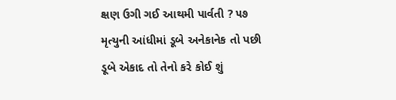ક્ષણ ઉગી ગઈ આથમી પાર્વતી ? ૫૭
મૃત્યુની આંધીમાં ડૂબે અનેકાનેક તો પછી
ડૂબે એકાદ તો તેનો કરે કોઈ શું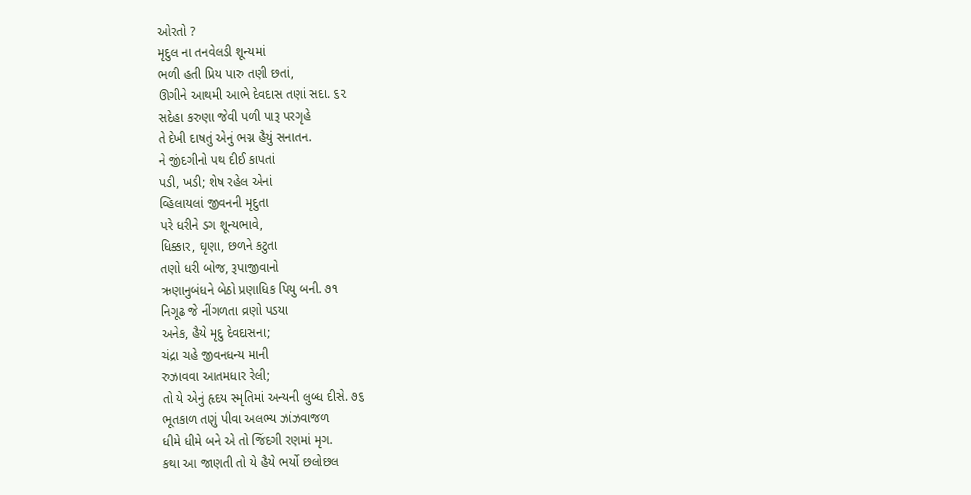ઓરતો ?
મૃદુલ ના તનવેલડી શૂન્યમાં
ભળી હતી પ્રિય પારુ તણી છતાં,
ઊગીને આથમી આભે દેવદાસ તણાં સદા. ૬૨
સદેહા કરુણા જેવી પળી પારૂ પરગૃહે
તે દેખી દાષતું એનું ભગ્ન હૈયું સનાતન.
ને જીંદગીનો પથ દીઈ કાપતાં
પડી, ખડી; શેષ રહેલ એનાં
વ્હિલાયલાં જીવનની મૃદુતા
પરે ધરીને ડગ શૂન્યભાવે,
ધિક્કાર, ઘૃણા, છળને કટુતા
તણો ધરી બોજ, રૂપાજીવાનો
ઋણાનુબંધને બેઠો પ્રણાધિક પિયુ બની. ૭૧
નિગૂઢ જે નીંગળતા વ્રણો પડયા
અનેક, હૈયે મૃદુ દેવદાસના;
ચંદ્રા ચહે જીવનધન્ય માની
રુઝાવવા આતમધાર રેલી;
તો યે એનું હૃદય સ્મૃતિમાં અન્યની લુબ્ધ દીસે. ૭૬
ભૂતકાળ તણું પીવા અલભ્ય ઝાંઝવાજળ
ધીમે ધીમે બને એ તો જિંદગી રણમાં મૃગ.
કથા આ જાણતી તો યે હૈયે ભર્યો છલોછલ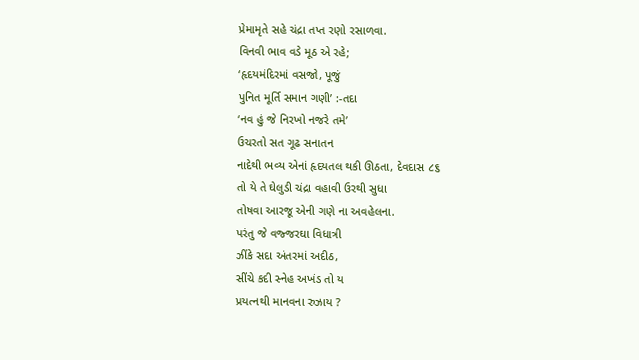પ્રેમામૃતે સહે ચંદ્રા તપ્ત રણો રસાળવા.
વિનવી ભાવ વડે મૂઠ એ રહે;
‘હૃદયમંદિરમાં વસજો, પૂજું
પુનિત મૂર્તિ સમાન ગણી’ :-તદા
‘નવ હું જે નિરખો નજરે તમે’
ઉચરતો સત ગૂઢ સનાતન
નાદેથી ભવ્ય એનાં હૃદયતલ થકી ઊઠતા, દેવદાસ ૮૬
તો યે તે ઘેલુડી ચંદ્રા વહાવી ઉરથી સુધા
તોષવા આરજૂ એની ગણે ના અવહેલના.
પરંતુ જે વજ્જરઘા વિધાત્રી
ઝીંકે સદા અંતરમાં અદીઠ,
સીંચે કદી સ્નેહ અખંડ તો ય
પ્રયત્નથી માનવના રુઝાય ?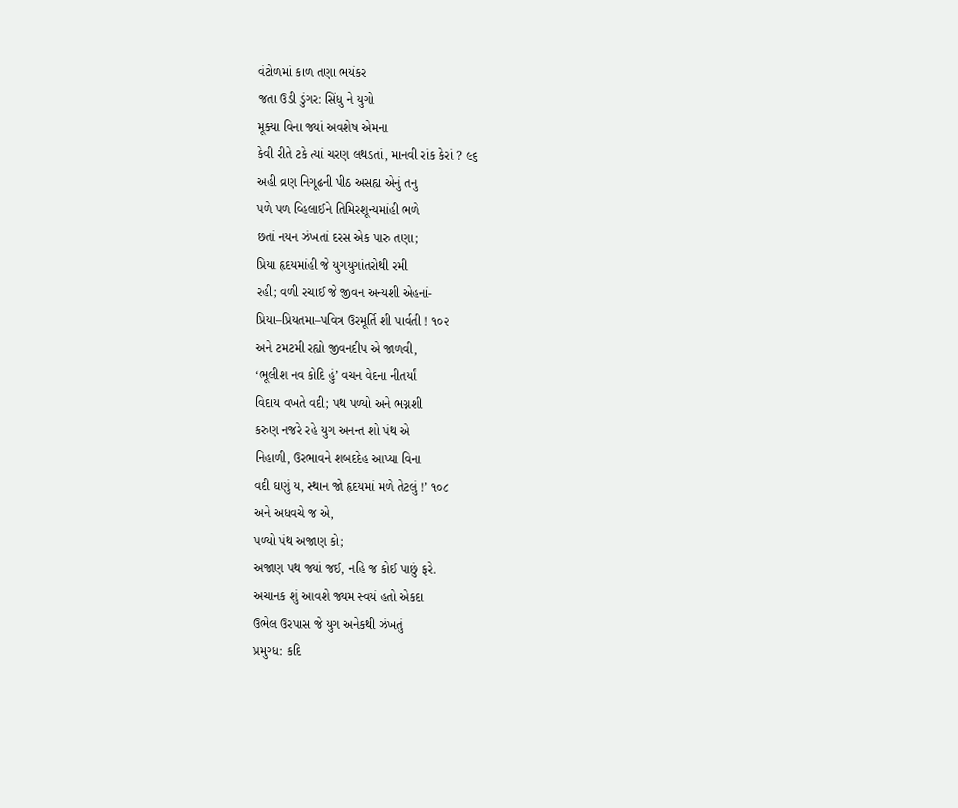વંટોળમાં કાળ તણા ભયંકર
જતા ઉડી ડુંગર: સિંધુ ને યુગો
મૂક્યા વિના જ્યાં અવશેષ એમના
કેવી રીતે ટકે ત્યાં ચરણ લથડતાં, માનવી રાંક કેરાં ? ૯૬
અહી વ્રણ નિગૂઢની પીઠ અસહ્ય એનું તનુ
પળે પળ વ્હિલાઈને તિમિરશૂન્યમાંહી ભળે
છતાં નયન ઝંખતાં દરસ એક પારુ તણા;
પ્રિયા હૃદયમાંહી જે યુગયુગાંતરોથી રમી
રહી; વળી રચાઈ જે જીવન અન્યશી એહનાં-
પ્રિયા–પ્રિયતમા–પવિત્ર ઉરમૂર્તિ શી પાર્વતી ! ૧૦૨
અને ટમટમી રહ્યો જીવનદીપ એ જાળવી,
‘ભૂલીશ નવ કોદિ હું’ વચન વેદના નીતર્યાં
વિદાય વખતે વદી; પથ પળ્યો અને ભગ્નશી
કરુણ નજરે રહે યુગ અનન્ત શો પંથ એ
નિહાળી, ઉરભાવને શબદદેહ આપ્યા વિના
વદી ઘણું ય, સ્થાન જો હૃદયમાં મળે તેટલું !’ ૧૦૮
અને અધવચે જ એ,
પળ્યો પંથ અજાણ કો;
અજાણ પથ જ્યાં જઈ, નહિ જ કોઈ પાછું ફરે.
અચાનક શું આવશે જ્યમ સ્વયં હતો એકદા
ઉભેલ ઉરપાસ જે યુગ અનેકથી ઝંખતું
પ્રમુગ્ધ: કદિ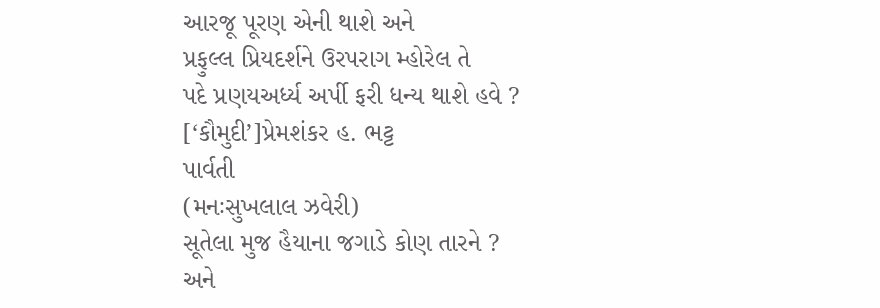આરજૂ પૂરણ એની થાશે અને
પ્રફુલ્લ પ્રિયદર્શને ઉરપરાગ મ્હોરેલ તે
પદે પ્રણયઅર્ધ્ય અર્પી ફરી ધન્ય થાશે હવે ?
[‘કૌમુદી’]પ્રેમશંકર હ. ભટ્ટ
પાર્વતી
(મનઃસુખલાલ ઝવેરી)
સૂતેલા મુજ હૈયાના જગાડે કોણ તારને ?
અને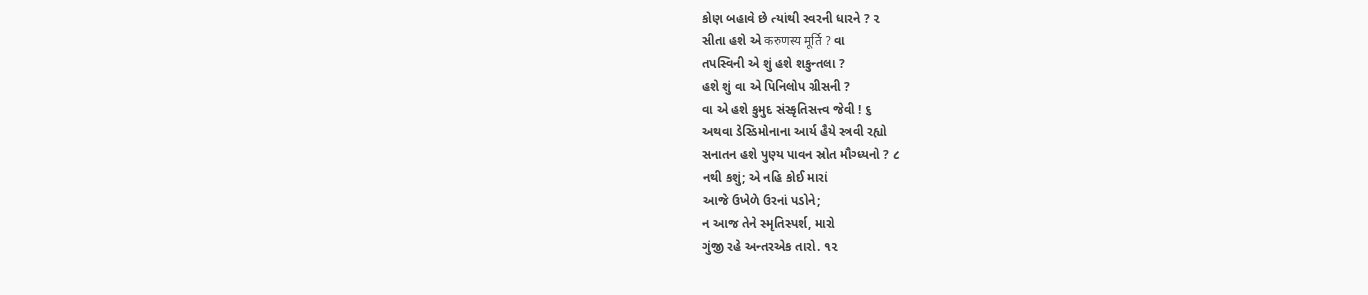કોણ બહાવે છે ત્યાંથી સ્વરની ધારને ? ૨
સીતા હશે એ करुणस्य मूर्ति ? વા
તપસ્વિની એ શું હશે શકુન્તલા ?
હશે શું વા એ પિનિલોપ ગ્રીસની ?
વા એ હશે કુમુદ સંસ્કૃતિસત્ત્વ જેવી ! ૬
અથવા ડેસ્ડિમોનાના આર્ય હૈયે સ્ત્રવી રહ્યો
સનાતન હશે પુણ્ય પાવન સ્રોત મૌગ્ધ્યનો ? ૮
નથી કશું; એ નહિ કોઈ મારાં
આજે ઉખેળે ઉરનાં પડોને;
ન આજ તેને સ્મૃતિસ્પર્શ, મારો
ગુંજી રહે અન્તરએક તારો. ૧૨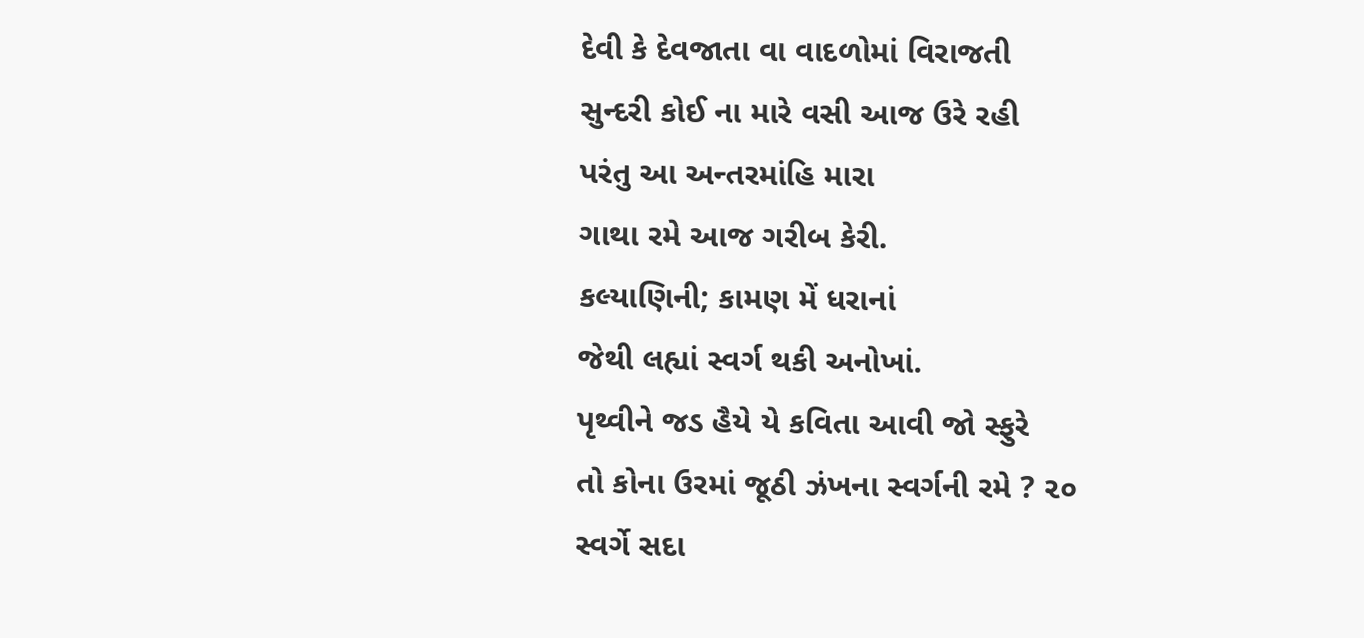દેવી કે દેવજાતા વા વાદળોમાં વિરાજતી
સુન્દરી કોઈ ના મારે વસી આજ ઉરે રહી
પરંતુ આ અન્તરમાંહિ મારા
ગાથા રમે આજ ગરીબ કેરી.
કલ્યાણિની; કામણ મેં ધરાનાં
જેથી લહ્યાં સ્વર્ગ થકી અનોખાં.
પૃથ્વીને જડ હૈયે યે કવિતા આવી જો સ્ફુરે
તો કોના ઉરમાં જૂઠી ઝંખના સ્વર્ગની રમે ? ૨૦
સ્વર્ગે સદા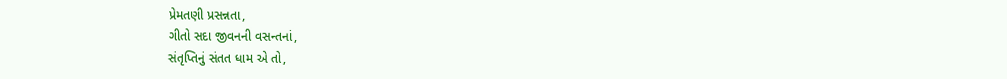પ્રેમતણી પ્રસન્નતા,
ગીતો સદા જીવનની વસન્તનાં,
સંતૃપ્તિનું સંતત ધામ એ તો,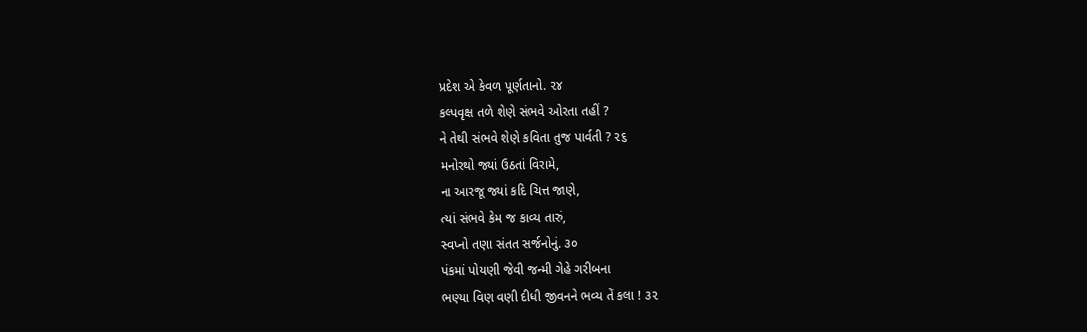પ્રદેશ એ કેવળ પૂર્ણતાનો. ૨૪
કલ્પવૃક્ષ તળે શેણે સંભવે ઓરતા તહીં ?
ને તેથી સંભવે શેણે કવિતા તુજ પાર્વતી ? ૨૬
મનોરથો જ્યાં ઉઠતાં વિરામે,
ના આરજૂ જ્યાં કદિ ચિત્ત જાણે,
ત્યાં સંભવે કેમ જ કાવ્ય તારું,
સ્વપ્નો તણા સંતત સર્જનોનું. ૩૦
પંકમાં પોયણી જેવી જન્મી ગેહે ગરીબના
ભણ્યા વિણ વણી દીધી જીવનને ભવ્ય તેં કલા ! ૩૨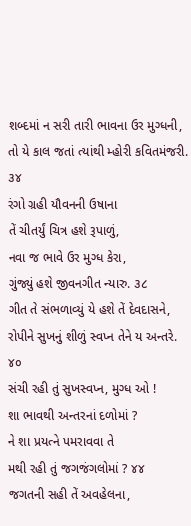શબ્દમાં ન સરી તારી ભાવના ઉર મુગ્ધની,
તો યે કાલ જતાં ત્યાંથી મ્હોરી કવિતમંજરી. ૩૪
રંગો ગ્રહી યૌવનની ઉષાના
તેં ચીતર્યું ચિત્ર હશે રૂપાળું,
નવા જ ભાવે ઉર મુગ્ધ કેરા,
ગુંજ્યું હશે જીવનગીત ન્યારુ. ૩૮
ગીત તે સંભળાવ્યું યે હશે તેં દેવદાસને,
રોપીને સુખનું શીળું સ્વપ્ન તેને ય અન્તરે. ૪૦
સંચી રહી તું સુખસ્વપ્ન, મુગ્ધ ઓ !
શા ભાવથી અન્તરનાં દળોમાં ?
ને શા પ્રયત્ને પમરાવવા તે
મથી રહી તું જગજંગલોમાં ? ૪૪
જગતની સહી તેં અવહેલના,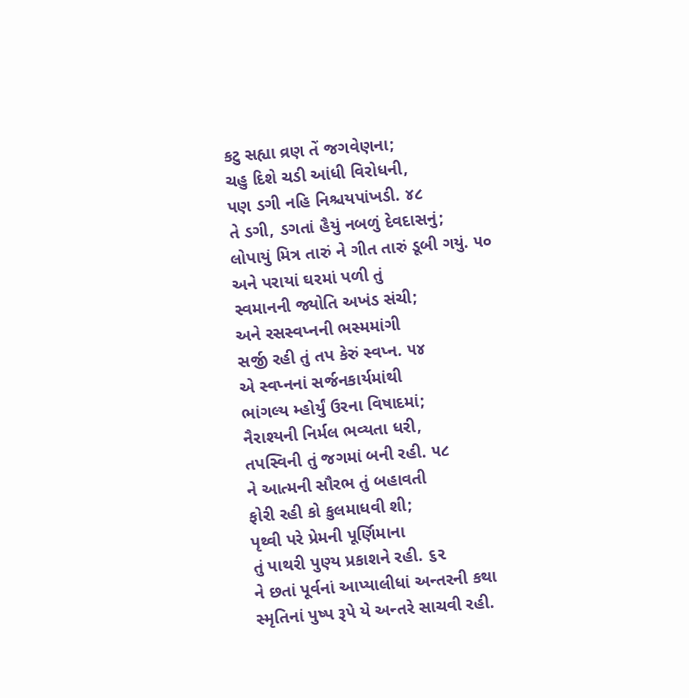કટુ સહ્યા વ્રણ તેં જગવેણના;
ચહુ દિશે ચડી આંધી વિરોધની,
પણ ડગી નહિ નિશ્ચયપાંખડી. ૪૮
તે ડગી, ડગતાં હૈયું નબળું દેવદાસનું;
લોપાયું મિત્ર તારું ને ગીત તારું ડૂબી ગયું. ૫૦
અને પરાયાં ઘરમાં પળી તું
સ્વમાનની જ્યોતિ અખંડ સંચી;
અને રસસ્વપ્નની ભસ્મમાંગી
સર્જી રહી તું તપ કેરું સ્વપ્ન. ૫૪
એ સ્વપ્નનાં સર્જનકાર્યમાંથી
ભાંગલ્ય મ્હોર્યું ઉરના વિષાદમાં;
નૈરાશ્યની નિર્મલ ભવ્યતા ધરી,
તપસ્વિની તું જગમાં બની રહી. ૫૮
ને આત્મની સૌરભ તું બહાવતી
ફોરી રહી કો કુલમાધવી શી;
પૃથ્વી પરે પ્રેમની પૂર્ણિમાના
તું પાથરી પુણ્ય પ્રકાશને રહી. ૬૨
ને છતાં પૂર્વનાં આપ્યાલીધાં અન્તરની કથા
સ્મૃતિનાં પુષ્પ રૂપે યે અન્તરે સાચવી રહી.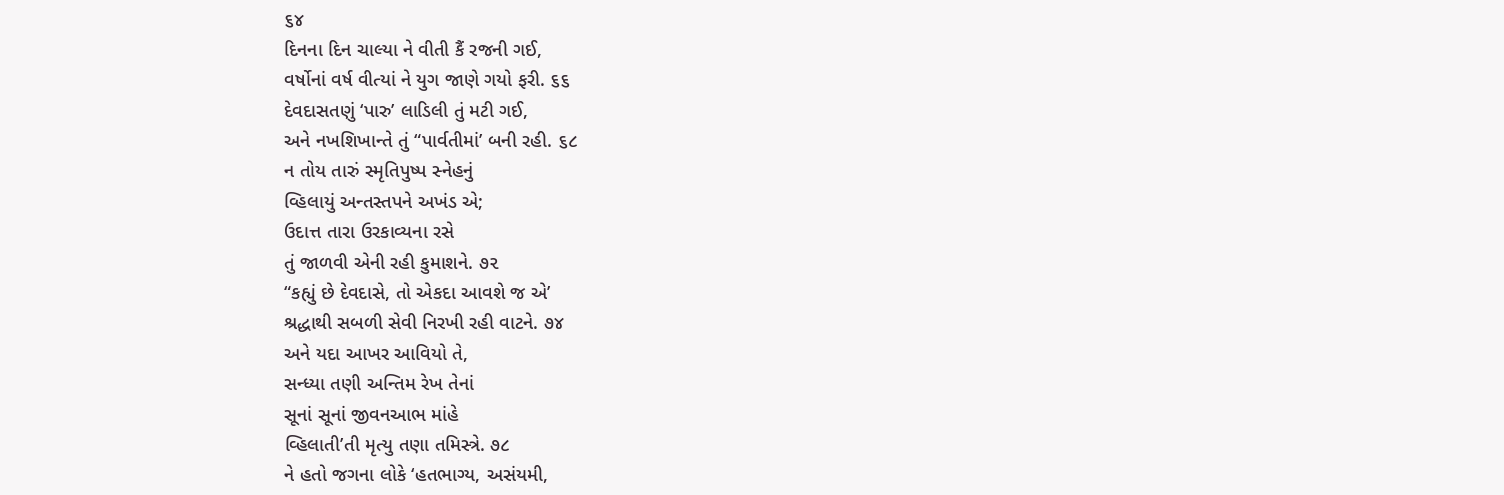૬૪
દિનના દિન ચાલ્યા ને વીતી કૈં રજની ગઈ,
વર્ષોનાં વર્ષ વીત્યાં ને યુગ જાણે ગયો ફરી. ૬૬
દેવદાસતણું ‘પારુ’ લાડિલી તું મટી ગઈ,
અને નખશિખાન્તે તું “પાર્વતીમાં’ બની રહી. ૬૮
ન તોય તારું સ્મૃતિપુષ્પ સ્નેહનું
વ્હિલાયું અન્તસ્તપને અખંડ એ;
ઉદાત્ત તારા ઉરકાવ્યના રસે
તું જાળવી એની રહી કુમાશને. ૭૨
“કહ્યું છે દેવદાસે, તો એકદા આવશે જ એ’
શ્રદ્ધાથી સબળી સેવી નિરખી રહી વાટને. ૭૪
અને યદા આખર આવિયો તે,
સન્ધ્યા તણી અન્તિમ રેખ તેનાં
સૂનાં સૂનાં જીવનઆભ માંહે
વ્હિલાતી’તી મૃત્યુ તણા તમિસ્ત્રે. ૭૮
ને હતો જગના લોકે ‘હતભાગ્ય, અસંયમી,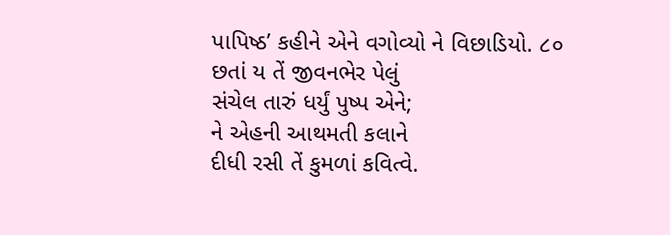પાપિષ્ઠ’ કહીને એને વગોવ્યો ને વિછાડિયો. ૮૦
છતાં ય તેં જીવનભેર પેલું
સંચેલ તારું ધર્યું પુષ્પ એને;
ને એહની આથમતી કલાને
દીધી રસી તેં કુમળાં કવિત્વે.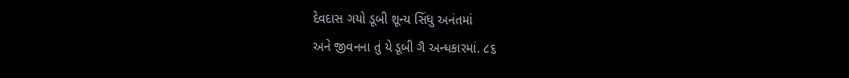દેવદાસ ગયો ડૂબી શૂન્ય સિંધુ અનંતમાં
અને જીવનના તું યે ડૂબી ગૈ અન્ધકારમાં. ૮૬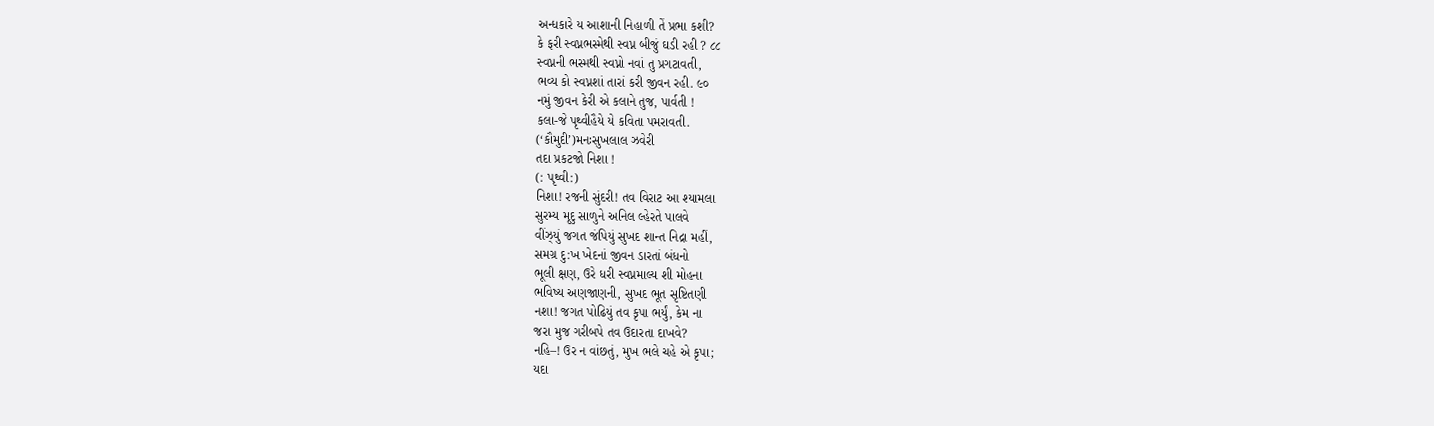અન્ધકારે ય આશાની નિહાળી તેં પ્રભા કશી?
કે ફરી સ્વપ્નભસ્મેથી સ્વપ્ન બીજું ઘડી રહી ? ૮૮
સ્વપ્નની ભસ્મથી સ્વપ્નો નવાં તુ પ્રગટાવતી,
ભવ્ય કો સ્વપ્નશાં તારાં કરી જીવન રહી. ૯૦
નમું જીવન કેરી એ કલાને તુજ, પાર્વતી !
કલા-જે પૃથ્વીહૈયે યે કવિતા પમરાવતી.
(‘કૌમુદી’)મનઃસુખલાલ ઝવેરી
તદા પ્રકટજો નિશા !
(: પૃથ્વી:)
નિશા! રજની સુંદરી! તવ વિરાટ આ શ્યામલા
સુરમ્ય મૃદુ સાળુને અનિલ લ્હેરતે પાલવે
વીંઝ્યું જગત જંપિયું સુખદ શાન્ત નિદ્રા મહીં,
સમગ્ર દુ:ખ ખેદનાં જીવન ડારતાં બંધનો
ભૂલી ક્ષણ, ઉરે ધરી સ્વપ્નમાલ્ય શી મોહના
ભવિષ્ય અણજાણની, સુખદ ભૂત સૃષ્ટિતણી
નશા! જગત પોઢિયું તવ કૃપા ભર્યું, કેમ ના
જરા મુજ ગરીબપે તવ ઉદારતા દાખવે?
નહિ–! ઉર ન વાંછતું, મુખ ભલે ચહે એ કૃપા;
યદા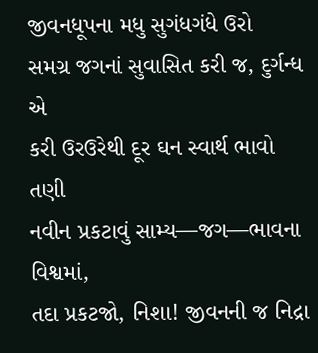જીવનધૂપના મધુ સુગંધગંધે ઉરો
સમગ્ર જગનાં સુવાસિત કરી જ, દુર્ગન્ધ એ
કરી ઉરઉરેથી દૂર ઘન સ્વાર્થ ભાવો તણી
નવીન પ્રકટાવું સામ્ય—જગ—ભાવના વિશ્વમાં,
તદા પ્રકટજો, નિશા! જીવનની જ નિદ્રા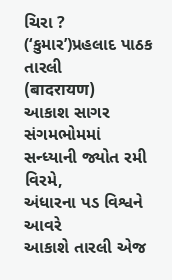ચિરા ?
(‘કુમાર’)પ્રહલાદ પાઠક
તારલી
(बादरायण)
આકાશ સાગર સંગમભોમમાં
સન્ધ્યાની જ્યોત રમી વિરમે,
અંધારના પડ વિશ્વને આવરે
આકાશે તારલી એજ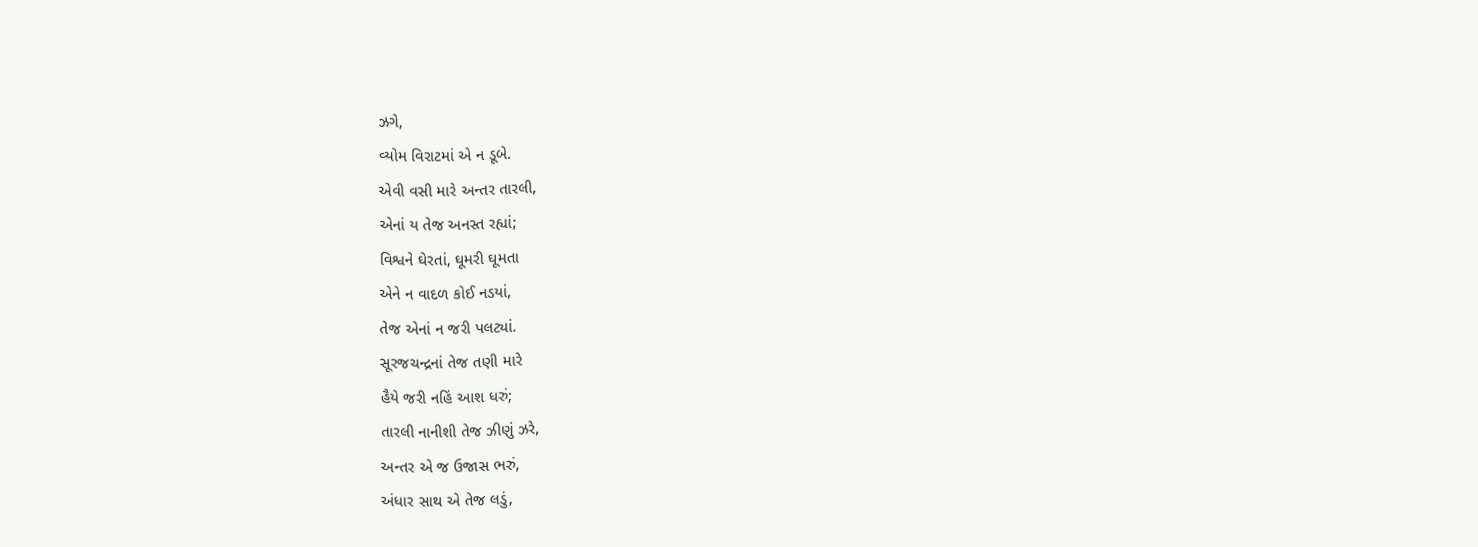ઝગે,
વ્યોમ વિરાટમાં એ ન ડૂબે.
એવી વસી મારે અન્તર તારલી,
એનાં ય તેજ અનસ્ત રહ્યાં;
વિશ્વને ઘેરતાં, ઘૂમરી ઘૂમતા
એને ન વાદળ કોઈ નડયાં,
તેજ એનાં ન જરી પલટ્યાં.
સૂરજચન્દ્રનાં તેજ તણી મારે
હૈયે જરી નહિં આશ ધરું;
તારલી નાનીશી તેજ ઝીણું ઝરે,
અન્તર એ જ ઉજાસ ભરું,
અંધાર સાથ એ તેજ લડું,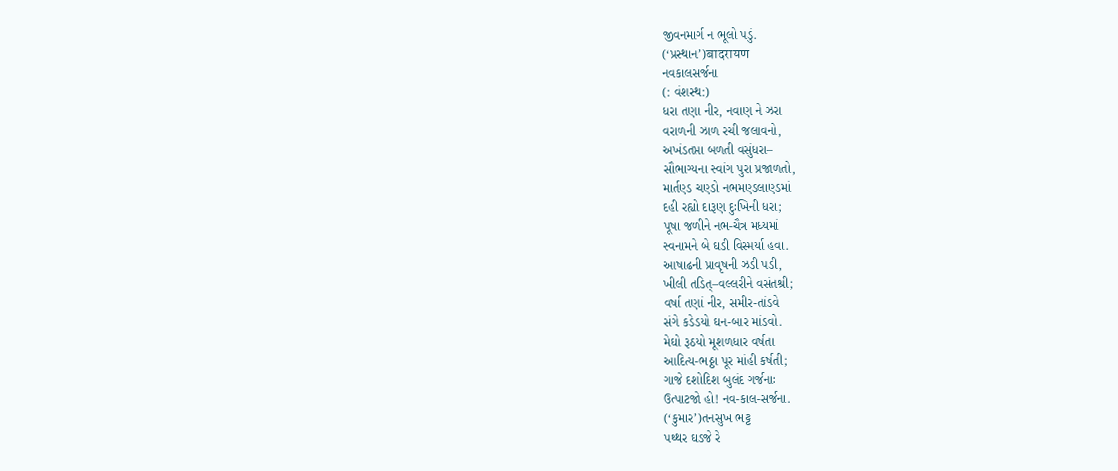જીવનમાર્ગ ન ભૂલો પડું.
(‘પ્રસ્થાન’)बादरायण
નવકાલસર્જના
(: વંશસ્થ:)
ધરા તણા નીર, નવાણ ને ઝરા
વરાળની ઝાળ રચી જલાવનો,
અખંડતપ્તા બળતી વસુંધરા–
સૌભાગ્યના સ્વાંગ પુરા પ્રજાળતો,
માર્તણ્ડ ચણ્ડો નભમણ્ડલાણ્ડમાં
દહી રહ્યો દારૂણ દુઃખિની ધરા;
પૂષા જળીને નભ-ચૈત્ર મધ્યમાં
સ્વનામને બે ઘડી વિસ્મર્યા હવા.
આષાઢની પ્રાવૃષની ઝડી પડી,
ખીલી તડિત્–વલ્લરીને વસંતશ્રી;
વર્ષા તણાં નીર, સમીર-તાંડવે
સંગે કડેડયો ઘન-બાર માંડવો.
મેઘો રૂઠયો મૂશળધાર વર્ષતા
આદિત્ય-ભઠ્ઠા પૂર માંહી કર્ષતી;
ગાજે દશોદિશ બુલંદ ગર્જનાઃ
ઉત્પાટજો હો! નવ-કાલ-સર્જના.
(‘કુમાર’)તનસુખ ભટ્ટ
પથ્થર ઘડજે રે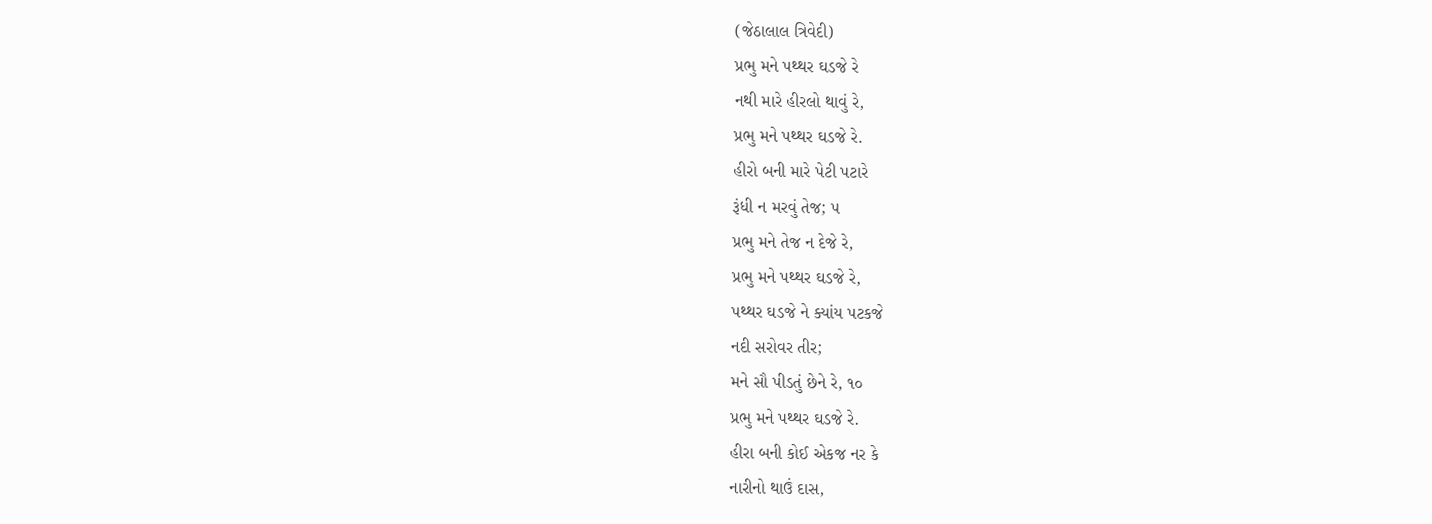(જેઠાલાલ ત્રિવેદી)
પ્રભુ મને પથ્થર ઘડજે રે
નથી મારે હીરલો થાવું રે,
પ્રભુ મને પથ્થર ઘડજે રે.
હીરો બની મારે પેટી પટારે
રૂંધી ન મરવું તેજ; ૫
પ્રભુ મને તેજ ન દેજે રે,
પ્રભુ મને પથ્થર ઘડજે રે,
પથ્થર ઘડજે ને ક્યાંય પટકજે
નદી સરોવર તીર;
મને સૌ પીડતું છેને રે, ૧૦
પ્રભુ મને પથ્થર ઘડજે રે.
હીરા બની કોઈ એકજ નર કે
નારીનો થાઉં દાસ,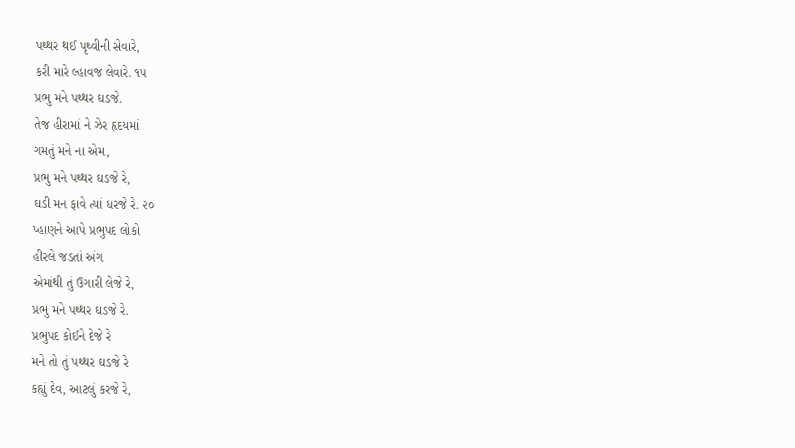પથ્થર થઈ પૃથ્વીની સેવારે,
કરી મારે લ્હાવજ લેવારે. ૧૫
પ્રભુ મને પથ્થર ઘડજે.
તેજ હીરામાં ને ઝેર હૃદયમાં
ગમતું મને ના એમ,
પ્રભુ મને પથ્થર ઘડજે રે,
ઘડી મન ફાવે ત્યાં ધરજે રે. ૨૦
પ્હાણને આપે પ્રભુપદ લોકો
હીરલે જડતાં અંગ
એમાંથી તું ઉગારી લેજે રે,
પ્રભુ મને પથ્થર ઘડજે રે.
પ્રભુપદ કોઈને દેજે રે
મને તો તું પથ્થર ઘડજે રે
કહ્યું દેવ, આટલું કરજે રે,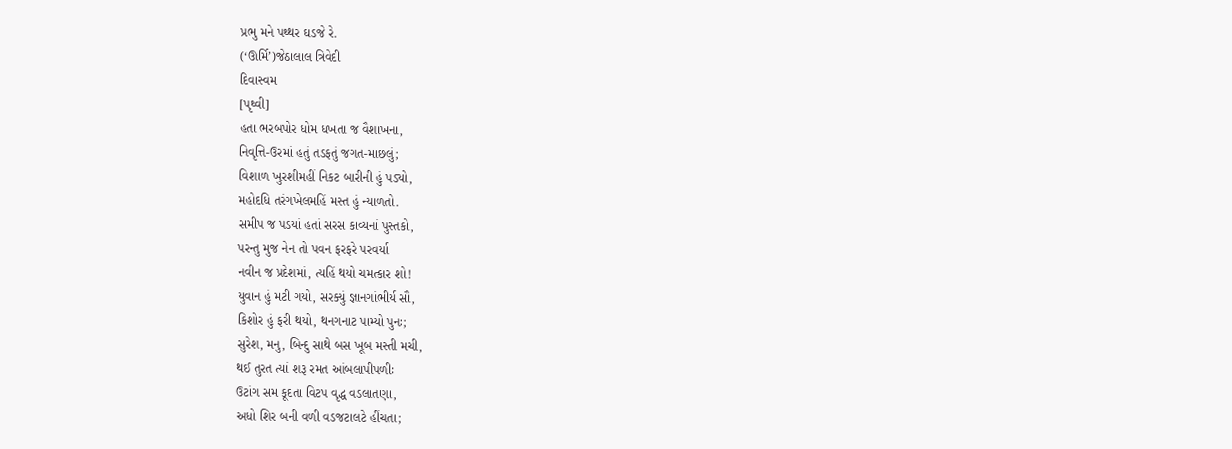પ્રભુ મને પથ્થર ઘડજે રે.
(‘ઊર્મિ’)જેઠાલાલ ત્રિવેદી
દિવાસ્વમ
[પૃથ્વી]
હતા ભરબપોર ધોમ ધખતા જ વૈશાખના,
નિવૃત્તિ-ઉરમાં હતું તડફતું જગત-માછલું;
વિશાળ ખુરશીમહીં નિકટ બારીની હું પડ્યો,
મહોદધિ તરંગખેલમહિં મસ્ત હું ન્યાળતો.
સમીપ જ પડયાં હતાં સરસ કાવ્યનાં પુસ્તકો,
પરન્તુ મુજ નેન તો પવન ફરફરે પરવર્યા
નવીન જ પ્રદેશમાં, ત્યહિં થયો ચમત્કાર શો!
યુવાન હું મટી ગયો, સરક્યું જ્ઞાનગાંભીર્ય સૌ,
કિશોર હું ફરી થયો, થનગનાટ પામ્યો પુનઃ;
સુરેશ, મનુ, બિન્દુ સાથે બસ ખૂબ મસ્તી મચી,
થઈ તુરત ત્યાં શરૂ રમત આંબલાપીપળીઃ
ઉટાંગ સમ કૂદતા વિટપ વૃદ્ધ વડલાતણા,
અધો શિર બની વળી વડજટાલટે હીંચતા;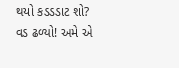થયો કડડડાટ શો? વડ ઢળ્યો! અમે એ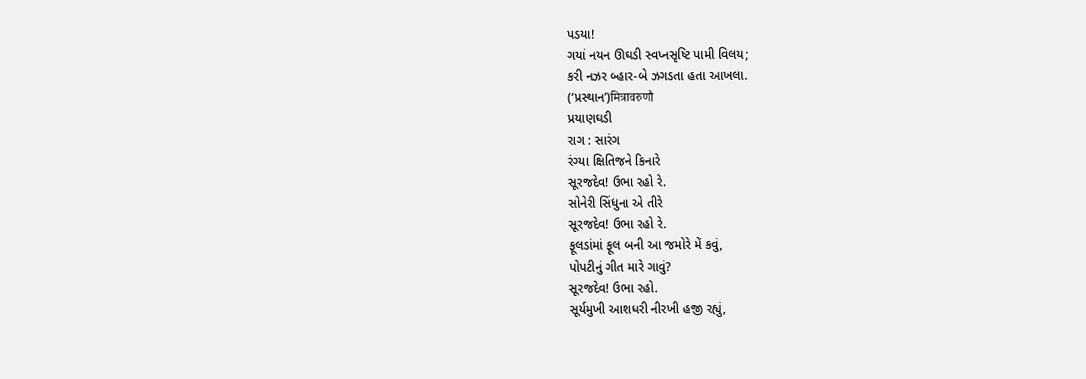પડયા!
ગયાં નયન ઊઘડી સ્વપ્નસૃષ્ટિ પામી વિલય;
કરી નઝર બ્હાર-બે ઝગડતા હતા આખલા.
(‘પ્રસ્થાન’)मित्रावरुणौ
પ્રયાણઘડી
રાગ : સારંગ
રંગ્યા ક્ષિતિજને કિનારે
સૂરજદેવ! ઉભા રહો રે.
સોનેરી સિંધુના એ તીરે
સૂરજદેવ! ઉભા રહો રે.
ફૂલડાંમાં ફૂલ બની આ જમોરે મેં કવું,
પોપટીનું ગીત મારે ગાવું?
સૂરજદેવ! ઉભા રહો.
સૂર્યમુખી આશધરી નીરખી હજી રહ્યું,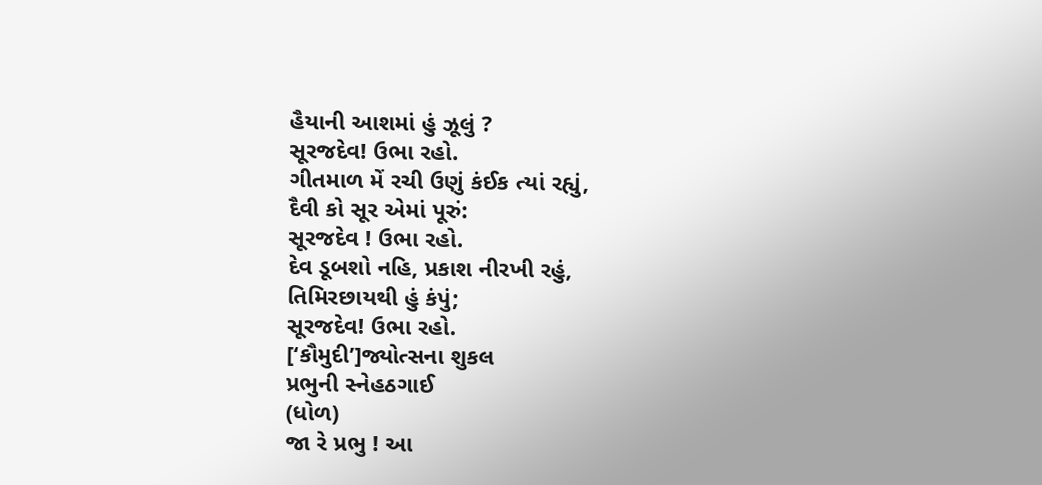હૈયાની આશમાં હું ઝૂલું ?
સૂરજદેવ! ઉભા રહો.
ગીતમાળ મેં રચી ઉણું કંઈક ત્યાં રહ્યું,
દૈવી કો સૂર એમાં પૂરું:
સૂરજદેવ ! ઉભા રહો.
દેવ ડૂબશો નહિ, પ્રકાશ નીરખી રહું,
તિમિરછાયથી હું કંપું;
સૂરજદેવ! ઉભા રહો.
[‘કૌમુદી’]જ્યોત્સના શુકલ
પ્રભુની સ્નેહઠગાઈ
(ધોળ)
જા રે પ્રભુ ! આ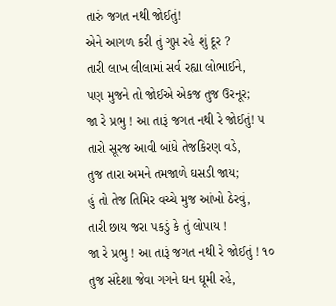તારું જગત નથી જોઈતું!
એને આગળ કરી તું ગુપ્ત રહે શું દૂર ?
તારી લાખ લીલામાં સર્વ રહ્યા લોભાઈને,
પણ મુજને તો જોઈએ એકજ તુજ ઉરનૂર;
જા રે પ્રભુ ! આ તારૂં જગત નથી રે જોઈતું! ૫
તારો સૂરજ આવી બાંધે તેજકિરણ વડે,
તુજ તારા અમને તમજાળે ઘસડી જાય;
હું તો તેજ તિમિર વચ્ચે મુજ આંખો ઠેરવું,
તારી છાય જરા પકડું કે તું લોપાય !
જા રે પ્રભુ ! આ તારૂં જગત નથી રે જોઈતું ! ૧૦
તુજ સંદેશા જેવા ગગને ઘન ઘૂમી રહે,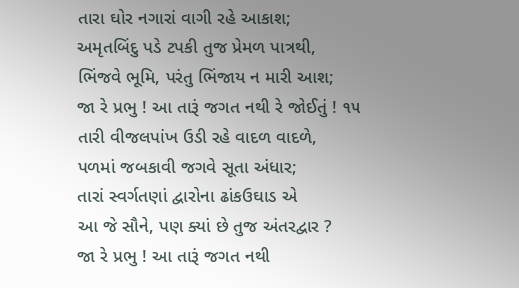તારા ઘોર નગારાં વાગી રહે આકાશ;
અમૃતબિંદુ પડે ટપકી તુજ પ્રેમળ પાત્રથી,
ભિંજવે ભૂમિ, પરંતુ ભિંજાય ન મારી આશ;
જા રે પ્રભુ ! આ તારૂં જગત નથી રે જોઈતું ! ૧૫
તારી વીજલપાંખ ઉડી રહે વાદળ વાદળે,
પળમાં જબકાવી જગવે સૂતા અંધાર;
તારાં સ્વર્ગતણાં દ્વારોના ઢાંકઉઘાડ એ
આ જે સૌને, પણ ક્યાં છે તુજ અંતરદ્વાર ?
જા રે પ્રભુ ! આ તારૂં જગત નથી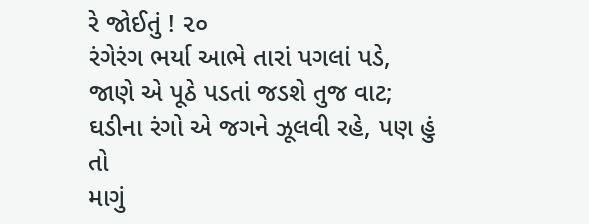રે જોઈતું ! ૨૦
રંગેરંગ ભર્યા આભે તારાં પગલાં પડે,
જાણે એ પૂઠે પડતાં જડશે તુજ વાટ;
ઘડીના રંગો એ જગને ઝૂલવી રહે, પણ હું તો
માગું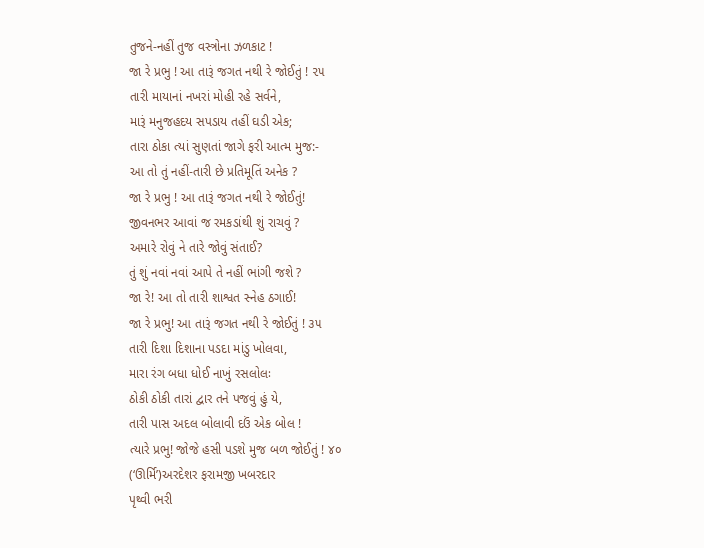તુજને-નહીં તુજ વસ્ત્રોના ઝળકાટ !
જા રે પ્રભુ ! આ તારૂં જગત નથી રે જોઈતું ! ૨૫
તારી માયાનાં નખરાં મોહી રહે સર્વને,
મારૂં મનુજહદય સપડાય તહીં ઘડી એક;
તારા ઠોકા ત્યાં સુણતાં જાગે ફરી આત્મ મુજ:-
આ તો તું નહીં-તારી છે પ્રતિમૂતિં અનેક ?
જા રે પ્રભુ ! આ તારૂં જગત નથી રે જોઈતું!
જીવનભર આવાં જ રમકડાંથી શું રાચવું ?
અમારે રોવું ને તારે જોવું સંતાઈ?
તું શું નવાં નવાં આપે તે નહીં ભાંગી જશે ?
જા રે! આ તો તારી શાશ્વત સ્નેહ ઠગાઈ!
જા રે પ્રભુ! આ તારૂં જગત નથી રે જોઈતું ! ૩૫
તારી દિશા દિશાના પડદા માંડુ ખોલવા,
મારા રંગ બધા ધોઈ નાખું રસલોલઃ
ઠોકી ઠોકી તારાં દ્વાર તને પજવું હું યે,
તારી પાસ અદલ બોલાવી દઉં એક બોલ !
ત્યારે પ્રભુ! જોજે હસી પડશે મુજ બળ જોઈતું ! ૪૦
(‘ઊર્મિ’)અરદેશર ફરામજી ખબરદાર
પૃથ્વી ભરી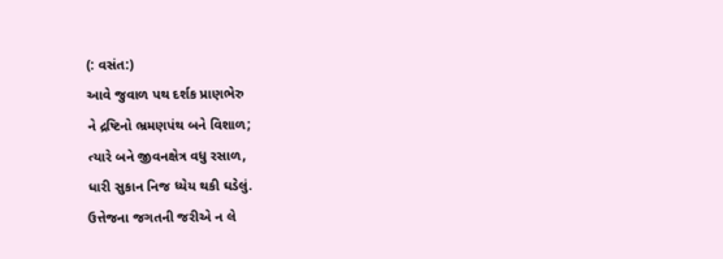(: વસંત:)
આવે જુવાળ પથ દર્શક પ્રાણભેરુ
ને દ્રષ્ટિનો ભ્રમણપંથ બને વિશાળ;
ત્યારે બને જીવનક્ષેત્ર વધુ રસાળ,
ધારી સુકાન નિજ ધ્યેય થકી ઘડેલું.
ઉત્તેજના જગતની જરીએ ન લે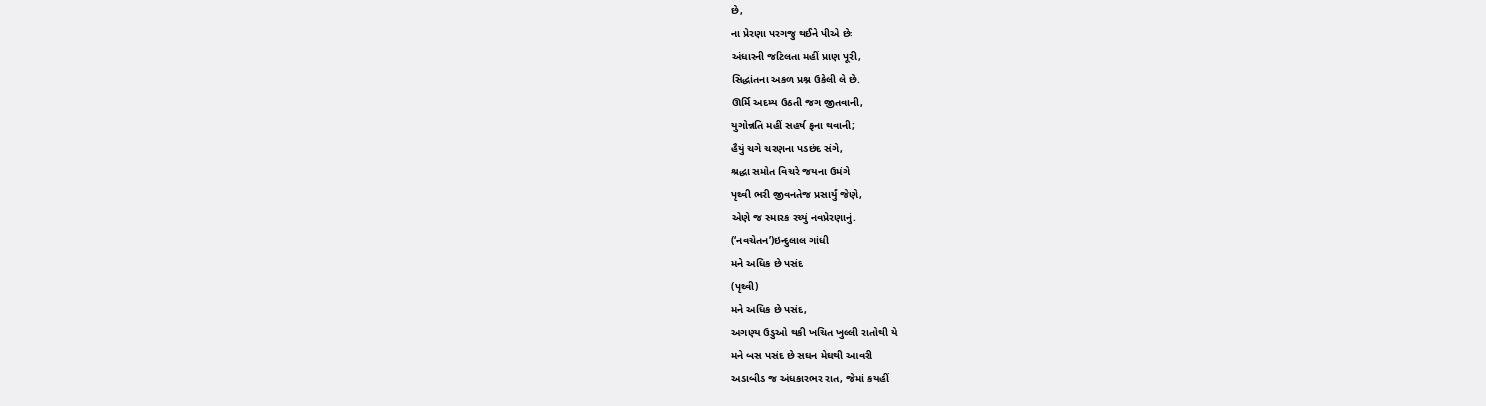છે,
ના પ્રેરણા પરગજુ થઈને પીએ છેઃ
અંધારની જટિલતા મહીં પ્રાણ પૂરી,
સિદ્ધાંતના અકળ પ્રશ્ન ઉકેલી લે છે.
ઊર્મિ અદમ્ય ઉઠતી જગ જીતવાની,
યુગોન્નતિ મહીં સહર્ષ ફના થવાની;
હૈયું ચગે ચરણના પડછંદ સંગે,
શ્રદ્ધા સમોત વિચરે જયના ઉમંગે
પૃથ્વી ભરી જીવનતેજ પ્રસાર્યું જેણે,
એણે જ સ્મારક રચ્યું નવપ્રેરણાનું.
(‘નવચેતન’)ઇન્દુલાલ ગાંધી
મને અધિક છે પસંદ
(પૃથ્વી)
મને અધિક છે પસંદ,
અગણ્ય ઉડુઓ થકી ખચિત ખુલ્લી રાતોથી યે
મને બસ પસંદ છે સઘન મેઘથી આવરી
અડાબીડ જ અંધકારભર રાત, જેમાં કયહીં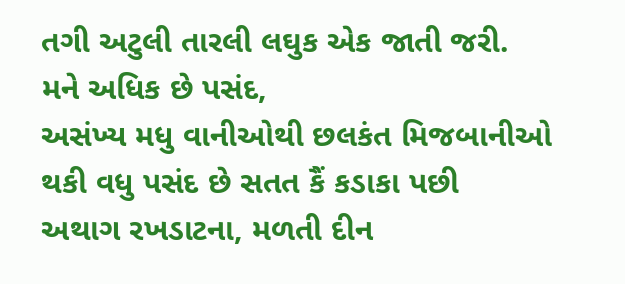તગી અટુલી તારલી લઘુક એક જાતી જરી.
મને અધિક છે પસંદ,
અસંખ્ય મધુ વાનીઓથી છલકંત મિજબાનીઓ
થકી વધુ પસંદ છે સતત કૈં કડાકા પછી
અથાગ રખડાટના, મળતી દીન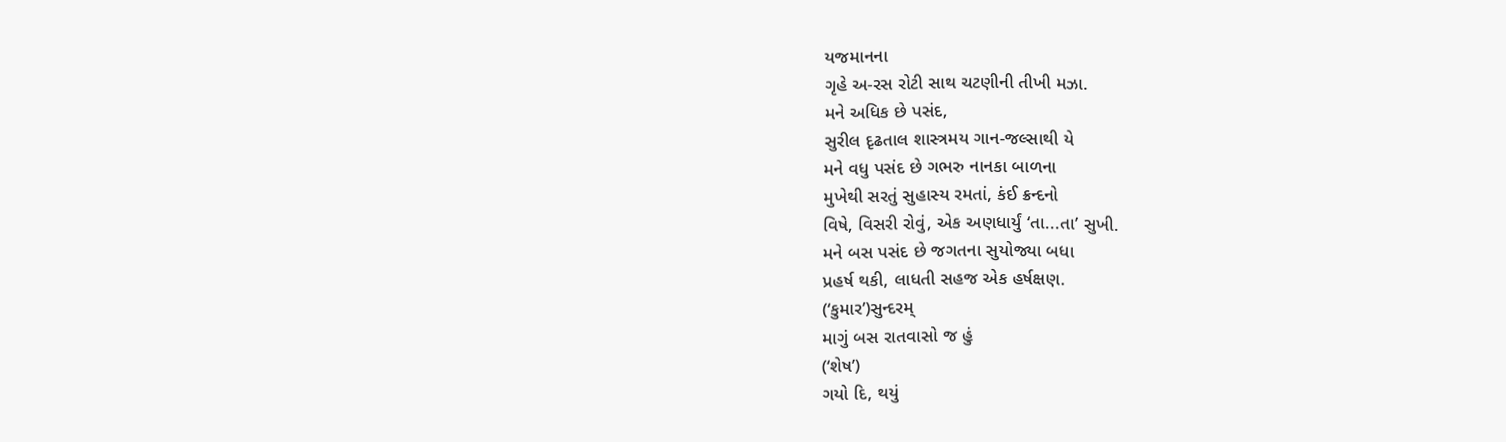યજમાનના
ગૃહે અ-રસ રોટી સાથ ચટણીની તીખી મઝા.
મને અધિક છે પસંદ,
સુરીલ દૃઢતાલ શાસ્ત્રમય ગાન-જલ્સાથી યે
મને વધુ પસંદ છે ગભરુ નાનકા બાળના
મુખેથી સરતું સુહાસ્ય રમતાં, કંઈ ક્રન્દનો
વિષે, વિસરી રોવું, એક અણધાર્યું ‘તા...તા’ સુખી.
મને બસ પસંદ છે જગતના સુયોજ્યા બધા
પ્રહર્ષ થકી, લાધતી સહજ એક હર્ષક્ષણ.
(‘કુમાર’)સુન્દરમ્
માગું બસ રાતવાસો જ હું
(‘શેષ’)
ગયો દિ, થયું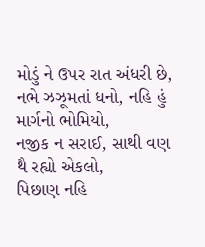મોડું ને ઉપર રાત અંધરી છે,
નભે ઝઝૂમતાં ધનો, નહિ હું માર્ગનો ભોમિયો,
નજીક ન સરાઈ, સાથી વણ થૈ રહ્યો એકલો,
પિછાણ નહિ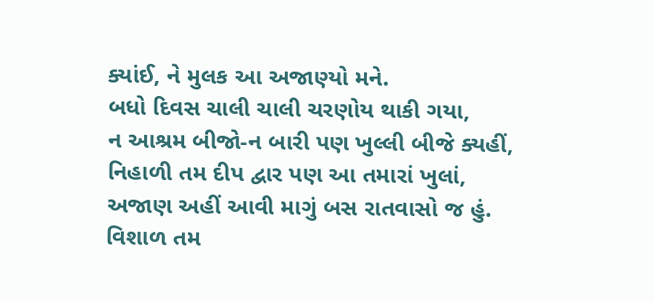ક્યાંઈ, ને મુલક આ અજાણ્યો મને.
બધો દિવસ ચાલી ચાલી ચરણોય થાકી ગયા,
ન આશ્રમ બીજો-ન બારી પણ ખુલ્લી બીજે ક્યહીં,
નિહાળી તમ દીપ દ્વાર પણ આ તમારાં ખુલાં,
અજાણ અહીં આવી માગું બસ રાતવાસો જ હું.
વિશાળ તમ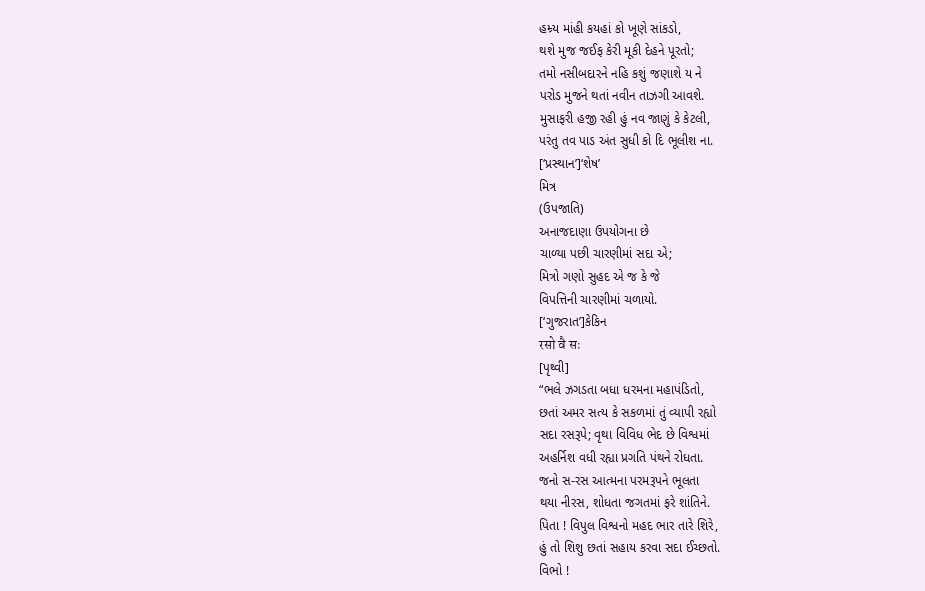હમ્ર્ય માંહી કયહાં કો ખૂણે સાંકડો,
થશે મુજ જઈફ કેરી મૂકી દેહને પૂરતો;
તમો નસીબદારને નહિ કશું જણાશે ય ને
પરોડ મુજને થતાં નવીન તાઝગી આવશે.
મુસાફરી હજી રહી હું નવ જાણું કે કેટલી,
પરંતુ તવ પાડ અંત સુધી કો દિ ભૂલીશ ના.
[‘પ્રસ્થાન’]‘શેષ’
મિત્ર
(ઉપજાતિ)
અનાજદાણા ઉપયોગના છે
ચાળ્યા પછી ચારણીમાં સદા એ;
મિત્રો ગણો સુહદ એ જ કે જે
વિપત્તિની ચારણીમાં ચળાયો.
[‘ગુજરાત’]કેકિન
रसो वै सः
[પૃથ્વી]
“ભલે ઝગડતા બધા ધરમના મહાપંડિતો,
છતાં અમર સત્ય કે સકળમાં તું વ્યાપી રહ્યો
સદા રસરૂપે; વૃથા વિવિધ ભેદ છે વિશ્વમાં
અહર્નિશ વધી રહ્યા પ્રગતિ પંથને રોધતા.
જનો સ-રસ આત્મના પરમરૂપને ભૂલતા
થયા નીરસ, શોધતા જગતમાં ફરે શાંતિને.
પિતા ! વિપુલ વિશ્વનો મહદ ભાર તારે શિરે,
હું તો શિશુ છતાં સહાય કરવા સદા ઈચ્છતો.
વિભો !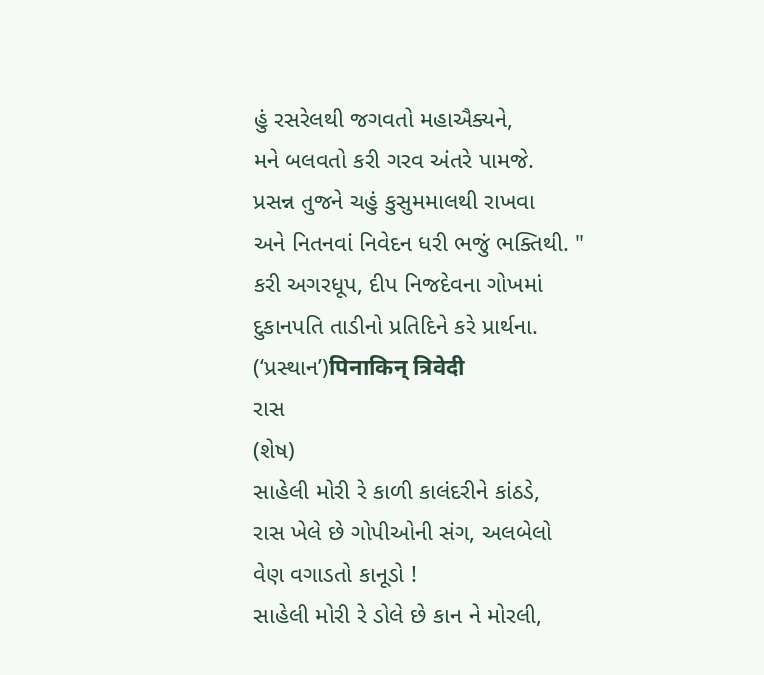હું રસરેલથી જગવતો મહાઐક્યને,
મને બલવતો કરી ગરવ અંતરે પામજે.
પ્રસન્ન તુજને ચહું કુસુમમાલથી રાખવા
અને નિતનવાં નિવેદન ધરી ભજું ભક્તિથી. "
કરી અગરધૂપ, દીપ નિજદેવના ગોખમાં
દુકાનપતિ તાડીનો પ્રતિદિને કરે પ્રાર્થના.
(‘પ્રસ્થાન’)पिनाकिन् त्रिवेदी
રાસ
(શેષ)
સાહેલી મોરી રે કાળી કાલંદરીને કાંઠડે,
રાસ ખેલે છે ગોપીઓની સંગ, અલબેલો
વેણ વગાડતો કાનૂડો !
સાહેલી મોરી રે ડોલે છે કાન ને મોરલી,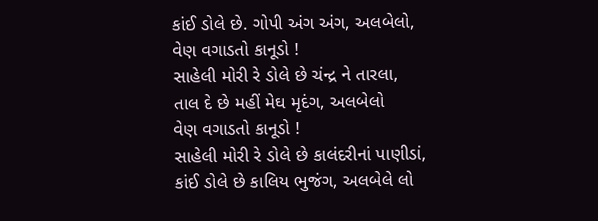કાંઈ ડોલે છે. ગોપી અંગ અંગ, અલબેલો,
વેણ વગાડતો કાનૂડો !
સાહેલી મોરી રે ડોલે છે ચંન્દ્ર ને તારલા,
તાલ દે છે મહીં મેઘ મૃદંગ, અલબેલો
વેણ વગાડતો કાનૂડો !
સાહેલી મોરી રે ડોલે છે કાલંદરીનાં પાણીડાં,
કાંઈ ડોલે છે કાલિય ભુજંગ, અલબેલે લો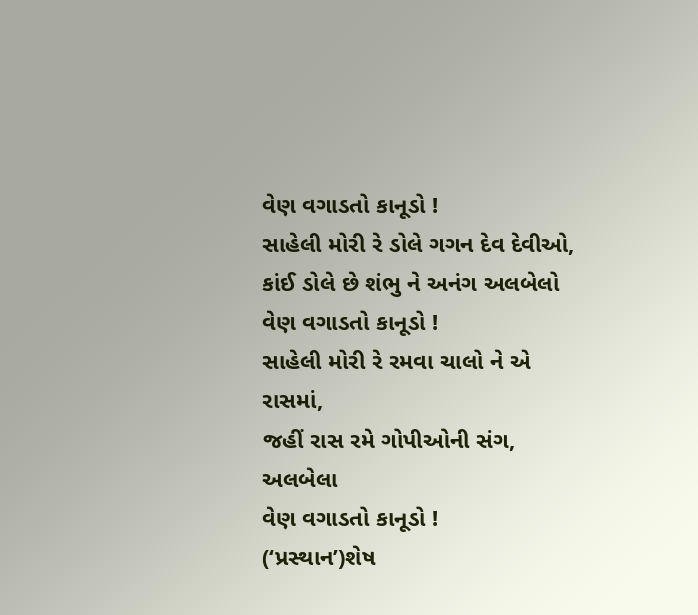વેણ વગાડતો કાનૂડો !
સાહેલી મોરી રે ડોલે ગગન દેવ દેવીઓ,
કાંઈ ડોલે છે શંભુ ને અનંગ અલબેલો
વેણ વગાડતો કાનૂડો !
સાહેલી મોરી રે રમવા ચાલો ને એ રાસમાં,
જહીં રાસ રમે ગોપીઓની સંગ, અલબેલા
વેણ વગાડતો કાનૂડો !
(‘પ્રસ્થાન’)શેષ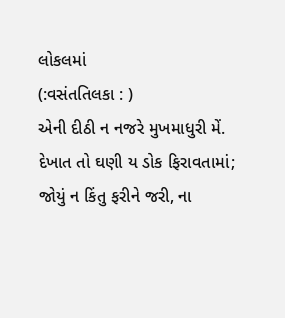લોકલમાં
(:વસંતતિલકા : )
એની દીઠી ન નજરે મુખમાધુરી મેં.
દેખાત તો ઘણી ય ડોક ફિરાવતામાં;
જોયું ન કિંતુ ફરીને જરી, ના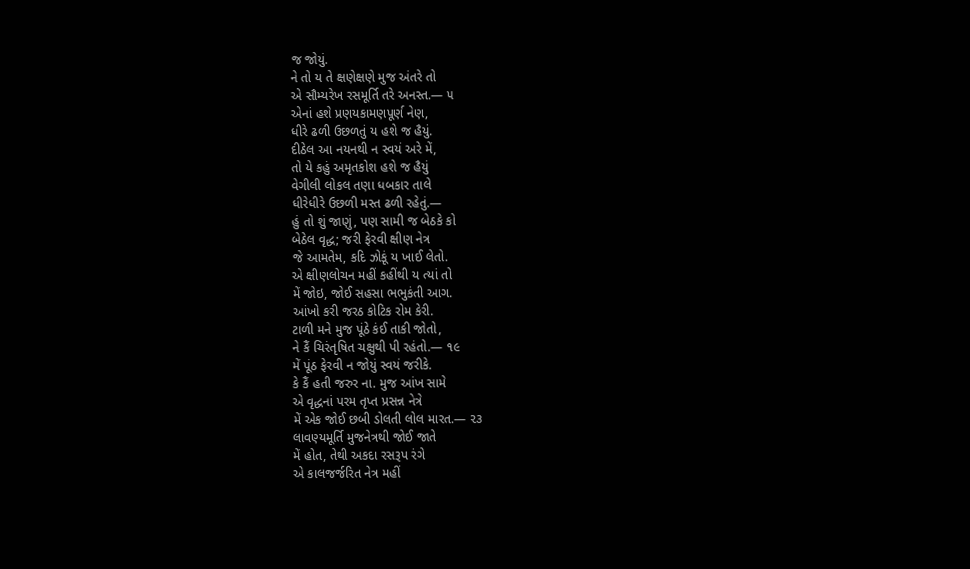જ જોયું.
ને તો ય તે ક્ષણેક્ષણે મુજ અંતરે તો
એ સૌમ્યરેખ રસમૂર્તિ તરે અનસ્ત.— ૫
એનાં હશે પ્રણયકામણપૂર્ણ નેણ,
ધીરે ઢળી ઉછળતું ય હશે જ હૈયું.
દીઠેલ આ નયનથી ન સ્વયં અરે મેં,
તો યે કહું અમૃતકોશ હશે જ હૈયું
વેગીલી લોકલ તણા ધબકાર તાલે
ધીરેધીરે ઉછળી મસ્ત ઢળી રહેતું.—
હું તો શું જાણું, પણ સામી જ બેઠકે કો
બેઠેલ વૃદ્ધ; જરી ફેરવી ક્ષીણ નેત્ર
જે આમતેમ, કદિ ઝોકૂં ય ખાઈ લેતો.
એ ક્ષીણલોચન મહીં કહીંથી ય ત્યાં તો
મેં જોઇ, જોઈ સહસા ભભુકંતી આગ.
આંખો કરી જરઠ કોટિક રોમ કેરી.
ટાળી મને મુજ પૂંઠે કંઈ તાકી જોતો,
ને કૈં ચિરંતૃષિત ચક્ષુથી પી રહંતો.— ૧૯
મેં પૂંઠ ફેરવી ન જોયું સ્વયં જરીકે.
કે કૈં હતી જરુર ના. મુજ આંખ સામે
એ વૃદ્ધનાં પરમ તૃપ્ત પ્રસન્ન નેત્રે
મેં એક જોઈ છબી ડોલતી લોલ મારત.— ૨૩
લાવણ્યમૂર્તિ મુજનેત્રથી જોઈ જાતે
મેં હોત, તેથી અકદા રસરૂપ રંગે
એ કાલજર્જરિત નેત્ર મહીં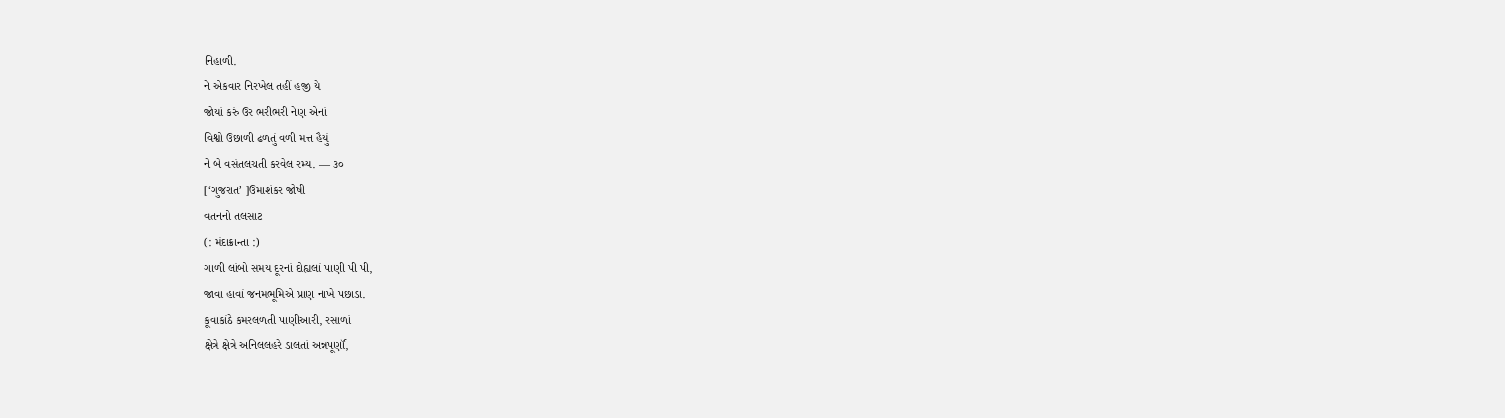નિહાળી.
ને એકવાર નિરખેલ તહીં હજી યે
જોયાં કરું ઉર ભરીભરી નેણ એનાં
વિશ્વો ઉછાળી ઢળતું વળી મત્ત હૈયું
ને બે વસંતલચતી કરવેલ રમ્ય. — ૩૦
[‘ગુજરાત’ ]ઉમાશંકર જોષી
વતનનો તલસાટ
(: મંદાક્રાન્તા :)
ગાળી લાંબો સમય દૂરનાં દોહ્યલાં પાણી પી પી,
જાવા હાવાં જનમભૂમિએ પ્રાણ નાખે પછાડા.
કૂવાકાંઠે કમરલળતી પાણીઆરી, રસાળાં
ક્ષેત્રે ક્ષેત્રે અનિલલહરે ડાલતાં અન્નપૂર્ણૉ,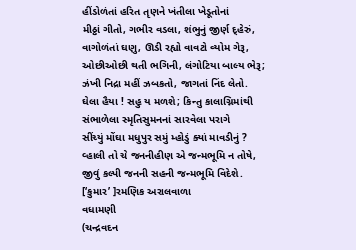હીંડોળંતાં હરિત તૃણને ખંતીલા ખેડૂતોનાં
મીઠ્ઠાં ગીતો, ગભીર વડલા, શંભુનું જીર્ણ દ્હેરું,
વાગોળંતાં ઘણુ, ઊડી રહ્યો વાવટો વ્યોમ ગેરૂ,
ઓછીઓછી થતી ભગિની, લંગોટિયા બાલ્ય ભેરૂ;
ઝંખી નિદ્રા મહીં ઝબકતો, જાગતાં નિંદ લેતો.
ઘેલા હૈયા ! સહુ ય મળશે; કિન્તુ કાલાગ્નિમાંથી
સંભાળેલા સ્મૃતિસુમનનાં સારવેલા પરાગે
સીંચ્યું મોંઘા મધુપુર સમું મ્હોડું ક્યાં માવડીનું ?
વ્હાલી તો ચે જનનીહીણ એ જન્મભૂમિ ન તોષે,
જીવું કલ્પી જનની સહની જન્મભૂમિ વિદેશે.
[‘કુમાર’ ]રમણિક અરાલવાળા
વધામણી
(ચન્દ્રવદન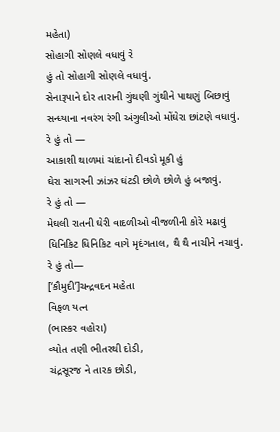મહેતા)
સોહાગી સોણલે વધાવું રે
હું તો સોહાગી સોણલે વધાવું.
સેનારૂપાને દોર તારાની ગુંથણી ગુંથીને પાથણું બિછાવું
સન્ધ્યાના નવરંગ રંગી અંગુલીઓ મોંઘેરા છાંટણે વધાવું.
રે હું તો —
આકાશી થાળમાં ચાંદાનો દીવડો મૂકી હું
ઘેરા સાગરની ઝાંઝર ઘંટડી છોળે છોળે હું બજાવું.
રે હું તો —
મેઘલી રાતની ઘેરી વાદળીઓ વીજળીની કોરે મઢાવું
ધિનિકિટ ધિનિકિટ વાગે મૃદંગતાલ, થૈ થૈ નાચીને નચાવું.
રે હું તો—
[‘કૌમુદી’]ચન્દ્રવદન મહેતા
વિફળ યત્ન
(ભાસ્કર વહોરા)
વ્યોત તણી ભીતરથી દોડી,
ચંદ્રસૂરજ ને તારક છોડી,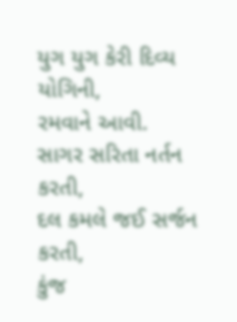યુગ યુગ કેરી દિવ્ય યોગિની,
રમવાને આવી.
સાગર સરિતા નર્તન કરતી,
દલ કમલે જઈ સર્જન કરતી,
કુંજ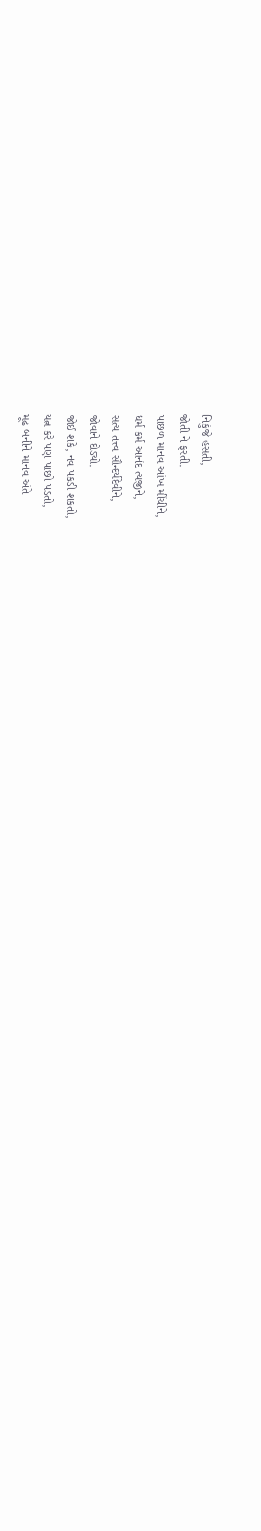નિકુંજે હસતી,
જોતી ને ફરતી.
પાછળ માનવ આંખ મીંચીને,
ધર્મ કર્મ આનંદ ત્યજીને,
સત્ય તત્ત્વ સૌન્દર્યદેવીને,
જોવાને દોડ્યો.
જોઈ શકે, નવ પકડી શકતો,
યત્ન કરે પણ પાછો પડતો,
મૂઢ બનીને માનવ અંતે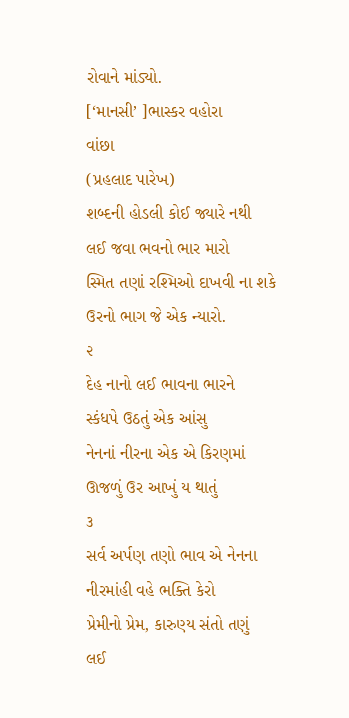રોવાને માંડ્યો.
[‘માનસી’ ]ભાસ્કર વહોરા
વાંછા
(પ્રહલાદ પારેખ)
શબ્દની હોડલી કોઈ જ્યારે નથી
લઈ જવા ભવનો ભાર મારો
સ્મિત તણાં રશ્મિઓ દાખવી ના શકે
ઉરનો ભાગ જે એક ન્યારો.
૨
દેહ નાનો લઈ ભાવના ભારને
સ્કંધપે ઉઠતું એક આંસુ
નેનનાં નીરના એક એ કિરણમાં
ઊજળું ઉર આખું ય થાતું
૩
સર્વ અર્પણ તણો ભાવ એ નેનના
નીરમાંહી વહે ભક્તિ કેરો
પ્રેમીનો પ્રેમ, કારુણ્ય સંતો તણું
લઈ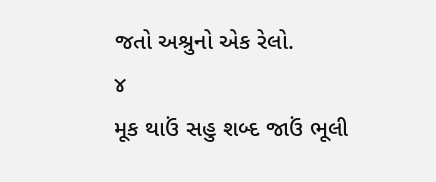જતો અશ્રુનો એક રેલો.
૪
મૂક થાઉં સહુ શબ્દ જાઉં ભૂલી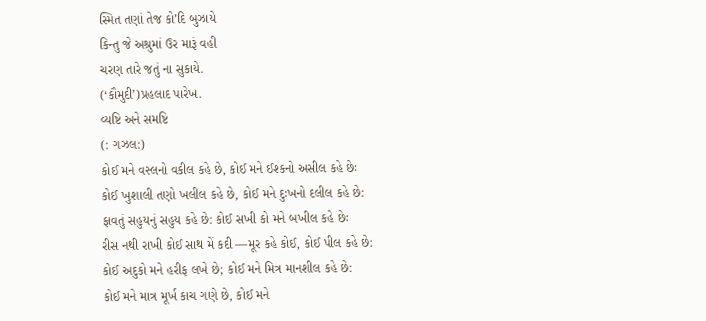સ્મિત તણાં તેજ કો’દિ બુઝાયે
કિન્તુ જે અશ્રુમાં ઉર મારૂં વહી
ચરણ તારે જતું ના સુકાયે.
(‘કૌમુદી’)પ્રહલાદ પારેખ.
વ્યષ્ટિ અને સમષ્ટિ
(: ગઝલ:)
કોઈ મને વસ્લનો વકીલ કહે છે, કોઈ મને ઈશ્કનો અસીલ કહે છેઃ
કોઈ ખુશાલી તણો ખલીલ કહે છે, કોઈ મને દુઃખનો દલીલ કહે છે:
ફાવતું સહુયનું સહુય કહે છે: કોઈ સખી કો મને બખીલ કહે છેઃ
રીસ નથી રાખી કોઈ સાથ મેં કદી —મૂર કહે કોઈ, કોઈ પીલ કહે છે:
કોઈ અદુકો મને હરીફ લખે છે; કોઈ મને મિત્ર માનશીલ કહે છે:
કોઈ મને માત્ર મૂર્ખ કાચ ગણે છે, કોઈ મને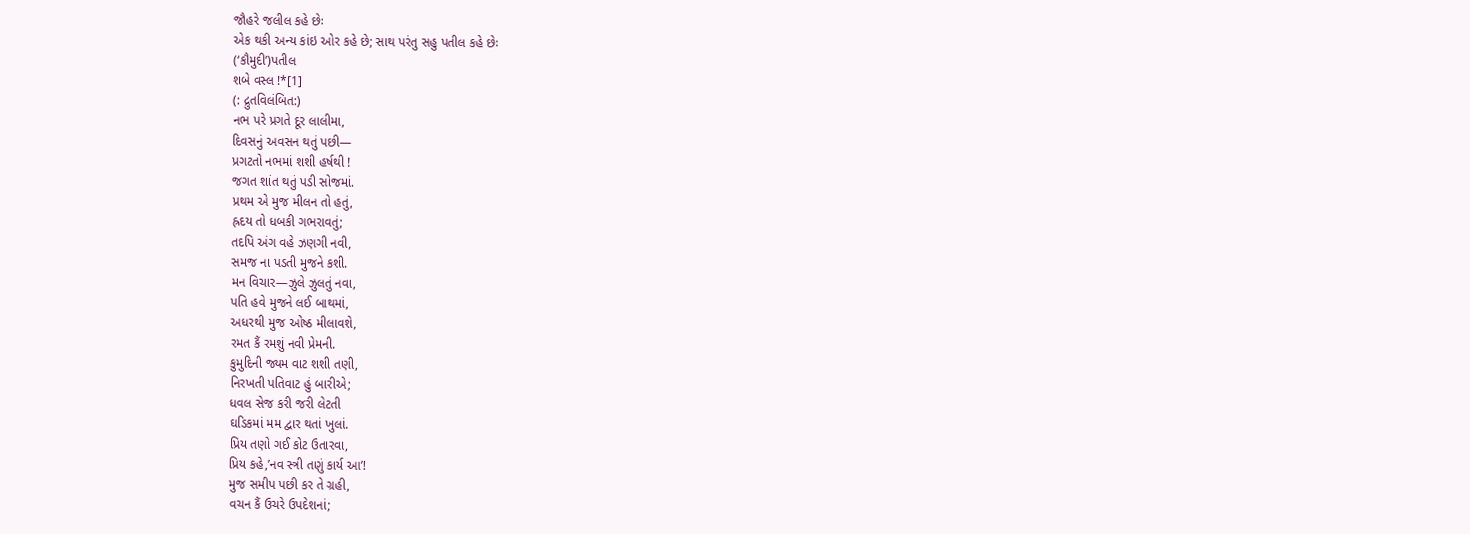જૌહરે જલીલ કહે છેઃ
એક થકી અન્ય કાંઇ ઓર કહે છે; સાથ પરંતુ સહુ પતીલ કહે છેઃ
(‘કૌમુદી’)પતીલ
શબે વસ્લ !*[1]
(: દ્રુતવિલંબિત:)
નભ પરે પ્રગતે દૂર લાલીમા,
દિવસનું અવસન થતું પછી—
પ્રગટતો નભમાં શશી હર્ષથી !
જગત શાંત થતું પડી સોજમાં.
પ્રથમ એ મુજ મીલન તો હતું,
હ્રદય તો ધબકી ગભરાવતું;
તદપિ અંગ વહે ઝણગી નવી,
સમજ ના પડતી મુજને કશી.
મન વિચાર—ઝુલે ઝુલતું નવા,
પતિ હવે મુજને લઈ બાથમાં,
અધરથી મુજ ઓષ્ઠ મીલાવશે,
રમત કૈં રમશું નવી પ્રેમની.
કુમુદિની જ્યમ વાટ શશી તણી,
નિરખતી પતિવાટ હું બારીએ;
ધવલ સેજ કરી જરી લેટતી
ઘડિકમાં મમ દ્વાર થતાં ખુલાં.
પ્રિય તણો ગઈ કોટ ઉતારવા,
પ્રિય કહે,’નવ સ્ત્રી તણું કાર્ય આ’!
મુજ સમીપ પછી કર તે ગ્રહી,
વચન કૈં ઉચરે ઉપદેશનાં;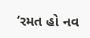‘રમત હો નવ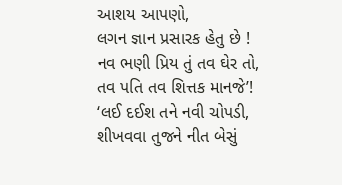આશય આપણો,
લગન જ્ઞાન પ્રસારક હેતુ છે !
નવ ભણી પ્રિય તું તવ ઘેર તો,
તવ પતિ તવ શિત્તક માનજે’!
‘લઈ દઈશ તને નવી ચોપડી,
શીખવવા તુજને નીત બેસું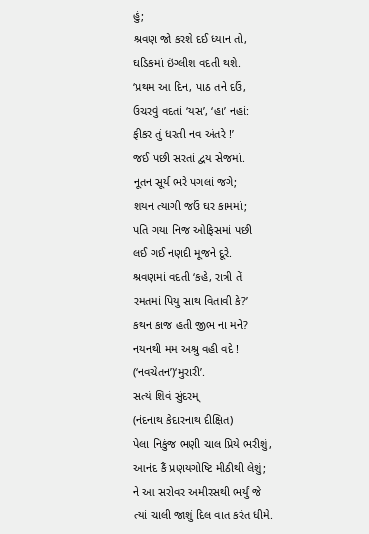હું;
શ્રવણ જો કરશે દઈ ધ્યાન તો,
ઘડિકમાં ઇંગ્લીશ વદતી થશે.
‘પ્રથમ આ દિન, પાઠ તને દઉં,
ઉચરવું વદતાં ‘યસ’, ‘હા’ નહાં:
ફીકર તું ધરતી નવ અંતરે !’
જઈ પછી સરતાં દ્વય સેજમાં.
નૂતન સૂર્ય ભરે પગલાં જગે;
શયન ત્યાગી જઉં ઘર કામમાં;
પતિ ગયા નિજ ઓફિસમાં પછી
લઈ ગઈ નણદી મૂજને દૂરે.
શ્રવણમાં વદતી ‘કહે, રાત્રી તેં
રમતમાં પિયુ સાથ વિતાવી કે?’
કથન કાજ હતી જીભ ના મને?
નયનથી મમ અશ્રુ વહી વદે !
(‘નવચેતન’)‘મુરારી’.
સત્યં શિવં સુંદરમ્
(નંદનાથ કેદારનાથ દીક્ષિત)
પેલા નિકુંજ ભણી ચાલ પ્રિયે ભરીશું,
આનંદ કૈં પ્રણયગોષ્ટિ મીઠીથી લેશું;
ને આ સરોવર અમીરસથી ભર્યું જે
ત્યાં ચાલી જાશું દિલ વાત કરંત ધીમે.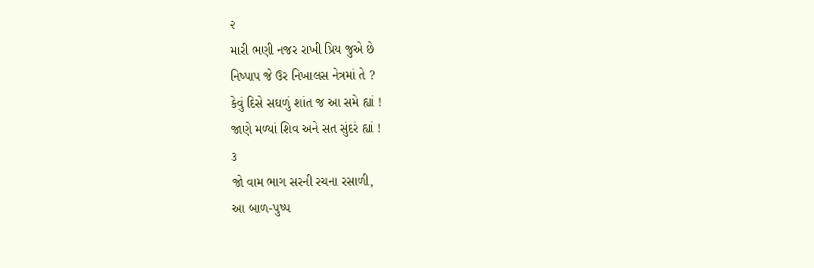૨
મારી ભણી નજર રાખી પ્રિય જુએ છે
નિષ્પાપ જે ઉર નિખાલસ નેત્રમાં તે ?
કેવું દિસે સઘળું શાંત જ આ સમે હ્યાં !
જાણે મળ્યાં શિવ અને સત સુંદરં હ્યાં !
૩
જો વામ ભાગ સરની રચના રસાળી,
આ બાળ-પુષ્પ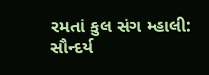રમતાં કુલ સંગ મ્હાલી:
સૌન્દર્ય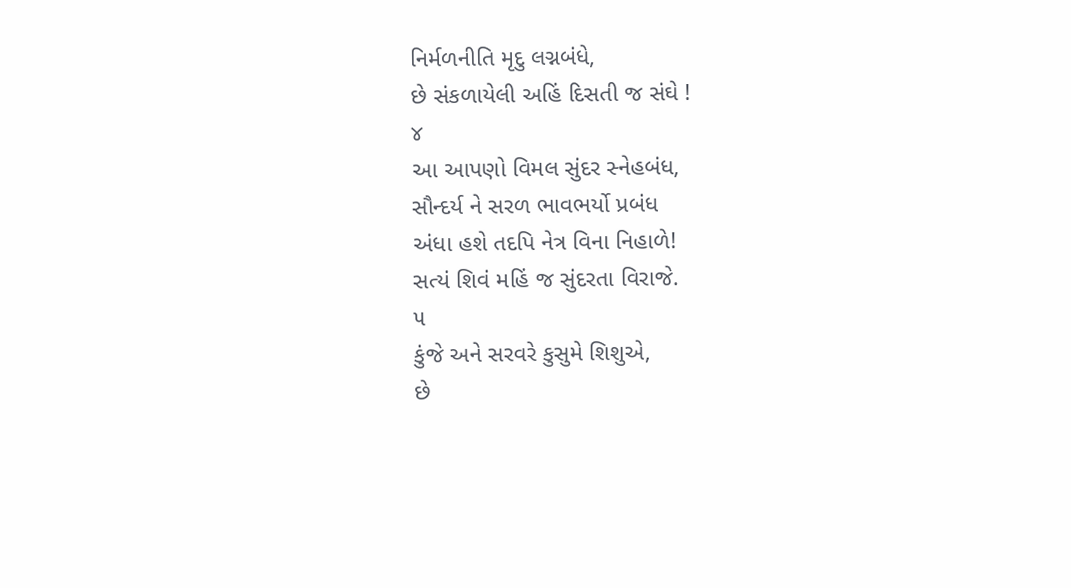નિર્મળનીતિ મૃદુ લગ્નબંધે,
છે સંકળાયેલી અહિં દિસતી જ સંઘે !
૪
આ આપણો વિમલ સુંદર સ્નેહબંધ,
સૌન્દર્ય ને સરળ ભાવભર્યો પ્રબંધ
અંધા હશે તદપિ નેત્ર વિના નિહાળે!
સત્યં શિવં મહિં જ સુંદરતા વિરાજે.
૫
કુંજે અને સરવરે કુસુમે શિશુએ,
છે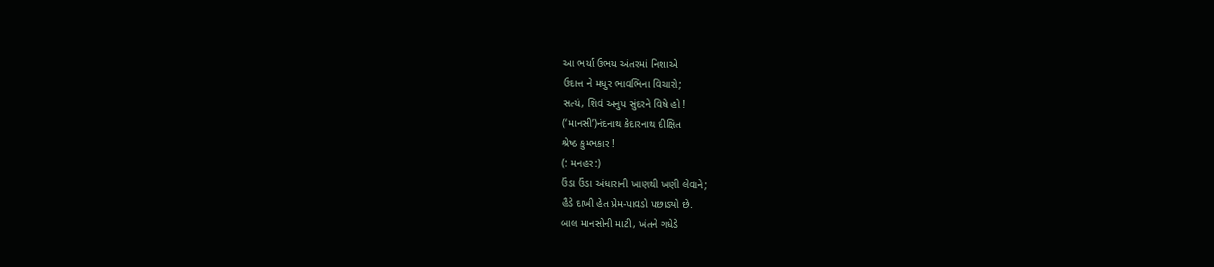આ ભર્યા ઉભય અંતરમાં નિશાએ
ઉદાત્ત ને મધુર ભાવભિના વિચારો;
સત્યં, શિવં અનુપ સુંદરને વિષે હો !
(‘માનસી’)નંદનાથ કેદારનાથ દીક્ષિત
શ્રેષ્ઠ કુમ્ભકાર !
(: મનહર:)
ઉંડા ઉંડા અંધારાની ખાણથી ખણી લેવાને;
હૈડે દાખી હેત પ્રેમ-પાવડો પછાડ્યો છે.
બાલ માનસોની માટી, ખંતને ગધેડે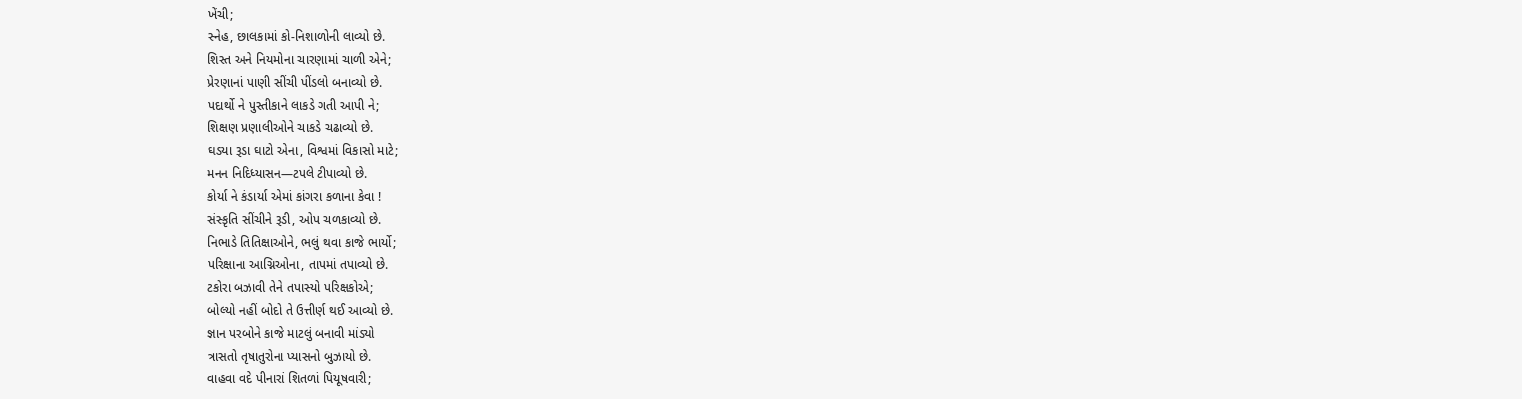ખેંચી;
સ્નેહ, છાલકામાં કો-નિશાળોની લાવ્યો છે.
શિસ્ત અને નિયમોના ચારણામાં ચાળી એને;
પ્રેરણાનાં પાણી સીંચી પીંડલો બનાવ્યો છે.
પદાર્થો ને પુસ્તીકાને લાકડે ગતી આપી ને;
શિક્ષણ પ્રણાલીઓને ચાકડે ચઢાવ્યો છે.
ઘડયા રૂડા ઘાટો એના, વિશ્વમાં વિકાસો માટે;
મનન નિદિધ્યાસન—ટપલે ટીપાવ્યો છે.
કોર્યા ને કંડાર્યા એમાં કાંગરા કળાના કેવા !
સંસ્કૃતિ સીંચીને રૂડી, ઓપ ચળકાવ્યો છે.
નિભાડે તિતિક્ષાઓને, ભલું થવા કાજે ભાર્યો;
પરિક્ષાના આગ્નિઓના, તાપમાં તપાવ્યો છે.
ટકોરા બઝાવી તેને તપાસ્યો પરિક્ષકોએ;
બોલ્યો નહીં બોદો તે ઉત્તીર્ણ થઈ આવ્યો છે.
જ્ઞાન પરબોને કાજે માટલું બનાવી માંડ્યો
ત્રાસતો તૃષાતુરોના પ્યાસનો બુઝાયો છે.
વાહવા વદે પીનારાં શિતળાં પિયૂષવારી;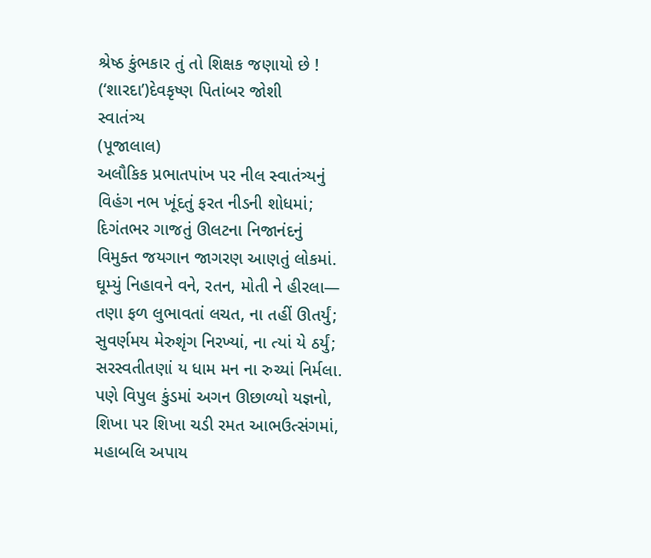શ્રેષ્ઠ કુંભકાર તું તો શિક્ષક જણાયો છે !
(‘શારદા’)દેવકૃષ્ણ પિતાંબર જોશી
સ્વાતંત્ર્ય
(પૂજાલાલ)
અલૌકિક પ્રભાતપાંખ પર નીલ સ્વાતંત્ર્યનું
વિહંગ નભ ખૂંદતું ફરત નીડની શોધમાં;
દિગંતભર ગાજતું ઊલટના નિજાનંદનું
વિમુક્ત જયગાન જાગરણ આણતું લોકમાં.
ઘૂમ્યું નિહાવને વને, રતન, મોતી ને હીરલા—
તણા ફળ લુભાવતાં લચત, ના તહીં ઊતર્યું;
સુવર્ણમય મેરુશૃંગ નિરખ્યાં, ના ત્યાં યે ઠર્યું;
સરસ્વતીતણાં ય ધામ મન ના રુચ્યાં નિર્મલા.
પણે વિપુલ કુંડમાં અગન ઊછાળ્યો યજ્ઞનો,
શિખા પર શિખા ચડી રમત આભઉત્સંગમાં,
મહાબલિ અપાય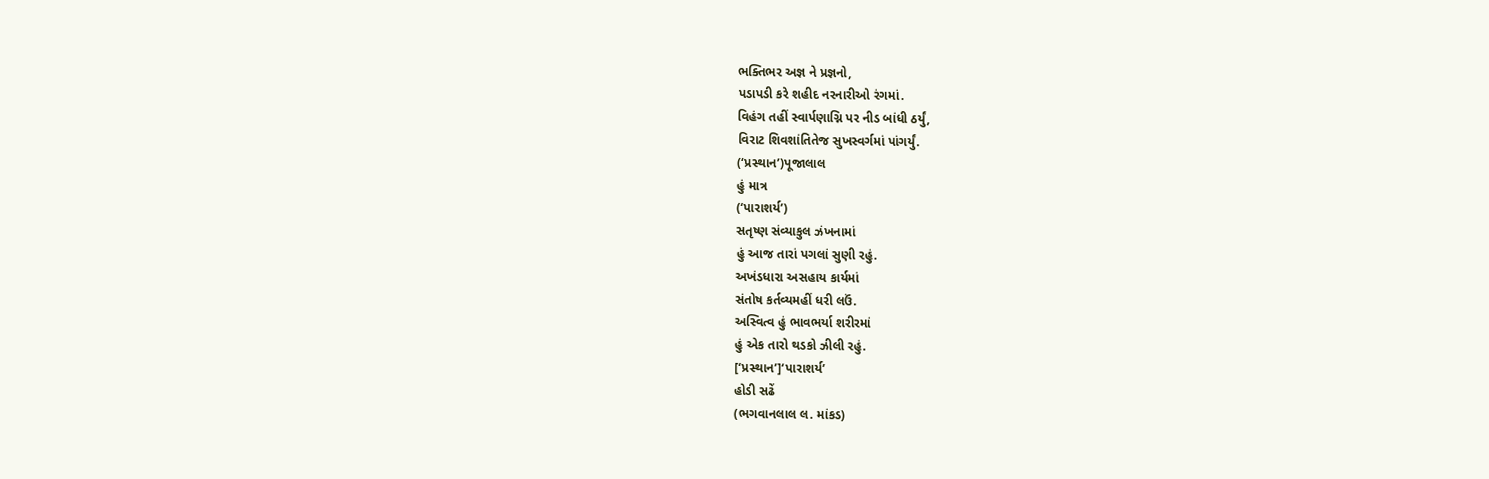ભક્તિભર અજ્ઞ ને પ્રજ્ઞનો,
પડાપડી કરે શહીદ નરનારીઓ રંગમાં.
વિહંગ તહીં સ્વાર્પણાગ્નિ પર નીડ બાંધી ઠર્યું,
વિરાટ શિવશાંતિતેજ સુખસ્વર્ગમાં પાંગર્યું.
(‘પ્રસ્થાન’)પૂજાલાલ
હું માત્ર
(‘પારાશર્ય’)
સતૃષ્ણ સંવ્યાકુલ ઝંખનામાં
હું આજ તારાં પગલાં સુણી રહું.
અખંડધારા અસહાય કાર્યમાં
સંતોષ કર્તવ્યમહીં ધરી લઉં.
અસ્વિત્વ હું ભાવભર્યા શરીરમાં
હું એક તારો થડકો ઝીલી રહું.
[‘પ્રસ્થાન’]‘પારાશર્ય’
હોડી સઢેં
(ભગવાનલાલ લ. માંકડ)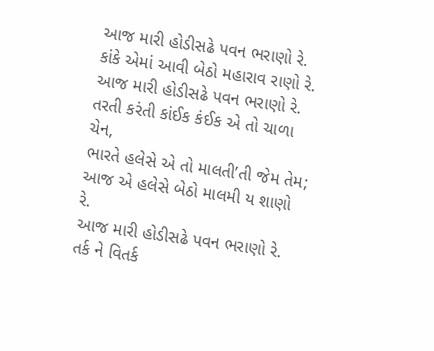આજ મારી હોડીસઢે પવન ભરાણો રે.
કાંકે એમાં આવી બેઠો મહારાવ રાણો રે.
આજ મારી હોડીસઢે પવન ભરાણો રે.
તરતી કરંતી કાંઈક કંઈક એ તો ચાળા ચેન,
ભારતે હલેસે એ તો માલતી’તી જેમ તેમ;
આજ એ હલેસે બેઠો માલમી ય શાણો રે.
આજ મારી હોડીસઢે પવન ભરાણો રે.
તર્ક ને વિતર્ક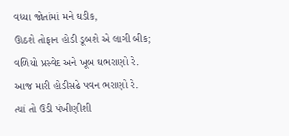વધ્યા જોતાંમાં મને ઘડીક,
ઊઠશે તોફાન હોડી ડૂબશે એ લાગી બીક;
વળિયો પ્રસ્વેદ અને ખૂબ ઘભરાણો રે.
આજ મારી હોડીસઢે પવન ભરાણો રે.
ત્યાં તો ઉડી પંખીણીશી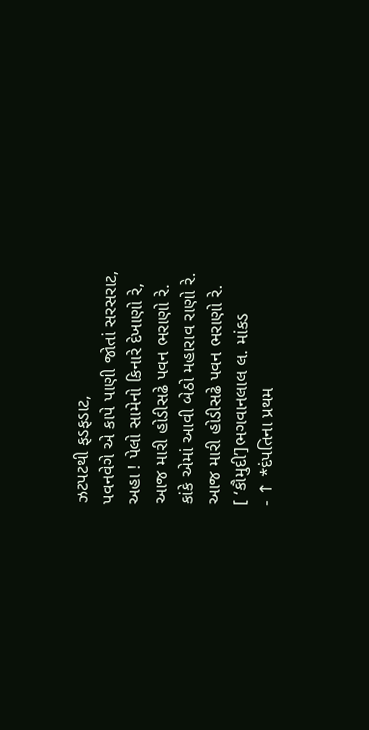ઝટપટથી ફડફડાટ,
પવનવેગે એ કાપે પાણી જોતાં સરસરાટ,
અહા ! પેલો સામેનો કિનારે દેખાણો રે,
આજ મારી હોડીસઢે પવન ભરાણો રે.
કાંકે એમાં આવી બેઠો મહારાવ રાણો રે.
આજ મારી હોડીસઢે પવન ભરાણો રે.
[ ‘કૌમુદી’]ભગવાનલાલ લ. માંકડ
- ↑ *દંપતિના પ્રથમ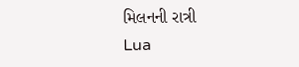મિલનની રાત્રી
Lua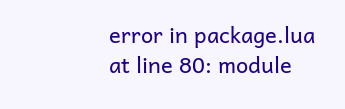error in package.lua at line 80: module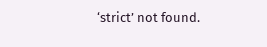‘strict’ not found.